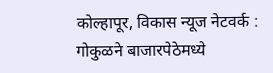कोल्हापूर, विकास न्यूज नेटवर्क :
गोकुळने बाजारपेठेमध्ये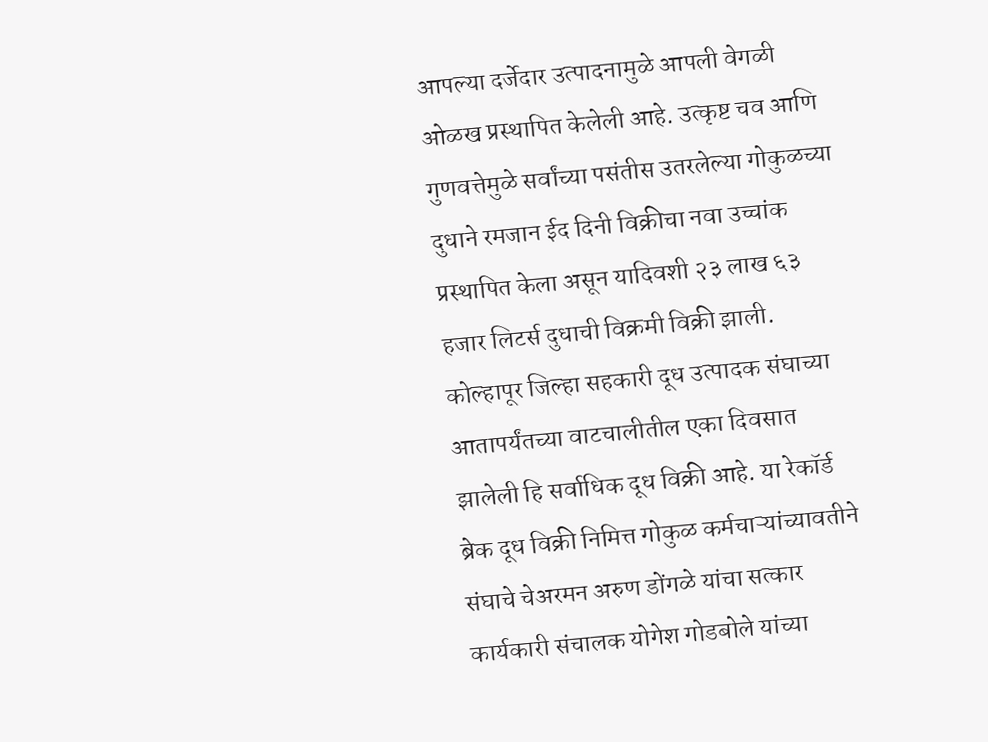आपल्या दर्जेदार उत्पादनामुळे आपली वेगळी ओळख प्रस्थापित केलेली आहे. उत्कृष्ट चव आणि गुणवत्तेमुळे सर्वांच्या पसंतीस उतरलेल्या गोकुळच्या दुधाने रमजान ईद दिनी विक्रीचा नवा उच्चांक प्रस्थापित केला असून यादिवशी २३ लाख ६३ हजार लिटर्स दुधाची विक्रमी विक्री झाली. कोल्हापूर जिल्हा सहकारी दूध उत्पादक संघाच्या आतापर्यंतच्या वाटचालीतील एका दिवसात झालेली हि सर्वाधिक दूध विक्री आहे. या रेकॉर्ड ब्रेक दूध विक्री निमित्त गोकुळ कर्मचाऱ्यांच्यावतीने संघाचे चेअरमन अरुण डोंगळे यांचा सत्कार कार्यकारी संचालक योगेश गोडबोले यांच्या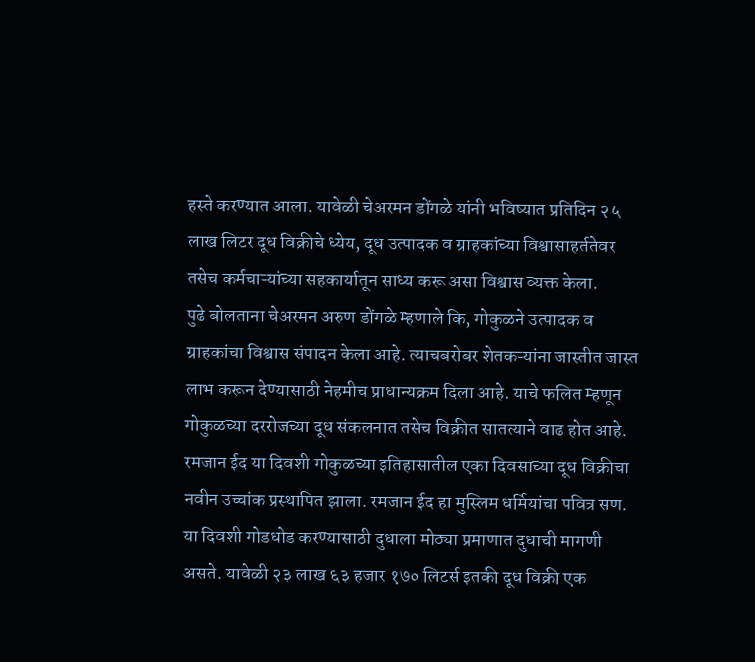हस्ते करण्यात आला. यावेळी चेअरमन डोंगळे यांनी भविष्यात प्रतिदिन २५ लाख लिटर दूध विक्रीचे ध्येय, दूध उत्पादक व ग्राहकांच्या विश्वासाहर्ततेवर तसेच कर्मचाऱ्यांच्या सहकार्यातून साध्य करू असा विश्वास व्यक्त केला.
पुढे बोलताना चेअरमन अरुण डोंगळे म्हणाले कि, गोकुळने उत्पादक व ग्राहकांचा विश्वास संपादन केला आहे. त्याचबरोबर शेतकऱ्यांना जास्तीत जास्त लाभ करून देण्यासाठी नेहमीच प्राधान्यक्रम दिला आहे. याचे फलित म्हणून गोकुळच्या दररोजच्या दूध संकलनात तसेच विक्रीत सातत्याने वाढ होत आहे. रमजान ईद या दिवशी गोकुळच्या इतिहासातील एका दिवसाच्या दूध विक्रीचा नवीन उच्चांक प्रस्थापित झाला. रमजान ईद हा मुस्लिम धर्मियांचा पवित्र सण. या दिवशी गोडधोड करण्यासाठी दुधाला मोठ्या प्रमाणात दुधाची मागणी असते. यावेळी २३ लाख ६३ हजार १७० लिटर्स इतकी दूध विक्री एक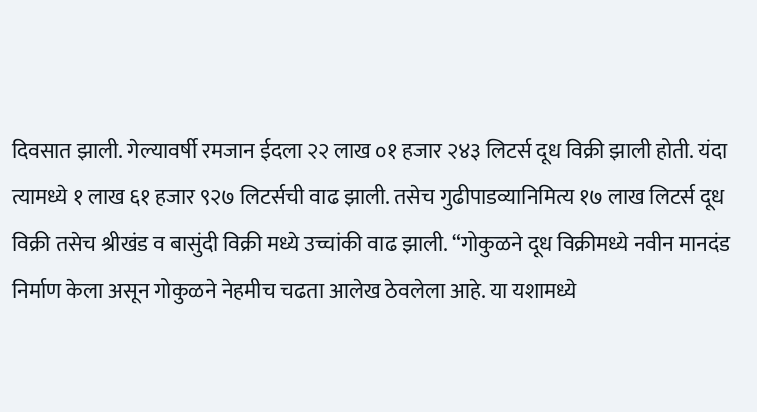दिवसात झाली. गेल्यावर्षी रमजान ईदला २२ लाख ०१ हजार २४३ लिटर्स दूध विक्री झाली होती. यंदा त्यामध्ये १ लाख ६१ हजार ९२७ लिटर्सची वाढ झाली. तसेच गुढीपाडव्यानिमित्य १७ लाख लिटर्स दूध विक्री तसेच श्रीखंड व बासुंदी विक्री मध्ये उच्चांकी वाढ झाली. “गोकुळने दूध विक्रीमध्ये नवीन मानदंड निर्माण केला असून गोकुळने नेहमीच चढता आलेख ठेवलेला आहे. या यशामध्ये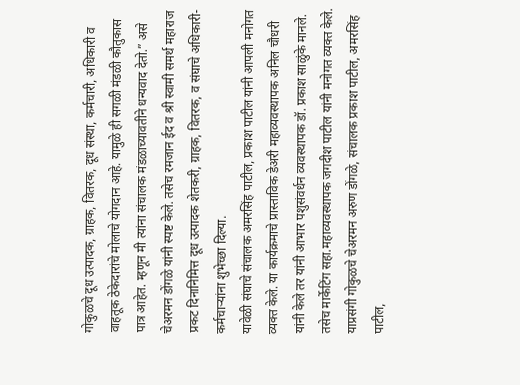गोकुळचे दूध उत्पादक, ग्राहक, वितरक, दूध संस्था, कर्मचारी, अधिकारी व वाहतूक ठेकेदारांचे मोलाचे योगदान आहे. यामुळे ही सगळी मंडळी कौतुकास पात्र आहेत. म्हणून मी त्यांना संचालक मंडळाच्यावतीने धन्यवाद देतो.” असे चेअरमन डोंगळे यांनी स्पष्ट केले. तसेच रमजान ईद व श्री स्वामी समर्थ महाराज प्रकट दिनानिमित्त दूध उत्पादक शेतकरी, ग्राहक, वितरक, व संघाचे अधिकारी- कर्मचाऱ्यांना शुभेच्छा दिल्या.
यावेळी संघाचे संचालक अमरसिंह पाटील, प्रकाश पाटील यांनी आपली मनोगत व्यक्त केले. या कार्यक्रमाचे प्रास्ताविक डेअरी महाव्यवस्थापक अनिल चौधरी यांनी केले तर यांनी आभार पशुसंवर्धन व्यवस्थापक डॉ. प्रकाश साळुंके मानले. तसेच मार्केटिंग सहा.महाव्यवस्थापक जगदीश पाटील यांनी मनोगत व्यक्त केले. याप्रसंगी गोकुळचे चेअरमन अरुण डोंगळे, संचालक प्रकाश पाटील, अमरसिंह पाटील,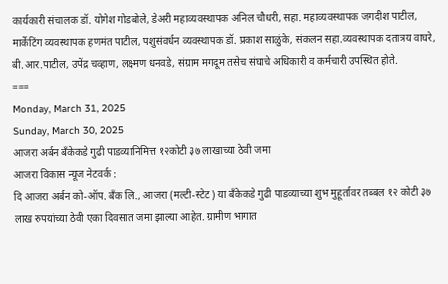कार्यकारी संचालक डॉ. योगेश गोडबोले, डेअरी महाव्यवस्थापक अनिल चौधरी, सहा. महाव्यवस्थापक जगदीश पाटील, मार्केटिंग व्यवस्थापक हणमंत पाटील, पशुसंवर्धन व्यवस्थापक डॉ. प्रकाश साळुंके, संकलन सहा.व्यवस्थापक दतात्रय वाघरे, बी.आर.पाटील, उपेंद्र चव्हाण, लक्ष्मण धनवडे, संग्राम मगदूम तसेच संघाचे अधिकारी व कर्मचारी उपस्थित होते.
===
Monday, March 31, 2025
Sunday, March 30, 2025
आजरा अर्बन बँकेकडे गुढी पाडव्यानिमित्त १२कोटी ३७ लाखाच्या ठेवी जमा
आजरा विकास न्यूज नेटवर्क :
दि आजरा अर्बन को-ऑप. बँक लि., आजरा (मल्टी-स्टेट) या बँकेकडे गुढी पाडव्याच्या शुभ मुहूर्तावर तब्बल १२ कोटी ३७ लाख रुपयांच्या ठेवी एका दिवसात जमा झाल्या आहेत. ग्रामीण भागात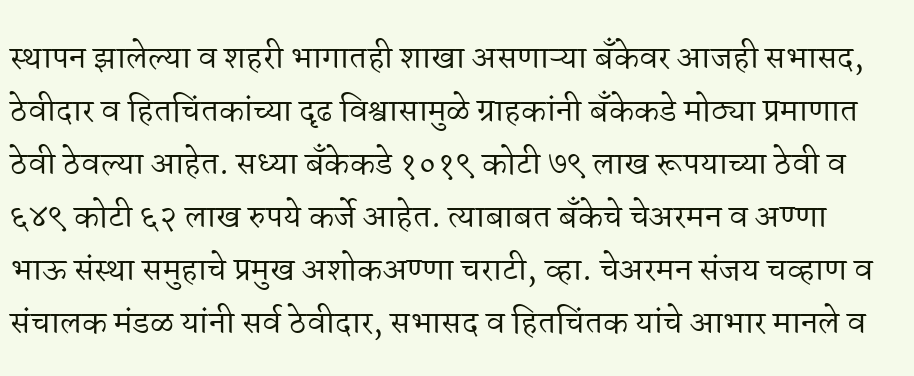स्थापन झालेल्या व शहरी भागातही शाखा असणाऱ्या बँकेवर आजही सभासद, ठेवीदार व हितचिंतकांच्या दृढ विश्वासामुळे ग्राहकांनी बँकेकडे मोठ्या प्रमाणात ठेवी ठेवल्या आहेत. सध्या बँकेकडे १०१९ कोटी ७९ लाख रूपयाच्या ठेवी व ६४९ कोटी ६२ लाख रुपये कर्जे आहेत. त्याबाबत बँकेचे चेअरमन व अण्णा भाऊ संस्था समुहाचे प्रमुख अशोकअण्णा चराटी, व्हा. चेअरमन संजय चव्हाण व संचालक मंडळ यांनी सर्व ठेवीदार, सभासद व हितचिंतक यांचे आभार मानले व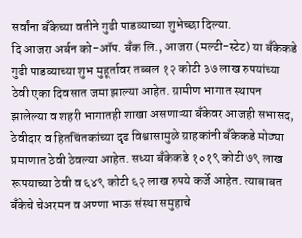सर्वांना बँकेच्या वतीने गुढी पाडव्याच्या शुभेच्छा दिल्या.
दि आजरा अर्बन को-ऑप. बँक लि., आजरा (मल्टी-स्टेट) या बँकेकडे गुढी पाडव्याच्या शुभ मुहूर्तावर तब्बल १२ कोटी ३७ लाख रुपयांच्या ठेवी एका दिवसात जमा झाल्या आहेत. ग्रामीण भागात स्थापन झालेल्या व शहरी भागातही शाखा असणाऱ्या बँकेवर आजही सभासद, ठेवीदार व हितचिंतकांच्या दृढ विश्वासामुळे ग्राहकांनी बँकेकडे मोठ्या प्रमाणात ठेवी ठेवल्या आहेत. सध्या बँकेकडे १०१९ कोटी ७९ लाख रूपयाच्या ठेवी व ६४९ कोटी ६२ लाख रुपये कर्जे आहेत. त्याबाबत बँकेचे चेअरमन व अण्णा भाऊ संस्था समुहाचे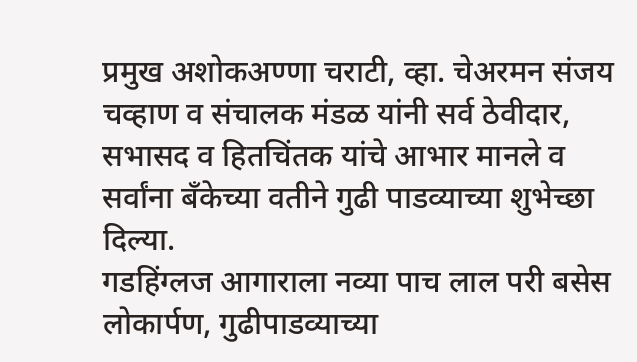प्रमुख अशोकअण्णा चराटी, व्हा. चेअरमन संजय चव्हाण व संचालक मंडळ यांनी सर्व ठेवीदार, सभासद व हितचिंतक यांचे आभार मानले व सर्वांना बँकेच्या वतीने गुढी पाडव्याच्या शुभेच्छा दिल्या.
गडहिंग्लज आगाराला नव्या पाच लाल परी बसेस लोकार्पण, गुढीपाडव्याच्या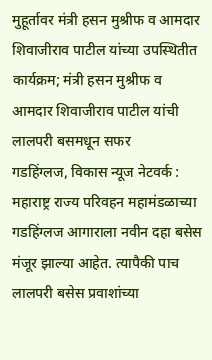मुहूर्तावर मंत्री हसन मुश्रीफ व आमदार शिवाजीराव पाटील यांच्या उपस्थितीत कार्यक्रम; मंत्री हसन मुश्रीफ व आमदार शिवाजीराव पाटील यांची लालपरी बसमधून सफर
गडहिंग्लज, विकास न्यूज नेटवर्क :
महाराष्ट्र राज्य परिवहन महामंडळाच्या गडहिंग्लज आगाराला नवीन दहा बसेस मंजूर झाल्या आहेत. त्यापैकी पाच लालपरी बसेस प्रवाशांच्या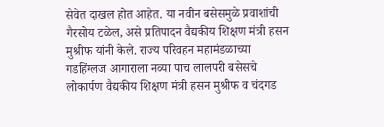सेवेत दाखल होत आहेत. या नवीन बसेसमुळे प्रवाशांची गैरसोय टळेल, असे प्रतिपादन वैद्यकीय शिक्षण मंत्री हसन मुश्रीफ यांनी केले. राज्य परिवहन महामंडळाच्या गडहिंग्लज आगाराला नव्या पाच लालपरी बसेसचे लोकार्पण वैद्यकीय शिक्षण मंत्री हसन मुश्रीफ व चंदगड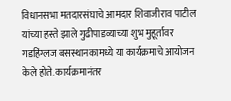विधानसभा मतदारसंघाचे आमदार शिवाजीराव पाटील यांच्या हस्ते झाले गुढीपाडव्याच्या शुभ मुहूर्तावर गडहिंग्लज बसस्थानकामध्ये या कार्यक्रमाचे आयोजन केले होते. कार्यक्रमानंतर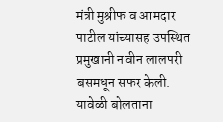मंत्री मुश्रीफ व आमदार पाटील यांच्यासह उपस्थित प्रमुखानी नवीन लालपरी बसमधून सफर केली.
यावेळी बोलताना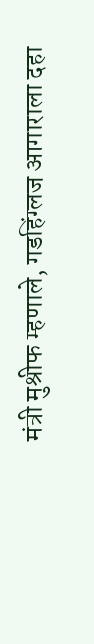मंत्री मुश्रीफ म्हणाले, गडहिंग्लज आगाराला दहा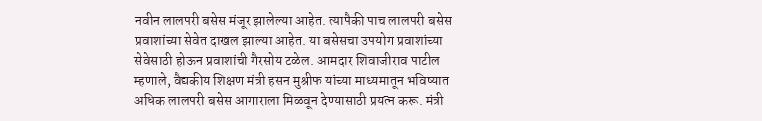नवीन लालपरी बसेस मंजूर झालेल्या आहेत. त्यापैकी पाच लालपरी बसेस प्रवाशांच्या सेवेत दाखल झाल्या आहेत. या बसेसचा उपयोग प्रवाशांच्या सेवेसाठी होऊन प्रवाशांची गैरसोय टळेल. आमदार शिवाजीराव पाटील म्हणाले, वैद्यकीय शिक्षण मंत्री हसन मुश्रीफ यांच्या माध्यमातून भविष्यात अधिक लालपरी बसेस आगाराला मिळवून देण्यासाठी प्रयत्न करू. मंत्री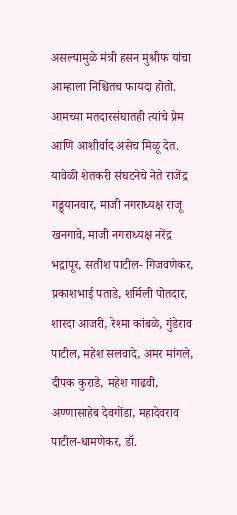असल्यामुळे मंत्री हसन मुश्रीफ यांचा आम्हाला निश्चितच फायदा होतो. आमच्या मतदारसंघातही त्यांचे प्रेम आणि आशीर्वाद असेच मिळू देत.
यावेळी शेतकरी संघटनेचे नेते राजेंद्र गड्ड्यानवार, माजी नगराध्यक्ष राजू खनगावे, माजी नगराध्यक्ष नरेंद्र भद्रापूर, सतीश पाटील- गिजवणेकर, प्रकाशभाई पताडे, शर्मिली पोतदार, शारदा आजरी, रेश्मा कांबळे, गुंडेराव पाटील, महेश सलवादे, अमर मांगले, दीपक कुराडे, महेश गाढवी, अण्णासाहेब देवगोंडा, महादेवराव पाटील-धामणेकर, डॉ.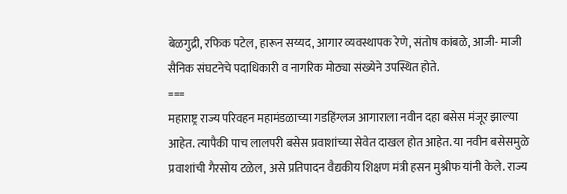बेळगुद्री, रफिक पटेल, हारून सय्यद, आगार व्यवस्थापक रेणे, संतोष कांबळे, आजी- माजी सैनिक संघटनेचे पदाधिकारी व नागरिक मोठ्या संख्येने उपस्थित होते.
===
महाराष्ट्र राज्य परिवहन महामंडळाच्या गडहिंग्लज आगाराला नवीन दहा बसेस मंजूर झाल्या आहेत. त्यापैकी पाच लालपरी बसेस प्रवाशांच्या सेवेत दाखल होत आहेत. या नवीन बसेसमुळे प्रवाशांची गैरसोय टळेल, असे प्रतिपादन वैद्यकीय शिक्षण मंत्री हसन मुश्रीफ यांनी केले. राज्य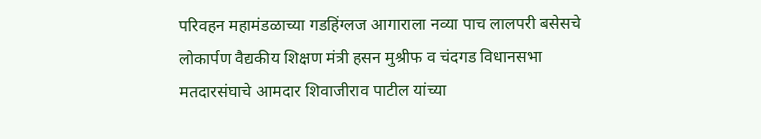परिवहन महामंडळाच्या गडहिंग्लज आगाराला नव्या पाच लालपरी बसेसचे लोकार्पण वैद्यकीय शिक्षण मंत्री हसन मुश्रीफ व चंदगड विधानसभा मतदारसंघाचे आमदार शिवाजीराव पाटील यांच्या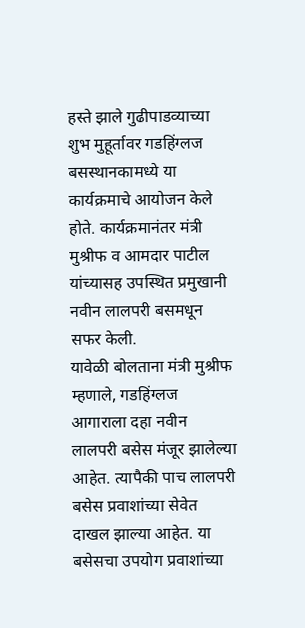हस्ते झाले गुढीपाडव्याच्या शुभ मुहूर्तावर गडहिंग्लज बसस्थानकामध्ये या कार्यक्रमाचे आयोजन केले होते. कार्यक्रमानंतर मंत्री मुश्रीफ व आमदार पाटील यांच्यासह उपस्थित प्रमुखानी नवीन लालपरी बसमधून सफर केली.
यावेळी बोलताना मंत्री मुश्रीफ म्हणाले, गडहिंग्लज आगाराला दहा नवीन लालपरी बसेस मंजूर झालेल्या आहेत. त्यापैकी पाच लालपरी बसेस प्रवाशांच्या सेवेत दाखल झाल्या आहेत. या बसेसचा उपयोग प्रवाशांच्या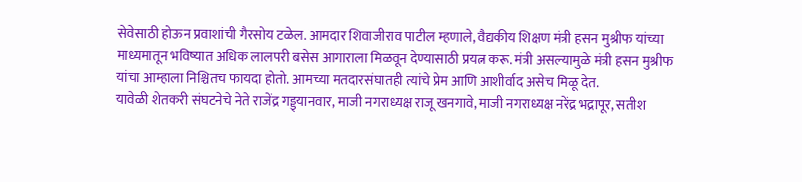सेवेसाठी होऊन प्रवाशांची गैरसोय टळेल. आमदार शिवाजीराव पाटील म्हणाले, वैद्यकीय शिक्षण मंत्री हसन मुश्रीफ यांच्या माध्यमातून भविष्यात अधिक लालपरी बसेस आगाराला मिळवून देण्यासाठी प्रयत्न करू. मंत्री असल्यामुळे मंत्री हसन मुश्रीफ यांचा आम्हाला निश्चितच फायदा होतो. आमच्या मतदारसंघातही त्यांचे प्रेम आणि आशीर्वाद असेच मिळू देत.
यावेळी शेतकरी संघटनेचे नेते राजेंद्र गड्ड्यानवार, माजी नगराध्यक्ष राजू खनगावे, माजी नगराध्यक्ष नरेंद्र भद्रापूर, सतीश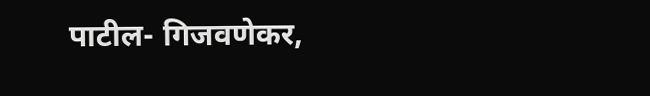पाटील- गिजवणेकर,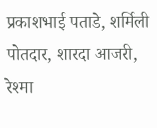प्रकाशभाई पताडे, शर्मिली पोतदार, शारदा आजरी, रेश्मा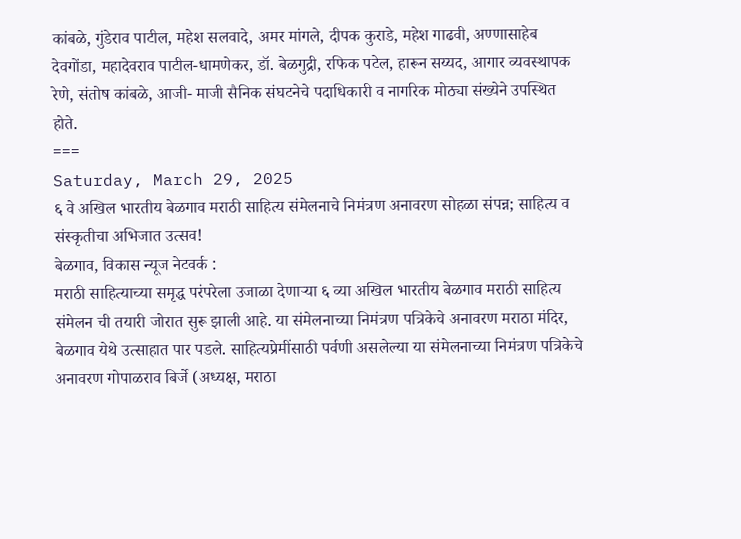कांबळे, गुंडेराव पाटील, महेश सलवादे, अमर मांगले, दीपक कुराडे, महेश गाढवी, अण्णासाहेब देवगोंडा, महादेवराव पाटील-धामणेकर, डॉ. बेळगुद्री, रफिक पटेल, हारून सय्यद, आगार व्यवस्थापक रेणे, संतोष कांबळे, आजी- माजी सैनिक संघटनेचे पदाधिकारी व नागरिक मोठ्या संख्येने उपस्थित होते.
===
Saturday, March 29, 2025
६ वे अखिल भारतीय बेळगाव मराठी साहित्य संमेलनाचे निमंत्रण अनावरण सोहळा संपन्न; साहित्य व संस्कृतीचा अभिजात उत्सव!
बेळगाव, विकास न्यूज नेटवर्क :
मराठी साहित्याच्या समृद्ध परंपरेला उजाळा देणाऱ्या ६ व्या अखिल भारतीय बेळगाव मराठी साहित्य संमेलन ची तयारी जोरात सुरू झाली आहे. या संमेलनाच्या निमंत्रण पत्रिकेचे अनावरण मराठा मंदिर, बेळगाव येथे उत्साहात पार पडले. साहित्यप्रेमींसाठी पर्वणी असलेल्या या संमेलनाच्या निमंत्रण पत्रिकेचे अनावरण गोपाळराव बिर्जे (अध्यक्ष, मराठा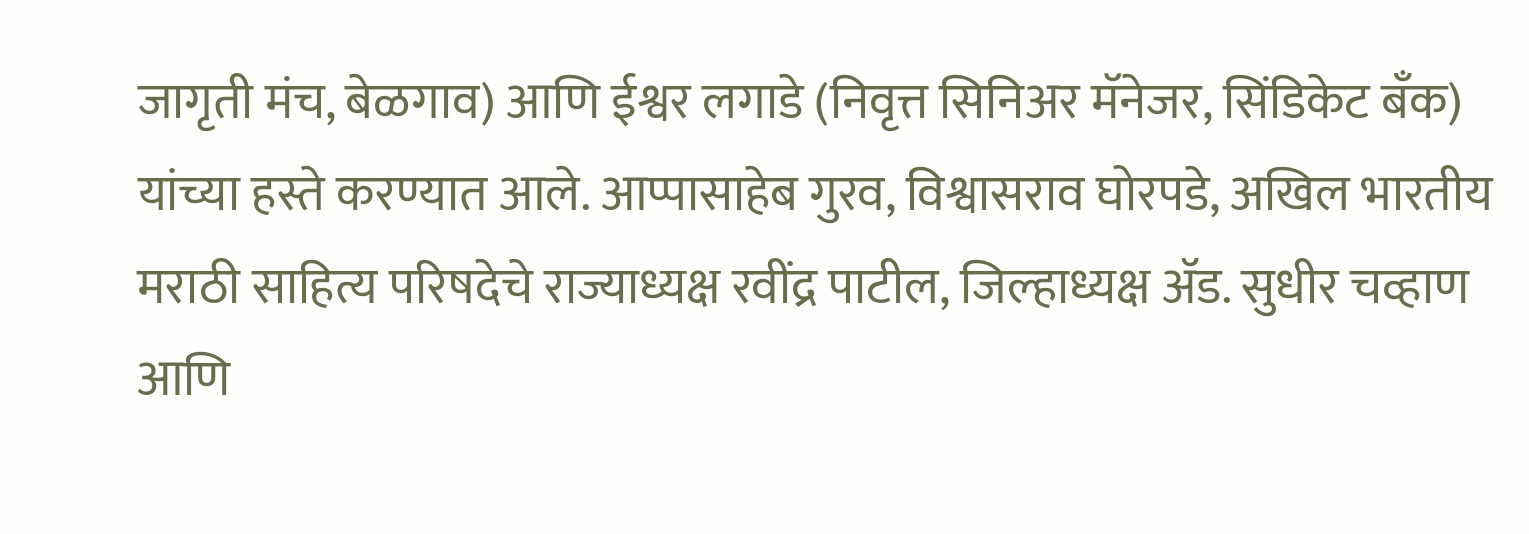जागृती मंच, बेळगाव) आणि ईश्वर लगाडे (निवृत्त सिनिअर मॅनेजर, सिंडिकेट बँक) यांच्या हस्ते करण्यात आले. आप्पासाहेब गुरव, विश्वासराव घोरपडे, अखिल भारतीय मराठी साहित्य परिषदेचे राज्याध्यक्ष रवींद्र पाटील, जिल्हाध्यक्ष ॲड. सुधीर चव्हाण आणि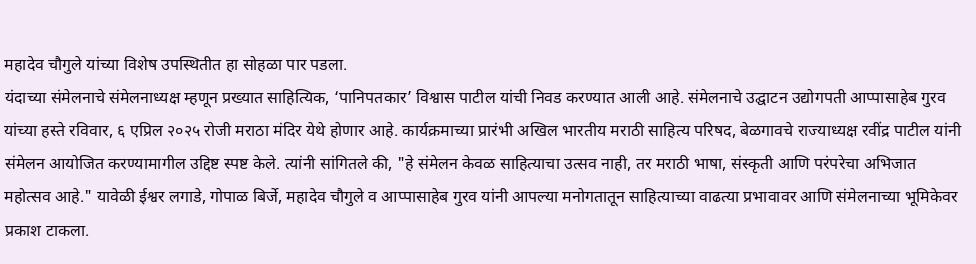महादेव चौगुले यांच्या विशेष उपस्थितीत हा सोहळा पार पडला.
यंदाच्या संमेलनाचे संमेलनाध्यक्ष म्हणून प्रख्यात साहित्यिक, ‘पानिपतकार’ विश्वास पाटील यांची निवड करण्यात आली आहे. संमेलनाचे उद्घाटन उद्योगपती आप्पासाहेब गुरव यांच्या हस्ते रविवार, ६ एप्रिल २०२५ रोजी मराठा मंदिर येथे होणार आहे. कार्यक्रमाच्या प्रारंभी अखिल भारतीय मराठी साहित्य परिषद, बेळगावचे राज्याध्यक्ष रवींद्र पाटील यांनी संमेलन आयोजित करण्यामागील उद्दिष्ट स्पष्ट केले. त्यांनी सांगितले की, "हे संमेलन केवळ साहित्याचा उत्सव नाही, तर मराठी भाषा, संस्कृती आणि परंपरेचा अभिजात महोत्सव आहे." यावेळी ईश्वर लगाडे, गोपाळ बिर्जे, महादेव चौगुले व आप्पासाहेब गुरव यांनी आपल्या मनोगतातून साहित्याच्या वाढत्या प्रभावावर आणि संमेलनाच्या भूमिकेवर प्रकाश टाकला.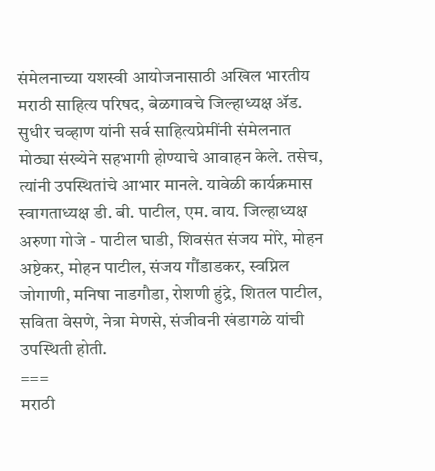संमेलनाच्या यशस्वी आयोजनासाठी अखिल भारतीय मराठी साहित्य परिषद, बेळगावचे जिल्हाध्यक्ष ॲड. सुधीर चव्हाण यांनी सर्व साहित्यप्रेमींनी संमेलनात मोठ्या संख्येने सहभागी होण्याचे आवाहन केले. तसेच, त्यांनी उपस्थितांचे आभार मानले. यावेळी कार्यक्रमास स्वागताध्यक्ष डी. बी. पाटील, एम. वाय. जिल्हाध्यक्ष अरुणा गोजे - पाटील घाडी, शिवसंत संजय मोरे, मोहन अष्टेकर, मोहन पाटील, संजय गौंडाडकर, स्वप्निल जोगाणी, मनिषा नाडगौडा, रोशणी हुंद्रे, शितल पाटील, सविता वेसणे, नेत्रा मेणसे, संजीवनी खंडागळे यांची उपस्थिती होती.
===
मराठी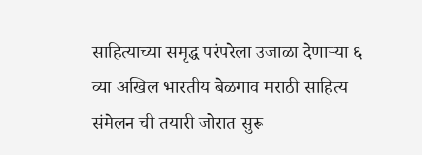साहित्याच्या समृद्ध परंपरेला उजाळा देणाऱ्या ६ व्या अखिल भारतीय बेळगाव मराठी साहित्य संमेलन ची तयारी जोरात सुरू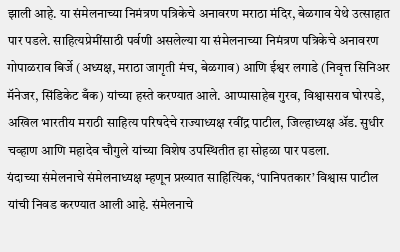झाली आहे. या संमेलनाच्या निमंत्रण पत्रिकेचे अनावरण मराठा मंदिर, बेळगाव येथे उत्साहात पार पडले. साहित्यप्रेमींसाठी पर्वणी असलेल्या या संमेलनाच्या निमंत्रण पत्रिकेचे अनावरण गोपाळराव बिर्जे (अध्यक्ष, मराठा जागृती मंच, बेळगाव) आणि ईश्वर लगाडे (निवृत्त सिनिअर मॅनेजर, सिंडिकेट बँक) यांच्या हस्ते करण्यात आले. आप्पासाहेब गुरव, विश्वासराव घोरपडे, अखिल भारतीय मराठी साहित्य परिषदेचे राज्याध्यक्ष रवींद्र पाटील, जिल्हाध्यक्ष ॲड. सुधीर चव्हाण आणि महादेव चौगुले यांच्या विशेष उपस्थितीत हा सोहळा पार पडला.
यंदाच्या संमेलनाचे संमेलनाध्यक्ष म्हणून प्रख्यात साहित्यिक, ‘पानिपतकार’ विश्वास पाटील यांची निवड करण्यात आली आहे. संमेलनाचे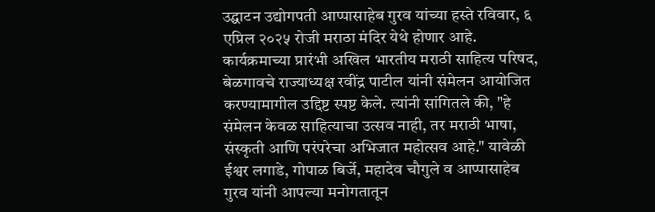उद्घाटन उद्योगपती आप्पासाहेब गुरव यांच्या हस्ते रविवार, ६ एप्रिल २०२५ रोजी मराठा मंदिर येथे होणार आहे. कार्यक्रमाच्या प्रारंभी अखिल भारतीय मराठी साहित्य परिषद, बेळगावचे राज्याध्यक्ष रवींद्र पाटील यांनी संमेलन आयोजित करण्यामागील उद्दिष्ट स्पष्ट केले. त्यांनी सांगितले की, "हे संमेलन केवळ साहित्याचा उत्सव नाही, तर मराठी भाषा, संस्कृती आणि परंपरेचा अभिजात महोत्सव आहे." यावेळी ईश्वर लगाडे, गोपाळ बिर्जे, महादेव चौगुले व आप्पासाहेब गुरव यांनी आपल्या मनोगतातून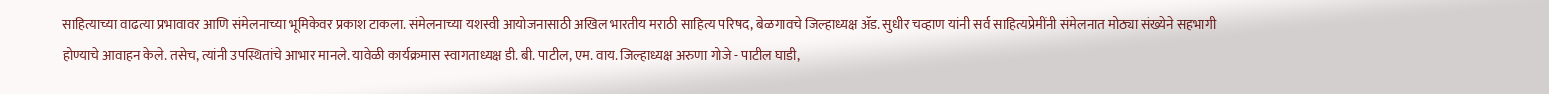साहित्याच्या वाढत्या प्रभावावर आणि संमेलनाच्या भूमिकेवर प्रकाश टाकला. संमेलनाच्या यशस्वी आयोजनासाठी अखिल भारतीय मराठी साहित्य परिषद, बेळगावचे जिल्हाध्यक्ष ॲड. सुधीर चव्हाण यांनी सर्व साहित्यप्रेमींनी संमेलनात मोठ्या संख्येने सहभागी होण्याचे आवाहन केले. तसेच, त्यांनी उपस्थितांचे आभार मानले. यावेळी कार्यक्रमास स्वागताध्यक्ष डी. बी. पाटील, एम. वाय. जिल्हाध्यक्ष अरुणा गोजे - पाटील घाडी,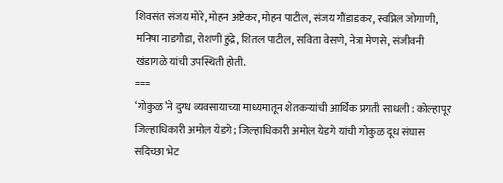शिवसंत संजय मोरे, मोहन अष्टेकर, मोहन पाटील, संजय गौंडाडकर, स्वप्निल जोगाणी, मनिषा नाडगौडा, रोशणी हुंद्रे, शितल पाटील, सविता वेसणे, नेत्रा मेणसे, संजीवनी खंडागळे यांची उपस्थिती होती.
===
‘गोकुळ’ने दुग्ध व्यवसायाच्या माध्यमातून शेतकऱ्यांची आर्थिक प्रगती साधली : कोल्हापूर जिल्हाधिकारी अमोल येडगे; जिल्हाधिकारी अमोल येडगे यांची गोकुळ दूध संघास सदिच्छा भेट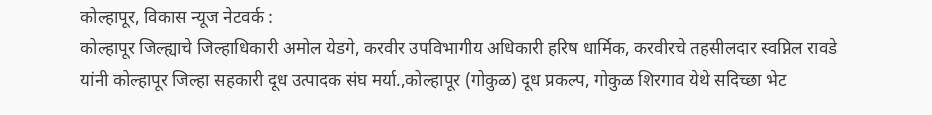कोल्हापूर, विकास न्यूज नेटवर्क :
कोल्हापूर जिल्ह्याचे जिल्हाधिकारी अमोल येडगे, करवीर उपविभागीय अधिकारी हरिष धार्मिक, करवीरचे तहसीलदार स्वप्निल रावडे यांनी कोल्हापूर जिल्हा सहकारी दूध उत्पादक संघ मर्या.,कोल्हापूर (गोकुळ) दूध प्रकल्प, गोकुळ शिरगाव येथे सदिच्छा भेट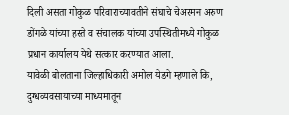दिली असता गोकुळ परिवाराच्यावतीने संघाचे चेअरमन अरुण डोंगळे यांच्या हस्ते व संचालक यांच्या उपस्थितीमध्ये गोकुळ प्रधान कार्यालय येथे सत्कार करण्यात आला.
यावेळी बोलताना जिल्हाधिकारी अमोल येडगे म्हणाले कि, दुग्धव्यवसायाच्या माध्यमातून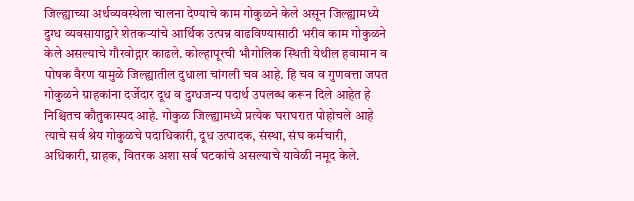जिल्ह्याच्या अर्थव्यवस्थेला चालना देण्याचे काम गोकुळने केले असून जिल्ह्यामध्ये दुग्ध व्यवसायाद्वारे शेतकऱ्यांचे आर्थिक उत्पन्न वाढविण्यासाठी भरीव काम गोकुळने केले असल्याचे गौरवोद्गार काढले. कोल्हापूरची भौगोलिक स्थिती येथील हवामान व पोषक वैरण यामुळे जिल्ह्यातील दुधाला चांगली चव आहे. हि चव व गुणवत्ता जपत गोकुळने ग्राहकांना दर्जेदार दूध व दुग्धजन्य पदार्थ उपलब्ध करून दिले आहेत हे निश्चितच कौतुकास्पद आहे. गोकुळ जिल्ह्यामध्ये प्रत्येक घराघरात पोहोचले आहे त्याचे सर्व श्रेय गोकुळचे पदाधिकारी, दूध उत्पादक, संस्था, संघ कर्मचारी, अधिकारी, ग्राहक, वितरक अशा सर्व घटकांचे असल्याचे यावेळी नमूद केले.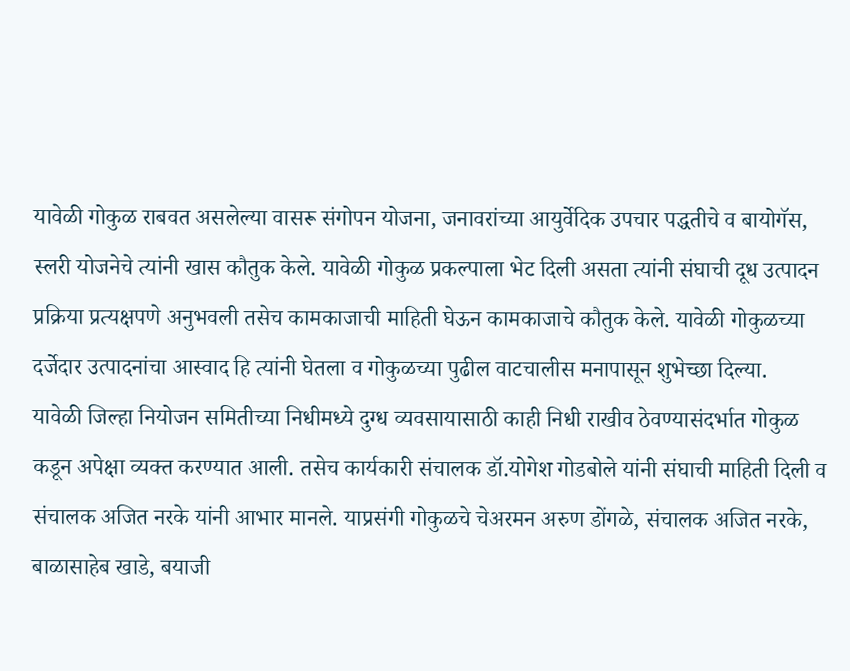यावेळी गोकुळ राबवत असलेल्या वासरू संगोपन योजना, जनावरांच्या आयुर्वेदिक उपचार पद्धतीचे व बायोगॅस, स्लरी योजनेचे त्यांनी खास कौतुक केले. यावेळी गोकुळ प्रकल्पाला भेट दिली असता त्यांनी संघाची दूध उत्पादन प्रक्रिया प्रत्यक्षपणे अनुभवली तसेच कामकाजाची माहिती घेऊन कामकाजाचे कौतुक केले. यावेळी गोकुळच्या दर्जेदार उत्पादनांचा आस्वाद हि त्यांनी घेतला व गोकुळच्या पुढील वाटचालीस मनापासून शुभेच्छा दिल्या.
यावेळी जिल्हा नियोजन समितीच्या निधीमध्ये दुग्ध व्यवसायासाठी काही निधी राखीव ठेवण्यासंदर्भात गोकुळ कडून अपेक्षा व्यक्त करण्यात आली. तसेच कार्यकारी संचालक डॉ.योगेश गोडबोले यांनी संघाची माहिती दिली व संचालक अजित नरके यांनी आभार मानले. याप्रसंगी गोकुळचे चेअरमन अरुण डोंगळे, संचालक अजित नरके, बाळासाहेब खाडे, बयाजी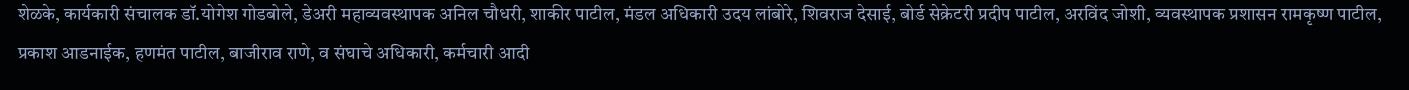शेळके, कार्यकारी संचालक डॉ.योगेश गोडबोले, डेअरी महाव्यवस्थापक अनिल चौधरी, शाकीर पाटील, मंडल अधिकारी उदय लांबोरे, शिवराज देसाई, बोर्ड सेक्रेटरी प्रदीप पाटील, अरविंद जोशी, व्यवस्थापक प्रशासन रामकृष्ण पाटील, प्रकाश आडनाईक, हणमंत पाटील, बाजीराव राणे, व संघाचे अधिकारी, कर्मचारी आदी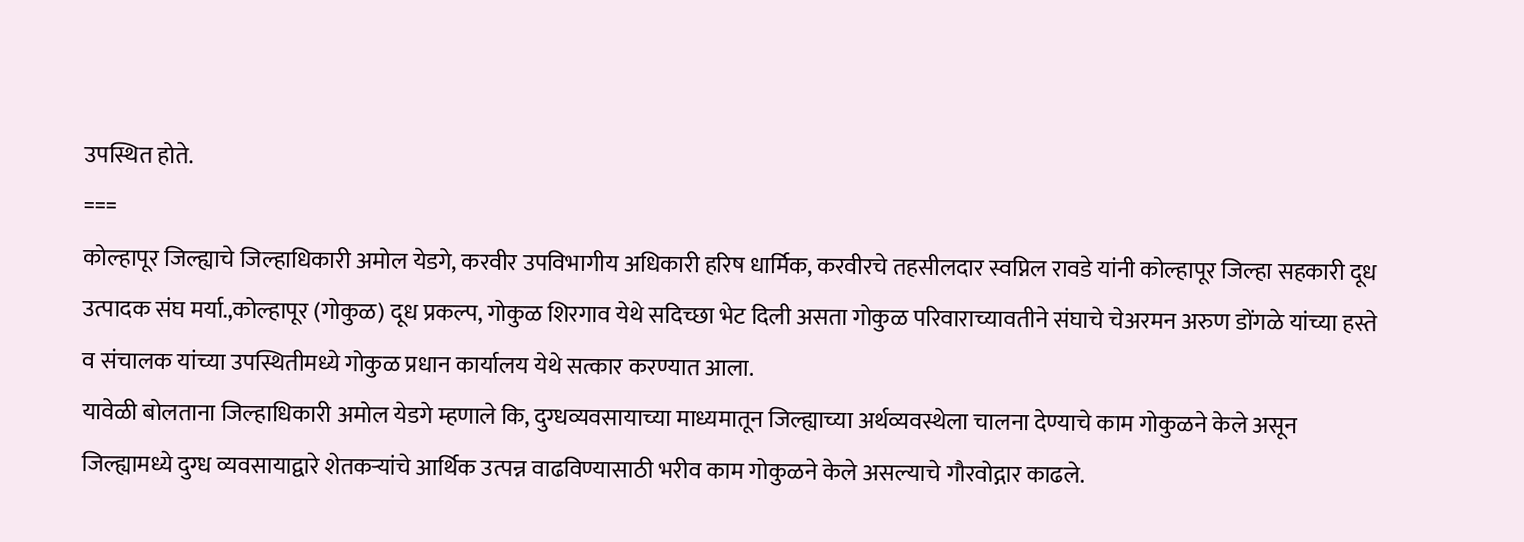उपस्थित होते.
===
कोल्हापूर जिल्ह्याचे जिल्हाधिकारी अमोल येडगे, करवीर उपविभागीय अधिकारी हरिष धार्मिक, करवीरचे तहसीलदार स्वप्निल रावडे यांनी कोल्हापूर जिल्हा सहकारी दूध उत्पादक संघ मर्या.,कोल्हापूर (गोकुळ) दूध प्रकल्प, गोकुळ शिरगाव येथे सदिच्छा भेट दिली असता गोकुळ परिवाराच्यावतीने संघाचे चेअरमन अरुण डोंगळे यांच्या हस्ते व संचालक यांच्या उपस्थितीमध्ये गोकुळ प्रधान कार्यालय येथे सत्कार करण्यात आला.
यावेळी बोलताना जिल्हाधिकारी अमोल येडगे म्हणाले कि, दुग्धव्यवसायाच्या माध्यमातून जिल्ह्याच्या अर्थव्यवस्थेला चालना देण्याचे काम गोकुळने केले असून जिल्ह्यामध्ये दुग्ध व्यवसायाद्वारे शेतकऱ्यांचे आर्थिक उत्पन्न वाढविण्यासाठी भरीव काम गोकुळने केले असल्याचे गौरवोद्गार काढले.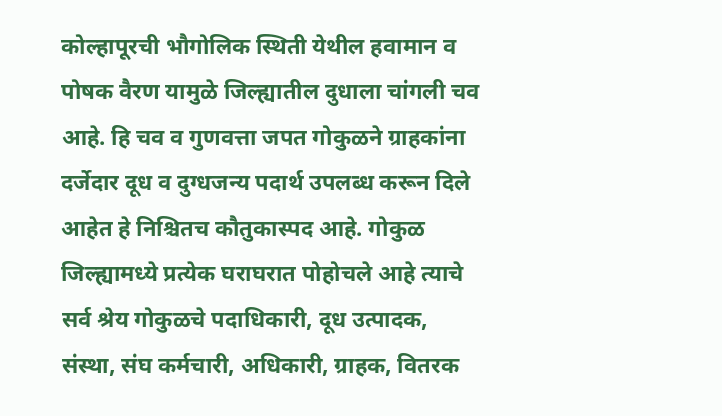कोल्हापूरची भौगोलिक स्थिती येथील हवामान व पोषक वैरण यामुळे जिल्ह्यातील दुधाला चांगली चव आहे. हि चव व गुणवत्ता जपत गोकुळने ग्राहकांना दर्जेदार दूध व दुग्धजन्य पदार्थ उपलब्ध करून दिले आहेत हे निश्चितच कौतुकास्पद आहे. गोकुळ जिल्ह्यामध्ये प्रत्येक घराघरात पोहोचले आहे त्याचे सर्व श्रेय गोकुळचे पदाधिकारी, दूध उत्पादक, संस्था, संघ कर्मचारी, अधिकारी, ग्राहक, वितरक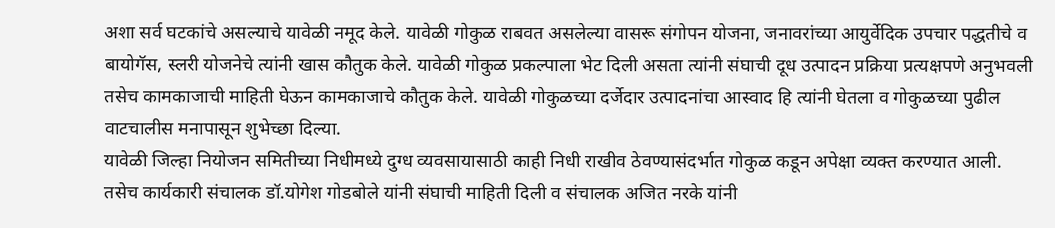अशा सर्व घटकांचे असल्याचे यावेळी नमूद केले. यावेळी गोकुळ राबवत असलेल्या वासरू संगोपन योजना, जनावरांच्या आयुर्वेदिक उपचार पद्धतीचे व बायोगॅस, स्लरी योजनेचे त्यांनी खास कौतुक केले. यावेळी गोकुळ प्रकल्पाला भेट दिली असता त्यांनी संघाची दूध उत्पादन प्रक्रिया प्रत्यक्षपणे अनुभवली तसेच कामकाजाची माहिती घेऊन कामकाजाचे कौतुक केले. यावेळी गोकुळच्या दर्जेदार उत्पादनांचा आस्वाद हि त्यांनी घेतला व गोकुळच्या पुढील वाटचालीस मनापासून शुभेच्छा दिल्या.
यावेळी जिल्हा नियोजन समितीच्या निधीमध्ये दुग्ध व्यवसायासाठी काही निधी राखीव ठेवण्यासंदर्भात गोकुळ कडून अपेक्षा व्यक्त करण्यात आली. तसेच कार्यकारी संचालक डॉ.योगेश गोडबोले यांनी संघाची माहिती दिली व संचालक अजित नरके यांनी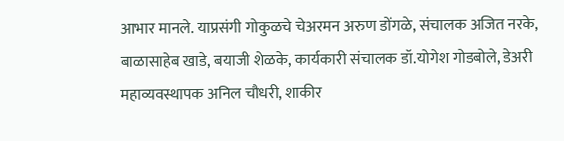आभार मानले. याप्रसंगी गोकुळचे चेअरमन अरुण डोंगळे, संचालक अजित नरके, बाळासाहेब खाडे, बयाजी शेळके, कार्यकारी संचालक डॉ.योगेश गोडबोले, डेअरी महाव्यवस्थापक अनिल चौधरी, शाकीर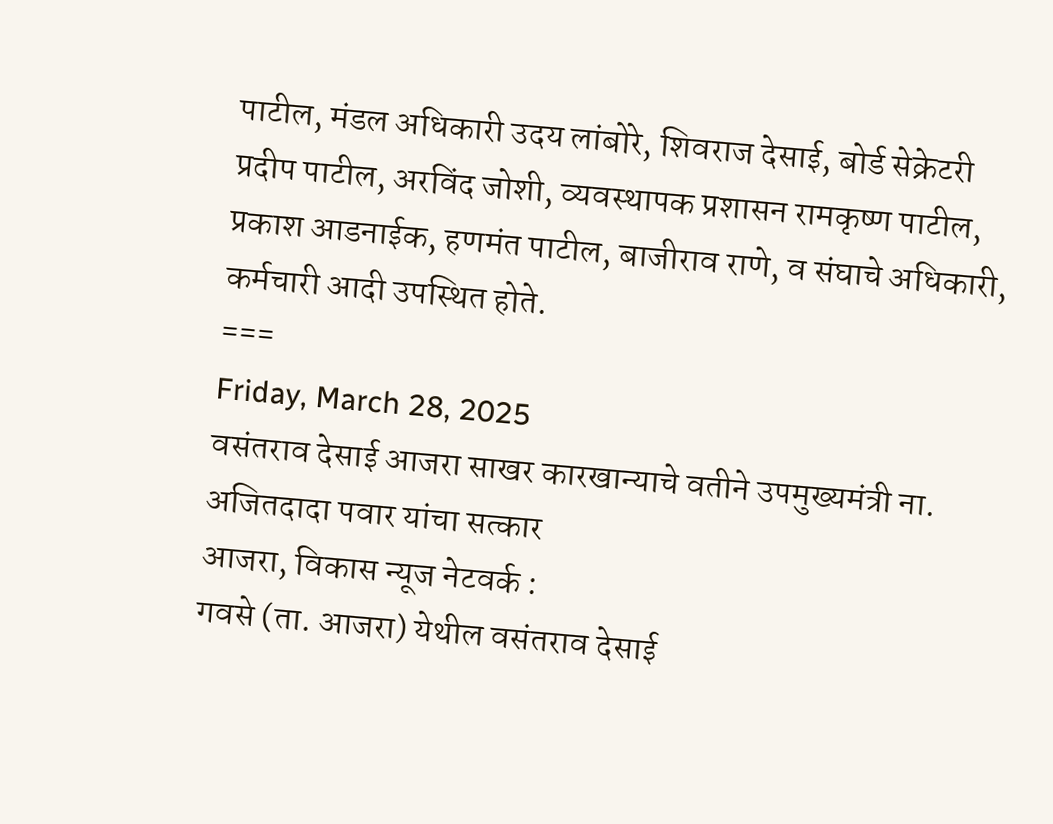पाटील, मंडल अधिकारी उदय लांबोरे, शिवराज देसाई, बोर्ड सेक्रेटरी प्रदीप पाटील, अरविंद जोशी, व्यवस्थापक प्रशासन रामकृष्ण पाटील, प्रकाश आडनाईक, हणमंत पाटील, बाजीराव राणे, व संघाचे अधिकारी, कर्मचारी आदी उपस्थित होते.
===
Friday, March 28, 2025
वसंतराव देसाई आजरा साखर कारखान्याचे वतीने उपमुख्यमंत्री ना. अजितदादा पवार यांचा सत्कार
आजरा, विकास न्यूज नेटवर्क :
गवसे (ता. आजरा) येथील वसंतराव देसाई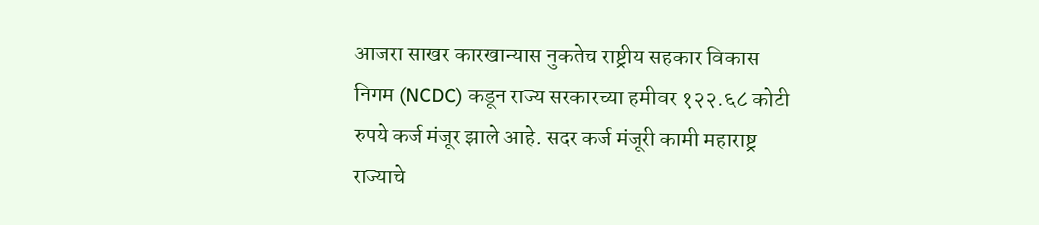आजरा साखर कारखान्यास नुकतेच राष्ट्रीय सहकार विकास निगम (NCDC) कडून राज्य सरकारच्या हमीवर १२२.६८ कोटी रुपये कर्ज मंजूर झाले आहे. सदर कर्ज मंजूरी कामी महाराष्ट्र राज्याचे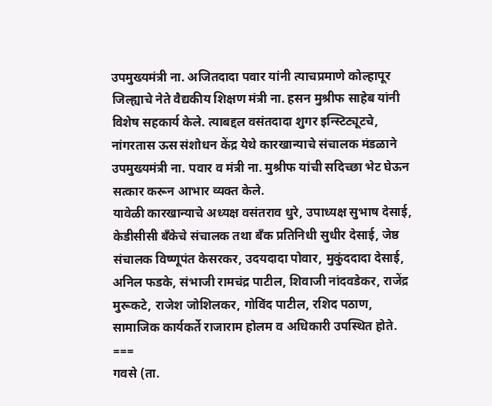उपमुख्यमंत्री ना. अजितदादा पवार यांनी त्याचप्रमाणे कोल्हापूर जिल्ह्याचे नेते वैद्यकीय शिक्षण मंत्री ना. हसन मुश्रीफ साहेब यांनी विशेष सहकार्य केले. त्याबद्दल वसंतदादा शुगर इन्स्टिट्यूटचे, नांगरतास ऊस संशोधन केंद्र येथे कारखान्याचे संचालक मंडळाने उपमुख्यमंत्री ना. पवार व मंत्री ना. मुश्रीफ यांची सदिच्छा भेट घेऊन सत्कार करून आभार व्यक्त केले.
यावेळी कारखान्याचे अध्यक्ष वसंतराव धुरे, उपाध्यक्ष सुभाष देसाई, केडीसीसी बॅंकेचे संचालक तथा बॅंक प्रतिनिधी सुधीर देसाई, जेष्ठ संचालक विष्णूपंत केसरकर, उदयदादा पोवार, मुकुंददादा देसाई, अनिल फडके, संभाजी रामचंद्र पाटील, शिवाजी नांदवडेकर, राजेंद्र मुरूकटे, राजेश जोशिलकर, गोविंद पाटील, रशिद पठाण, सामाजिक कार्यकर्ते राजाराम होलम व अधिकारी उपस्थित होते.
===
गवसे (ता.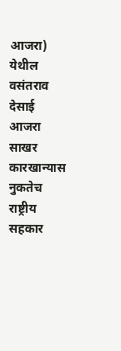आजरा) येथील वसंतराव देसाई आजरा साखर कारखान्यास नुकतेच राष्ट्रीय सहकार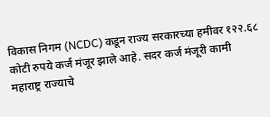विकास निगम (NCDC) कडून राज्य सरकारच्या हमीवर १२२.६८ कोटी रुपये कर्ज मंजूर झाले आहे. सदर कर्ज मंजूरी कामी महाराष्ट्र राज्याचे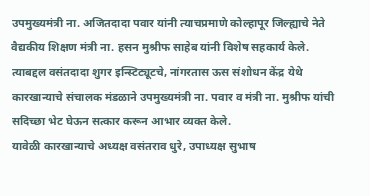उपमुख्यमंत्री ना. अजितदादा पवार यांनी त्याचप्रमाणे कोल्हापूर जिल्ह्याचे नेते वैद्यकीय शिक्षण मंत्री ना. हसन मुश्रीफ साहेब यांनी विशेष सहकार्य केले. त्याबद्दल वसंतदादा शुगर इन्स्टिट्यूटचे, नांगरतास ऊस संशोधन केंद्र येथे कारखान्याचे संचालक मंडळाने उपमुख्यमंत्री ना. पवार व मंत्री ना. मुश्रीफ यांची सदिच्छा भेट घेऊन सत्कार करून आभार व्यक्त केले.
यावेळी कारखान्याचे अध्यक्ष वसंतराव धुरे, उपाध्यक्ष सुभाष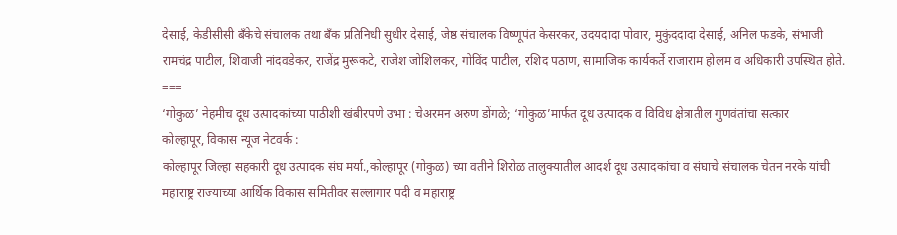देसाई, केडीसीसी बॅंकेचे संचालक तथा बॅंक प्रतिनिधी सुधीर देसाई, जेष्ठ संचालक विष्णूपंत केसरकर, उदयदादा पोवार, मुकुंददादा देसाई, अनिल फडके, संभाजी रामचंद्र पाटील, शिवाजी नांदवडेकर, राजेंद्र मुरूकटे, राजेश जोशिलकर, गोविंद पाटील, रशिद पठाण, सामाजिक कार्यकर्ते राजाराम होलम व अधिकारी उपस्थित होते.
===
‘गोकुळ’ नेहमीच दूध उत्पादकांच्या पाठीशी खंबीरपणे उभा : चेअरमन अरुण डोंगळे; ‘गोकुळ’मार्फत दूध उत्पादक व विविध क्षेत्रातील गुणवंतांचा सत्कार
कोल्हापूर, विकास न्यूज नेटवर्क :
कोल्हापूर जिल्हा सहकारी दूध उत्पादक संघ मर्या.,कोल्हापूर (गोकुळ) च्या वतीने शिरोळ तालुक्यातील आदर्श दूध उत्पादकांचा व संघाचे संचालक चेतन नरके यांची महाराष्ट्र राज्याच्या आर्थिक विकास समितीवर सल्लागार पदी व महाराष्ट्र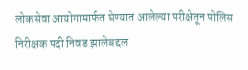लोकसेवा आयोगामार्फत घेण्यात आलेल्या परीक्षेतून पोलिस निरीक्षक पदी निवड झालेबद्दल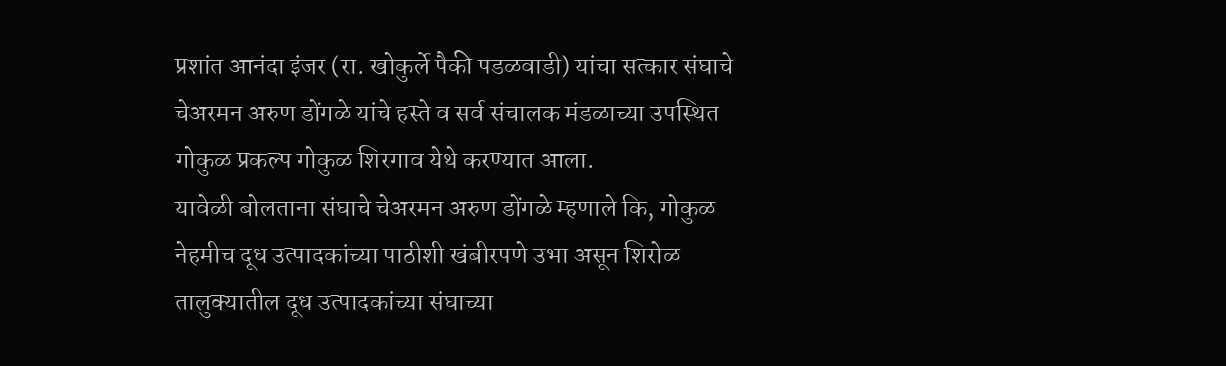प्रशांत आनंदा इंजर (रा. खोकुर्ले पैकी पडळवाडी) यांचा सत्कार संघाचे चेअरमन अरुण डोंगळे यांचे हस्ते व सर्व संचालक मंडळाच्या उपस्थित गोकुळ प्रकल्प गोकुळ शिरगाव येथे करण्यात आला.
यावेळी बोलताना संघाचे चेअरमन अरुण डोंगळे म्हणाले कि, गोकुळ नेहमीच दूध उत्पादकांच्या पाठीशी खंबीरपणे उभा असून शिरोळ तालुक्यातील दूध उत्पादकांच्या संघाच्या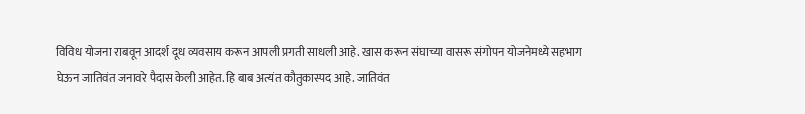विविध योजना राबवून आदर्श दूध व्यवसाय करून आपली प्रगती साधली आहे. खास करून संघाच्या वासरू संगोपन योजनेमध्ये सहभाग घेऊन जातिवंत जनावरे पैदास केली आहेत. हि बाब अत्यंत कौतुकास्पद आहे. जातिवंत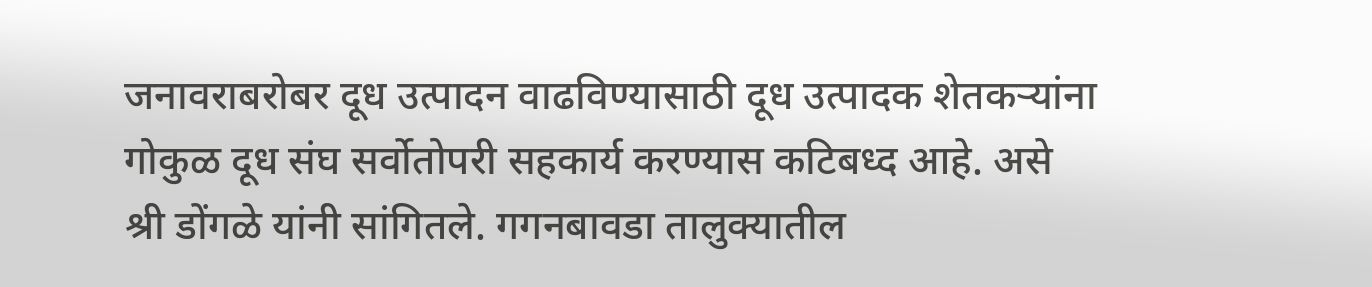जनावराबरोबर दूध उत्पादन वाढविण्यासाठी दूध उत्पादक शेतकऱ्यांना गोकुळ दूध संघ सर्वोतोपरी सहकार्य करण्यास कटिबध्द आहे. असे श्री डोंगळे यांनी सांगितले. गगनबावडा तालुक्यातील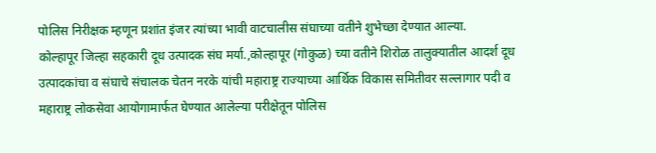पोलिस निरीक्षक म्हणून प्रशांत इंजर त्यांच्या भावी वाटचालीस संघाच्या वतीने शुभेच्छा देण्यात आल्या.
कोल्हापूर जिल्हा सहकारी दूध उत्पादक संघ मर्या.,कोल्हापूर (गोकुळ) च्या वतीने शिरोळ तालुक्यातील आदर्श दूध उत्पादकांचा व संघाचे संचालक चेतन नरके यांची महाराष्ट्र राज्याच्या आर्थिक विकास समितीवर सल्लागार पदी व महाराष्ट्र लोकसेवा आयोगामार्फत घेण्यात आलेल्या परीक्षेतून पोलिस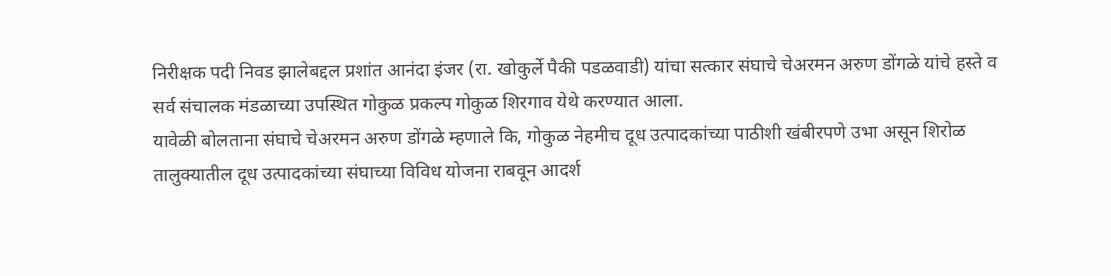निरीक्षक पदी निवड झालेबद्दल प्रशांत आनंदा इंजर (रा. खोकुर्ले पैकी पडळवाडी) यांचा सत्कार संघाचे चेअरमन अरुण डोंगळे यांचे हस्ते व सर्व संचालक मंडळाच्या उपस्थित गोकुळ प्रकल्प गोकुळ शिरगाव येथे करण्यात आला.
यावेळी बोलताना संघाचे चेअरमन अरुण डोंगळे म्हणाले कि, गोकुळ नेहमीच दूध उत्पादकांच्या पाठीशी खंबीरपणे उभा असून शिरोळ तालुक्यातील दूध उत्पादकांच्या संघाच्या विविध योजना राबवून आदर्श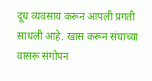दूध व्यवसाय करून आपली प्रगती साधली आहे. खास करून संघाच्या वासरू संगोपन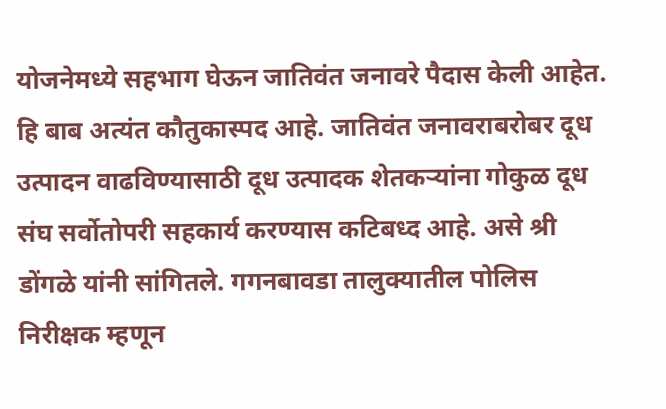योजनेमध्ये सहभाग घेऊन जातिवंत जनावरे पैदास केली आहेत. हि बाब अत्यंत कौतुकास्पद आहे. जातिवंत जनावराबरोबर दूध उत्पादन वाढविण्यासाठी दूध उत्पादक शेतकऱ्यांना गोकुळ दूध संघ सर्वोतोपरी सहकार्य करण्यास कटिबध्द आहे. असे श्री डोंगळे यांनी सांगितले. गगनबावडा तालुक्यातील पोलिस निरीक्षक म्हणून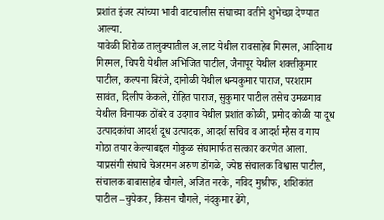प्रशांत इंजर त्यांच्या भावी वाटचालीस संघाच्या वतीने शुभेच्छा देण्यात आल्या.
यावेळी शिरोळ तालुक्यातील अ.लाट येथील रावसाहेब गिरमल, आदिनाथ गिरमल, चिपरी येथील अभिजित पाटील, जैनापूर येथील शक्तीकुमार पाटील, कल्पना बिरंजे, दानोळी येथील धन्यकुमार पाराज, परशराम सावंत, दिलीप केकले, रोहित पाराज, सुकुमार पाटील तसेच उमळगाव येथील विनायक ठोंबरे व उदगाव येथील प्रशांत कोळी, प्रमोद कोळी या दूध उत्पादकांचा आदर्श दूध उत्पादक, आदर्श सचिव व आदर्श म्हैस व गाय गोठा तयार केल्याबद्दल गोकुळ संघामार्फत सत्कार करणेत आला.
याप्रसंगी संघाचे चेअरमन अरुण डोंगळे, ज्येष्ठ संचालक विश्वास पाटील, संचालक बाबासाहेब चौगले, अजित नरके, नविद मुश्रीफ, शशिकांत पाटील –चुयेकर, किसन चौगले, नंदकुमार ढेंगे,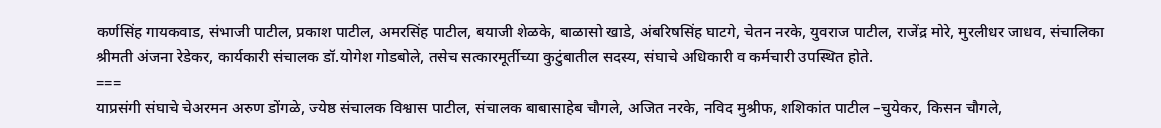कर्णसिंह गायकवाड, संभाजी पाटील, प्रकाश पाटील, अमरसिंह पाटील, बयाजी शेळके, बाळासो खाडे, अंबरिषसिंह घाटगे, चेतन नरके, युवराज पाटील, राजेंद्र मोरे, मुरलीधर जाधव, संचालिका श्रीमती अंजना रेडेकर, कार्यकारी संचालक डॉ.योगेश गोडबोले, तसेच सत्कारमूर्तीच्या कुटुंबातील सदस्य, संघाचे अधिकारी व कर्मचारी उपस्थित होते.
===
याप्रसंगी संघाचे चेअरमन अरुण डोंगळे, ज्येष्ठ संचालक विश्वास पाटील, संचालक बाबासाहेब चौगले, अजित नरके, नविद मुश्रीफ, शशिकांत पाटील –चुयेकर, किसन चौगले,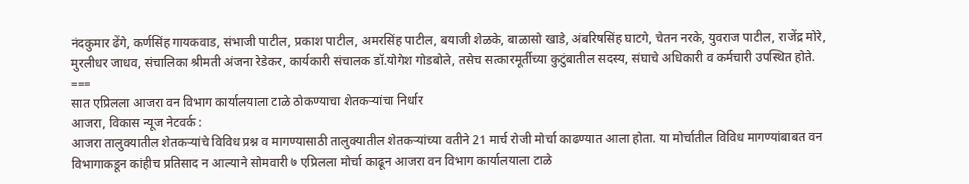नंदकुमार ढेंगे, कर्णसिंह गायकवाड, संभाजी पाटील, प्रकाश पाटील, अमरसिंह पाटील, बयाजी शेळके, बाळासो खाडे, अंबरिषसिंह घाटगे, चेतन नरके, युवराज पाटील, राजेंद्र मोरे, मुरलीधर जाधव, संचालिका श्रीमती अंजना रेडेकर, कार्यकारी संचालक डॉ.योगेश गोडबोले, तसेच सत्कारमूर्तीच्या कुटुंबातील सदस्य, संघाचे अधिकारी व कर्मचारी उपस्थित होते.
===
सात एप्रिलला आजरा वन विभाग कार्यालयाला टाळे ठोकण्याचा शेतकऱ्यांचा निर्धार
आजरा, विकास न्यूज नेटवर्क :
आजरा तालुक्यातील शेतकऱ्यांचे विविध प्रश्न व मागण्यासाठी तालुक्यातील शेतकऱ्यांच्या वतीने 21 मार्च रोजी मोर्चा काढण्यात आला होता. या मोर्चातील विविध मागण्यांबाबत वन विभागाकडून कांहीच प्रतिसाद न आल्याने सोमवारी ७ एप्रिलला मोर्चा काढून आजरा वन विभाग कार्यालयाला टाळे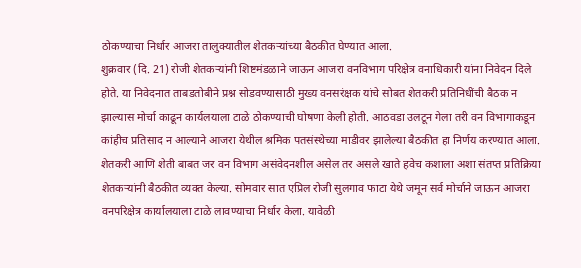ठोकण्याचा निर्धार आजरा तालुक्यातील शेतकऱ्यांच्या बैठकीत घेण्यात आला.
शुक्रवार (दि. 21) रोजी शेतकऱ्यांनी शिष्टमंडळाने जाऊन आजरा वनविभाग परिक्षेत्र वनाधिकारी यांना निवेदन दिले होते. या निवेदनात ताबडतोबीने प्रश्न सोडवण्यासाठी मुख्य वनसरंक्षक यांचे सोबत शेतकरी प्रतिनिधींची बैठक न झाल्यास मोर्चा काढून कार्यलयाला टाळे ठोकण्याची घोषणा केली होती. आठवडा उलटून गेला तरी वन विभागाकडून कांहीच प्रतिसाद न आल्याने आजरा येथील श्रमिक पतसंस्थेच्या माडीवर झालेल्या बैठकीत हा निर्णय करण्यात आला. शेतकरी आणि शेती बाबत जर वन विभाग असंवेदनशील असेल तर असले खाते हवेच कशाला अशा संतप्त प्रतिक्रिया शेतकऱ्यांनी बैठकीत व्यक्त केल्या. सोमवार सात एप्रिल रोजी सुलगाव फाटा येथे जमून सर्व मोर्चाने जाऊन आजरा वनपरिक्षेत्र कार्यालयाला टाळे लावण्याचा निर्धार केला. यावेळी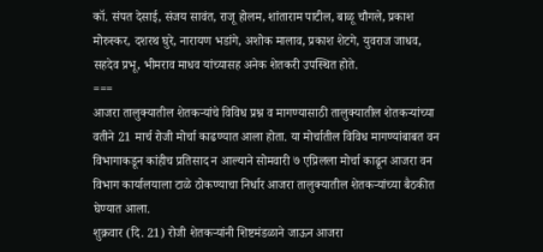कॉ. संपत देसाई, संजय सावंत, राजू होलम, शांताराम पाटील, बाळू चौगले, प्रकाश मोरुस्कर, दशरथ घुरे, नारायण भडांगे, अशोक मालाव, प्रकाश शेटगे, युवराज जाधव, सहदेव प्रभू, भीमराव माधव यांच्यासह अनेक शेतकरी उपस्थित होते.
===
आजरा तालुक्यातील शेतकऱ्यांचे विविध प्रश्न व मागण्यासाठी तालुक्यातील शेतकऱ्यांच्या वतीने 21 मार्च रोजी मोर्चा काढण्यात आला होता. या मोर्चातील विविध मागण्यांबाबत वन विभागाकडून कांहीच प्रतिसाद न आल्याने सोमवारी ७ एप्रिलला मोर्चा काढून आजरा वन विभाग कार्यालयाला टाळे ठोकण्याचा निर्धार आजरा तालुक्यातील शेतकऱ्यांच्या बैठकीत घेण्यात आला.
शुक्रवार (दि. 21) रोजी शेतकऱ्यांनी शिष्टमंडळाने जाऊन आजरा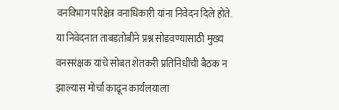वनविभाग परिक्षेत्र वनाधिकारी यांना निवेदन दिले होते. या निवेदनात ताबडतोबीने प्रश्न सोडवण्यासाठी मुख्य वनसरंक्षक यांचे सोबत शेतकरी प्रतिनिधींची बैठक न झाल्यास मोर्चा काढून कार्यलयाला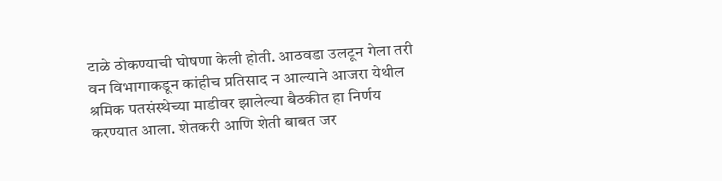टाळे ठोकण्याची घोषणा केली होती. आठवडा उलटून गेला तरी वन विभागाकडून कांहीच प्रतिसाद न आल्याने आजरा येथील श्रमिक पतसंस्थेच्या माडीवर झालेल्या बैठकीत हा निर्णय करण्यात आला. शेतकरी आणि शेती बाबत जर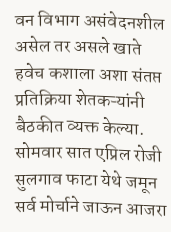वन विभाग असंवेदनशील असेल तर असले खाते हवेच कशाला अशा संतप्त प्रतिक्रिया शेतकऱ्यांनी बैठकीत व्यक्त केल्या. सोमवार सात एप्रिल रोजी सुलगाव फाटा येथे जमून सर्व मोर्चाने जाऊन आजरा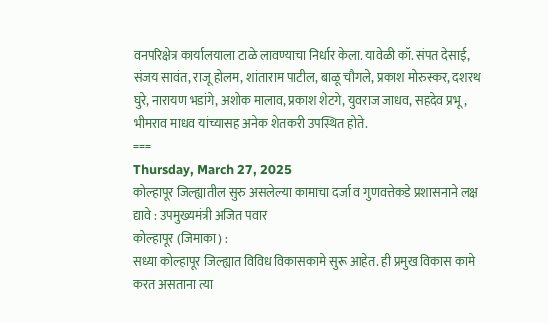वनपरिक्षेत्र कार्यालयाला टाळे लावण्याचा निर्धार केला. यावेळी कॉ. संपत देसाई, संजय सावंत, राजू होलम, शांताराम पाटील, बाळू चौगले, प्रकाश मोरुस्कर, दशरथ घुरे, नारायण भडांगे, अशोक मालाव, प्रकाश शेटगे, युवराज जाधव, सहदेव प्रभू, भीमराव माधव यांच्यासह अनेक शेतकरी उपस्थित होते.
===
Thursday, March 27, 2025
कोल्हापूर जिल्ह्यातील सुरु असलेल्या कामाचा दर्जा व गुणवत्तेकडे प्रशासनाने लक्ष द्यावे : उपमुख्यमंत्री अजित पवार
कोल्हापूर (जिमाका) :
सध्या कोल्हापूर जिल्ह्यात विविध विकासकामे सुरू आहेत. ही प्रमुख विकास कामे करत असताना त्या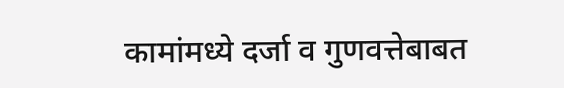कामांमध्ये दर्जा व गुणवत्तेबाबत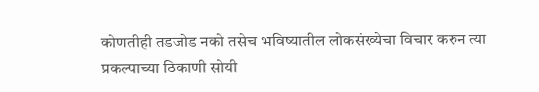कोणतीही तडजोड नको तसेच भविष्यातील लोकसंख्येचा विचार करुन त्या प्रकल्पाच्या ठिकाणी सोयी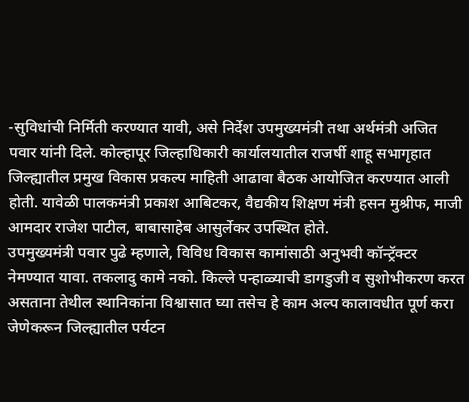-सुविधांची निर्मिती करण्यात यावी, असे निर्देश उपमुख्यमंत्री तथा अर्थमंत्री अजित पवार यांनी दिले. कोल्हापूर जिल्हाधिकारी कार्यालयातील राजर्षी शाहू सभागृहात जिल्ह्यातील प्रमुख विकास प्रकल्प माहिती आढावा बैठक आयोजित करण्यात आली होती. यावेळी पालकमंत्री प्रकाश आबिटकर, वैद्यकीय शिक्षण मंत्री हसन मुश्रीफ, माजी आमदार राजेश पाटील, बाबासाहेब आसुर्लेकर उपस्थित होते.
उपमुख्यमंत्री पवार पुढे म्हणाले, विविध विकास कामांसाठी अनुभवी कॉन्ट्रॅक्टर नेमण्यात यावा. तकलादु कामे नको. किल्ले पन्हाळ्याची डागडुजी व सुशोभीकरण करत असताना तेथील स्थानिकांना विश्वासात घ्या तसेच हे काम अल्प कालावधीत पूर्ण करा जेणेकरून जिल्ह्यातील पर्यटन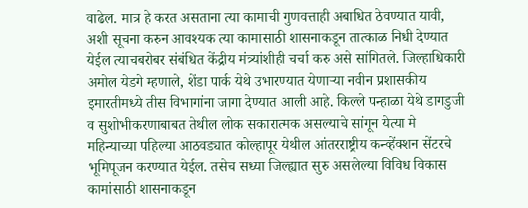वाढेल. मात्र हे करत असताना त्या कामाची गुणवत्ताही अबाधित ठेवण्यात यावी, अशी सूचना करुन आवश्यक त्या कामासाठी शासनाकडून तात्काळ निधी देण्यात येईल त्याचबरोबर संबंधित केंद्रीय मंत्र्यांशीही चर्चा करु असे सांगितले. जिल्हाधिकारी अमोल येडगे म्हणाले, शेंडा पार्क येथे उभारण्यात येणाऱ्या नवीन प्रशासकीय इमारतीमध्ये तीस विभागांना जागा देण्यात आली आहे. किल्ले पन्हाळा येथे डागडुजी व सुशोभीकरणाबाबत तेथील लोक सकारात्मक असल्याचे सांगून येत्या मे महिन्याच्या पहिल्या आठवड्यात कोल्हापूर येथील आंतरराष्ट्रीय कन्व्हेंक्शन सेंटरचे भूमिपूजन करण्यात येईल. तसेच सध्या जिल्ह्यात सुरु असलेल्या विविध विकास कामांसाठी शासनाकडून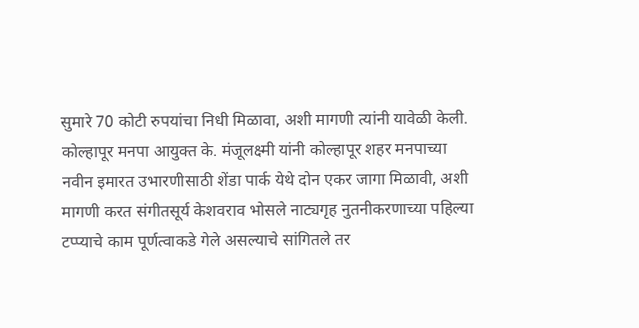सुमारे 70 कोटी रुपयांचा निधी मिळावा, अशी मागणी त्यांनी यावेळी केली.
कोल्हापूर मनपा आयुक्त के. मंजूलक्ष्मी यांनी कोल्हापूर शहर मनपाच्या नवीन इमारत उभारणीसाठी शेंडा पार्क येथे दोन एकर जागा मिळावी, अशी मागणी करत संगीतसूर्य केशवराव भोसले नाट्यगृह नुतनीकरणाच्या पहिल्या टप्प्याचे काम पूर्णत्वाकडे गेले असल्याचे सांगितले तर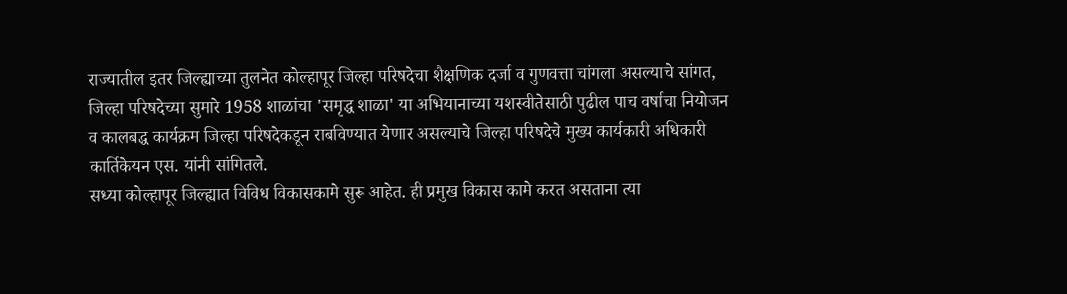राज्यातील इतर जिल्ह्याच्या तुलनेत कोल्हापूर जिल्हा परिषदेचा शैक्षणिक दर्जा व गुणवत्ता चांगला असल्याचे सांगत, जिल्हा परिषदेच्या सुमारे 1958 शाळांचा 'समृद्ध शाळा' या अभियानाच्या यशस्वीतेसाठी पुढील पाच वर्षाचा नियोजन व कालबद्ध कार्यक्रम जिल्हा परिषदेकडून राबविण्यात येणार असल्याचे जिल्हा परिषदेचे मुख्य कार्यकारी अधिकारी कार्तिकेयन एस. यांनी सांगितले.
सध्या कोल्हापूर जिल्ह्यात विविध विकासकामे सुरू आहेत. ही प्रमुख विकास कामे करत असताना त्या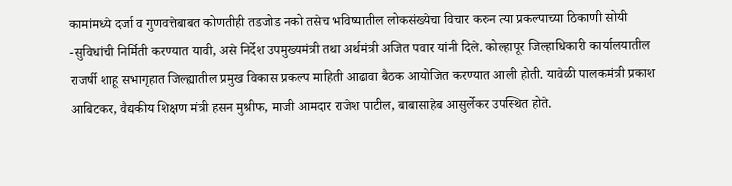कामांमध्ये दर्जा व गुणवत्तेबाबत कोणतीही तडजोड नको तसेच भविष्यातील लोकसंख्येचा विचार करुन त्या प्रकल्पाच्या ठिकाणी सोयी -सुविधांची निर्मिती करण्यात यावी, असे निर्देश उपमुख्यमंत्री तथा अर्थमंत्री अजित पवार यांनी दिले. कोल्हापूर जिल्हाधिकारी कार्यालयातील राजर्षी शाहू सभागृहात जिल्ह्यातील प्रमुख विकास प्रकल्प माहिती आढावा बैठक आयोजित करण्यात आली होती. यावेळी पालकमंत्री प्रकाश आबिटकर, वैद्यकीय शिक्षण मंत्री हसन मुश्रीफ, माजी आमदार राजेश पाटील, बाबासाहेब आसुर्लेकर उपस्थित होते.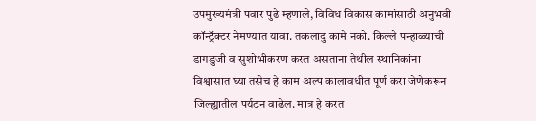उपमुख्यमंत्री पवार पुढे म्हणाले, विविध विकास कामांसाठी अनुभवी कॉन्ट्रॅक्टर नेमण्यात यावा. तकलादु कामे नको. किल्ले पन्हाळ्याची डागडुजी व सुशोभीकरण करत असताना तेथील स्थानिकांना विश्वासात घ्या तसेच हे काम अल्प कालावधीत पूर्ण करा जेणेकरून जिल्ह्यातील पर्यटन वाढेल. मात्र हे करत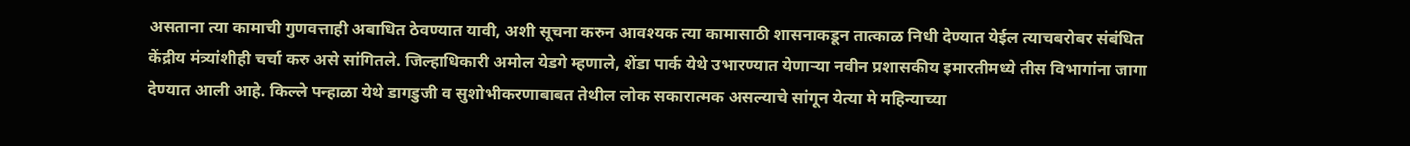असताना त्या कामाची गुणवत्ताही अबाधित ठेवण्यात यावी, अशी सूचना करुन आवश्यक त्या कामासाठी शासनाकडून तात्काळ निधी देण्यात येईल त्याचबरोबर संबंधित केंद्रीय मंत्र्यांशीही चर्चा करु असे सांगितले. जिल्हाधिकारी अमोल येडगे म्हणाले, शेंडा पार्क येथे उभारण्यात येणाऱ्या नवीन प्रशासकीय इमारतीमध्ये तीस विभागांना जागा देण्यात आली आहे. किल्ले पन्हाळा येथे डागडुजी व सुशोभीकरणाबाबत तेथील लोक सकारात्मक असल्याचे सांगून येत्या मे महिन्याच्या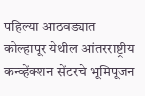पहिल्या आठवड्यात कोल्हापूर येथील आंतरराष्ट्रीय कन्व्हेंक्शन सेंटरचे भूमिपूजन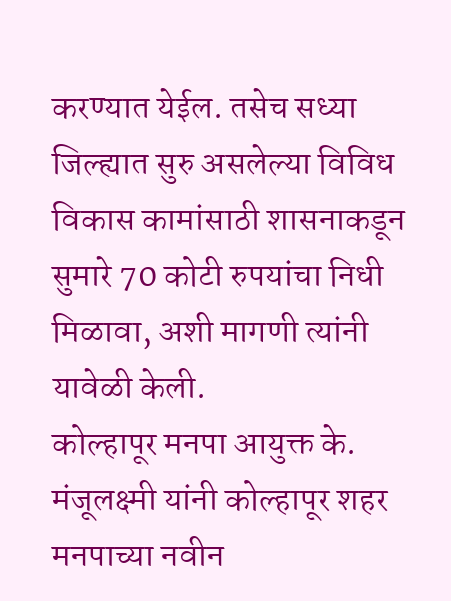करण्यात येईल. तसेच सध्या जिल्ह्यात सुरु असलेल्या विविध विकास कामांसाठी शासनाकडून सुमारे 70 कोटी रुपयांचा निधी मिळावा, अशी मागणी त्यांनी यावेळी केली.
कोल्हापूर मनपा आयुक्त के. मंजूलक्ष्मी यांनी कोल्हापूर शहर मनपाच्या नवीन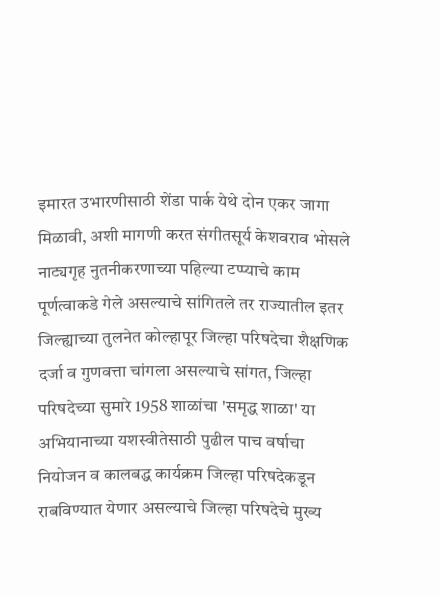इमारत उभारणीसाठी शेंडा पार्क येथे दोन एकर जागा मिळावी, अशी मागणी करत संगीतसूर्य केशवराव भोसले नाट्यगृह नुतनीकरणाच्या पहिल्या टप्प्याचे काम पूर्णत्वाकडे गेले असल्याचे सांगितले तर राज्यातील इतर जिल्ह्याच्या तुलनेत कोल्हापूर जिल्हा परिषदेचा शैक्षणिक दर्जा व गुणवत्ता चांगला असल्याचे सांगत, जिल्हा परिषदेच्या सुमारे 1958 शाळांचा 'समृद्ध शाळा' या अभियानाच्या यशस्वीतेसाठी पुढील पाच वर्षाचा नियोजन व कालबद्ध कार्यक्रम जिल्हा परिषदेकडून राबविण्यात येणार असल्याचे जिल्हा परिषदेचे मुख्य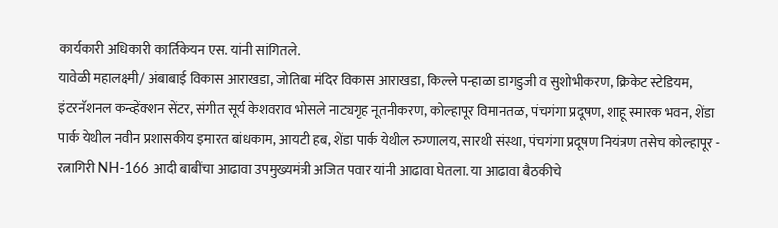कार्यकारी अधिकारी कार्तिकेयन एस. यांनी सांगितले.
यावेळी महालक्ष्मी/ अंबाबाई विकास आराखडा, जोतिबा मंदिर विकास आराखडा, किल्ले पन्हाळा डागडुजी व सुशोभीकरण, क्रिकेट स्टेडियम, इंटरनॅशनल कन्व्हेंक्शन सेंटर, संगीत सूर्य केशवराव भोसले नाट्यगृह नूतनीकरण, कोल्हापूर विमानतळ, पंचगंगा प्रदूषण, शाहू स्मारक भवन, शेंडा पार्क येथील नवीन प्रशासकीय इमारत बांधकाम, आयटी हब, शेंडा पार्क येथील रुग्णालय, सारथी संस्था, पंचगंगा प्रदूषण नियंत्रण तसेच कोल्हापूर - रत्नागिरी NH-166 आदी बाबींचा आढावा उपमुख्यमंत्री अजित पवार यांनी आढावा घेतला. या आढावा बैठकीचे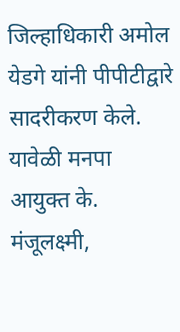जिल्हाधिकारी अमोल येडगे यांनी पीपीटीद्वारे सादरीकरण केले. यावेळी मनपा आयुक्त के. मंजूलक्ष्मी,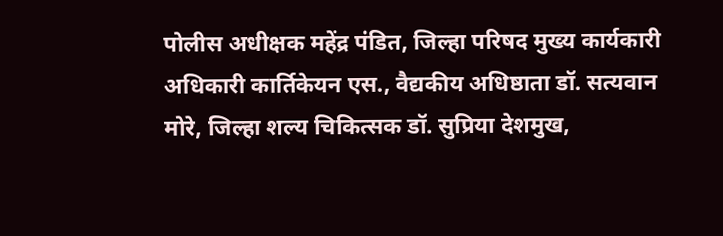पोलीस अधीक्षक महेंद्र पंडित, जिल्हा परिषद मुख्य कार्यकारी अधिकारी कार्तिकेयन एस., वैद्यकीय अधिष्ठाता डॉ. सत्यवान मोरे, जिल्हा शल्य चिकित्सक डॉ. सुप्रिया देशमुख,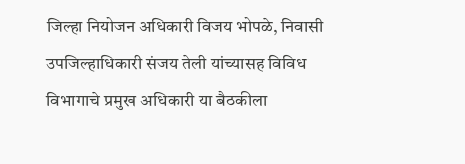जिल्हा नियोजन अधिकारी विजय भोपळे, निवासी उपजिल्हाधिकारी संजय तेली यांच्यासह विविध विभागाचे प्रमुख अधिकारी या बैठकीला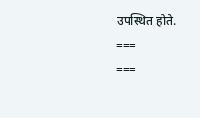उपस्थित होते.
===
===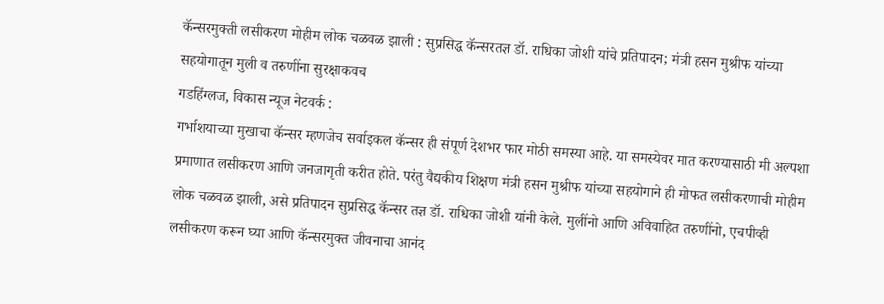कॅन्सरमुक्ती लसीकरण मोहीम लोक चळवळ झाली : सुप्रसिद्ध कॅन्सरतज्ञ डॉ. राधिका जोशी यांचे प्रतिपादन; मंत्री हसन मुश्रीफ यांच्या सहयोगातून मुली व तरुणींना सुरक्षाकवच
गडहिंग्लज, विकास न्यूज नेटवर्क :
गर्भाशयाच्या मुखाचा कॅन्सर म्हणजेच सर्वाइकल कॅन्सर ही संपूर्ण देशभर फार मोठी समस्या आहे. या समस्येवर मात करण्यासाठी मी अल्पशा प्रमाणात लसीकरण आणि जनजागृती करीत होते. परंतु वैद्यकीय शिक्षण मंत्री हसन मुश्रीफ यांच्या सहयोगाने ही मोफत लसीकरणाची मोहीम लोक चळवळ झाली, असे प्रतिपादन सुप्रसिद्ध कॅन्सर तज्ञ डॉ. राधिका जोशी यांनी केले. मुलींनो आणि अविवाहित तरुणींनो, एचपीव्ही लसीकरण करून घ्या आणि कॅन्सरमुक्त जीवनाचा आनंद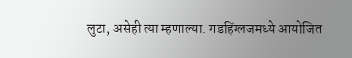लुटा, असेही त्या म्हणाल्या. गडहिंग्लजमध्ये आयोजित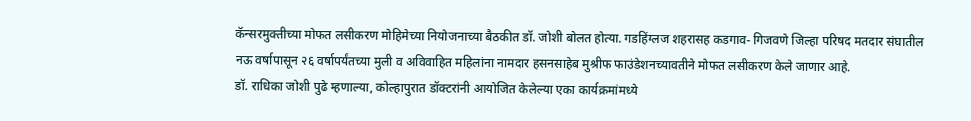कॅन्सरमुक्तीच्या मोफत लसीकरण मोहिमेच्या नियोजनाच्या बैठकीत डॉ. जोशी बोलत होत्या. गडहिंग्लज शहरासह कडगाव- गिजवणे जिल्हा परिषद मतदार संघातील नऊ वर्षापासून २६ वर्षापर्यंतच्या मुली व अविवाहित महिलांना नामदार हसनसाहेब मुश्रीफ फाउंडेशनच्यावतीने मोफत लसीकरण केले जाणार आहे.
डॉ. राधिका जोशी पुढे म्हणाल्या, कोल्हापुरात डॉक्टरांनी आयोजित केलेल्या एका कार्यक्रमांमध्ये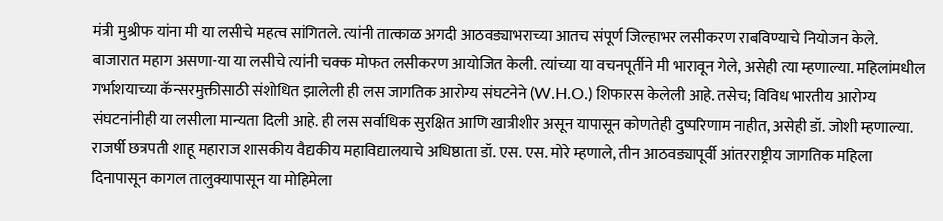मंत्री मुश्रीफ यांना मी या लसीचे महत्व सांगितले. त्यांनी तात्काळ अगदी आठवड्याभराच्या आतच संपूर्ण जिल्हाभर लसीकरण राबविण्याचे नियोजन केले. बाजारात महाग असणा-या या लसीचे त्यांनी चक्क मोफत लसीकरण आयोजित केली. त्यांच्या या वचनपूर्तीने मी भारावून गेले, असेही त्या म्हणाल्या. महिलांमधील गर्भाशयाच्या कॅन्सरमुक्तीसाठी संशोधित झालेली ही लस जागतिक आरोग्य संघटनेने (W.H.O.) शिफारस केलेली आहे. तसेच; विविध भारतीय आरोग्य संघटनांनीही या लसीला मान्यता दिली आहे. ही लस सर्वाधिक सुरक्षित आणि खात्रीशीर असून यापासून कोणतेही दुष्परिणाम नाहीत, असेही डॉ. जोशी म्हणाल्या.
राजर्षी छत्रपती शाहू महाराज शासकीय वैद्यकीय महाविद्यालयाचे अधिष्ठाता डॉ. एस. एस. मोरे म्हणाले, तीन आठवड्यापूर्वी आंतरराष्ट्रीय जागतिक महिला दिनापासून कागल तालुक्यापासून या मोहिमेला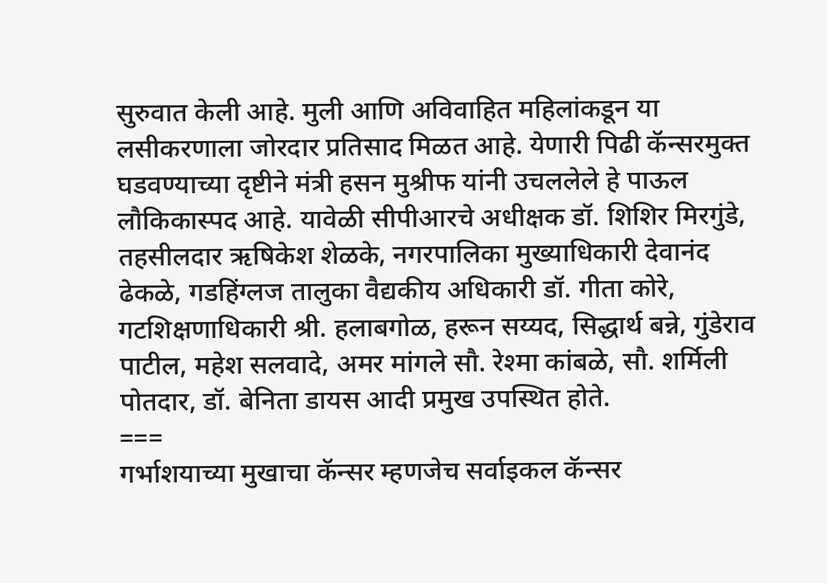सुरुवात केली आहे. मुली आणि अविवाहित महिलांकडून या लसीकरणाला जोरदार प्रतिसाद मिळत आहे. येणारी पिढी कॅन्सरमुक्त घडवण्याच्या दृष्टीने मंत्री हसन मुश्रीफ यांनी उचललेले हे पाऊल लौकिकास्पद आहे. यावेळी सीपीआरचे अधीक्षक डॉ. शिशिर मिरगुंडे, तहसीलदार ऋषिकेश शेळके, नगरपालिका मुख्याधिकारी देवानंद ढेकळे, गडहिंग्लज तालुका वैद्यकीय अधिकारी डॉ. गीता कोरे, गटशिक्षणाधिकारी श्री. हलाबगोळ, हरून सय्यद, सिद्धार्थ बन्ने, गुंडेराव पाटील, महेश सलवादे, अमर मांगले सौ. रेश्मा कांबळे, सौ. शर्मिली पोतदार, डॉ. बेनिता डायस आदी प्रमुख उपस्थित होते.
===
गर्भाशयाच्या मुखाचा कॅन्सर म्हणजेच सर्वाइकल कॅन्सर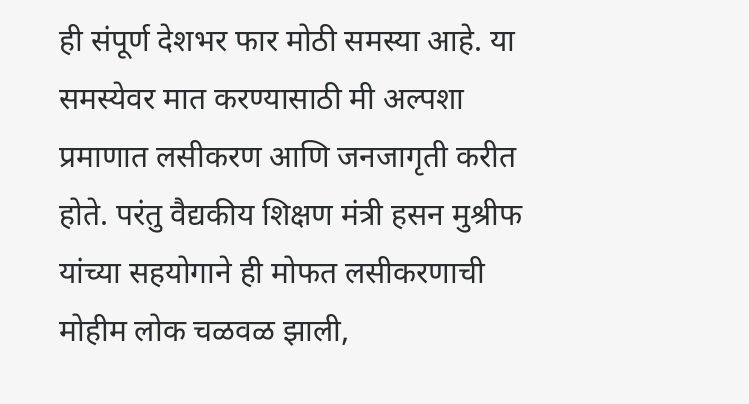ही संपूर्ण देशभर फार मोठी समस्या आहे. या समस्येवर मात करण्यासाठी मी अल्पशा प्रमाणात लसीकरण आणि जनजागृती करीत होते. परंतु वैद्यकीय शिक्षण मंत्री हसन मुश्रीफ यांच्या सहयोगाने ही मोफत लसीकरणाची मोहीम लोक चळवळ झाली,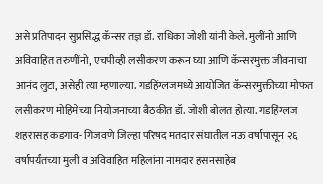असे प्रतिपादन सुप्रसिद्ध कॅन्सर तज्ञ डॉ. राधिका जोशी यांनी केले. मुलींनो आणि अविवाहित तरुणींनो, एचपीव्ही लसीकरण करून घ्या आणि कॅन्सरमुक्त जीवनाचा आनंद लुटा, असेही त्या म्हणाल्या. गडहिंग्लजमध्ये आयोजित कॅन्सरमुक्तीच्या मोफत लसीकरण मोहिमेच्या नियोजनाच्या बैठकीत डॉ. जोशी बोलत होत्या. गडहिंग्लज शहरासह कडगाव- गिजवणे जिल्हा परिषद मतदार संघातील नऊ वर्षापासून २६ वर्षापर्यंतच्या मुली व अविवाहित महिलांना नामदार हसनसाहेब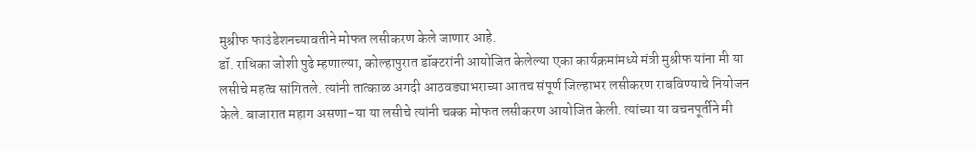मुश्रीफ फाउंडेशनच्यावतीने मोफत लसीकरण केले जाणार आहे.
डॉ. राधिका जोशी पुढे म्हणाल्या, कोल्हापुरात डॉक्टरांनी आयोजित केलेल्या एका कार्यक्रमांमध्ये मंत्री मुश्रीफ यांना मी या लसीचे महत्व सांगितले. त्यांनी तात्काळ अगदी आठवड्याभराच्या आतच संपूर्ण जिल्हाभर लसीकरण राबविण्याचे नियोजन केले. बाजारात महाग असणा-या या लसीचे त्यांनी चक्क मोफत लसीकरण आयोजित केली. त्यांच्या या वचनपूर्तीने मी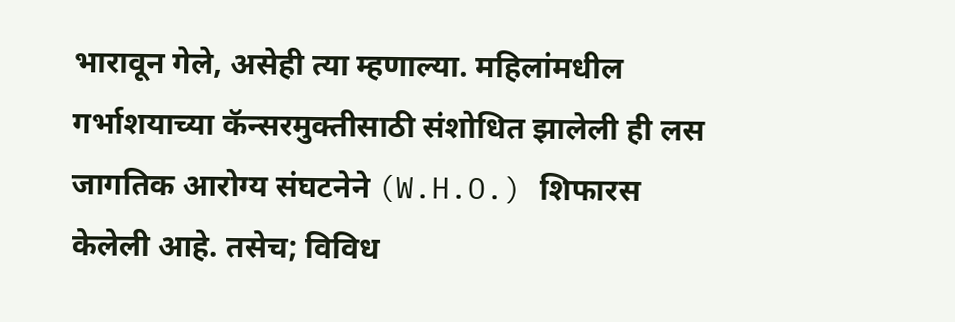भारावून गेले, असेही त्या म्हणाल्या. महिलांमधील गर्भाशयाच्या कॅन्सरमुक्तीसाठी संशोधित झालेली ही लस जागतिक आरोग्य संघटनेने (W.H.O.) शिफारस केलेली आहे. तसेच; विविध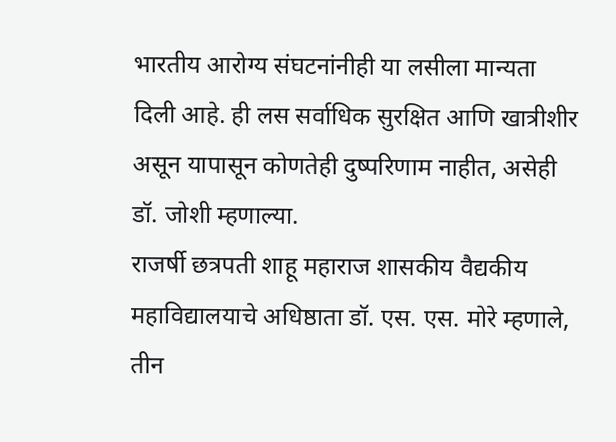भारतीय आरोग्य संघटनांनीही या लसीला मान्यता दिली आहे. ही लस सर्वाधिक सुरक्षित आणि खात्रीशीर असून यापासून कोणतेही दुष्परिणाम नाहीत, असेही डॉ. जोशी म्हणाल्या.
राजर्षी छत्रपती शाहू महाराज शासकीय वैद्यकीय महाविद्यालयाचे अधिष्ठाता डॉ. एस. एस. मोरे म्हणाले, तीन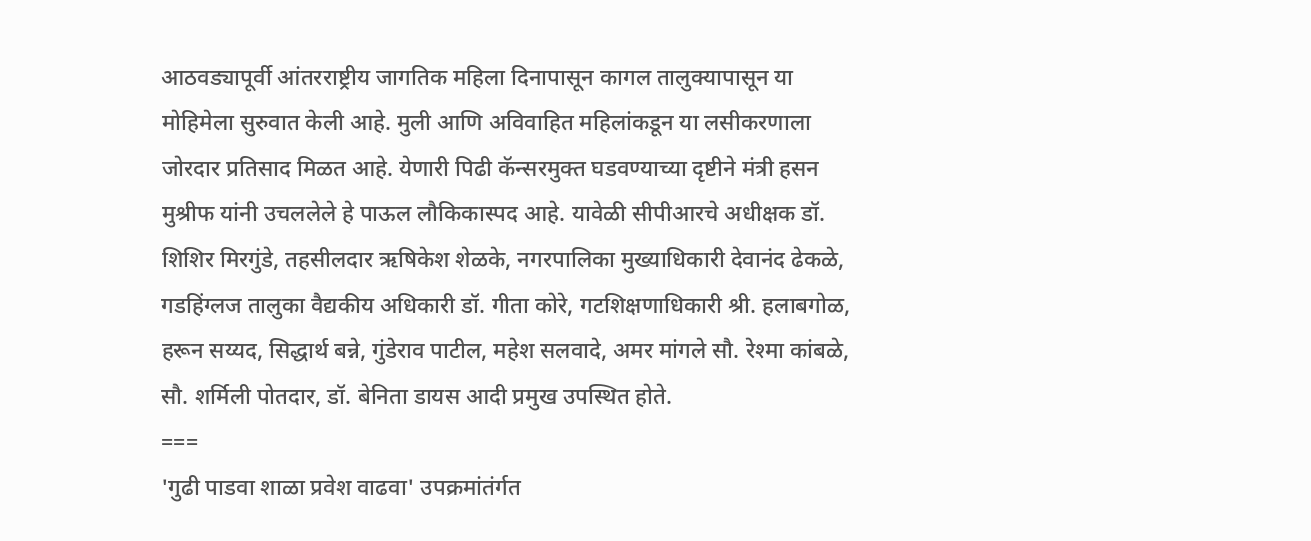आठवड्यापूर्वी आंतरराष्ट्रीय जागतिक महिला दिनापासून कागल तालुक्यापासून या मोहिमेला सुरुवात केली आहे. मुली आणि अविवाहित महिलांकडून या लसीकरणाला जोरदार प्रतिसाद मिळत आहे. येणारी पिढी कॅन्सरमुक्त घडवण्याच्या दृष्टीने मंत्री हसन मुश्रीफ यांनी उचललेले हे पाऊल लौकिकास्पद आहे. यावेळी सीपीआरचे अधीक्षक डॉ. शिशिर मिरगुंडे, तहसीलदार ऋषिकेश शेळके, नगरपालिका मुख्याधिकारी देवानंद ढेकळे, गडहिंग्लज तालुका वैद्यकीय अधिकारी डॉ. गीता कोरे, गटशिक्षणाधिकारी श्री. हलाबगोळ, हरून सय्यद, सिद्धार्थ बन्ने, गुंडेराव पाटील, महेश सलवादे, अमर मांगले सौ. रेश्मा कांबळे, सौ. शर्मिली पोतदार, डॉ. बेनिता डायस आदी प्रमुख उपस्थित होते.
===
'गुढी पाडवा शाळा प्रवेश वाढवा' उपक्रमांतंर्गत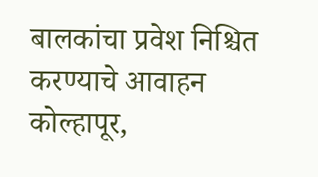बालकांचा प्रवेश निश्चित करण्याचे आवाहन
कोल्हापूर,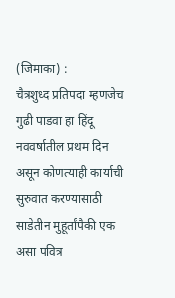(जिमाका) :
चैत्रशुध्द प्रतिपदा म्हणजेच गुढी पाडवा हा हिंदू नववर्षातील प्रथम दिन असून कोणत्याही कार्याची सुरुवात करण्यासाठी साडेतीन मुहूर्तांपैकी एक असा पवित्र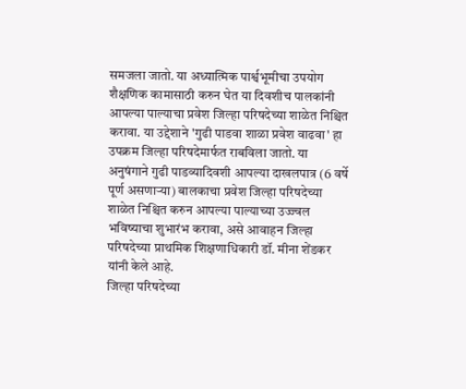समजला जातो. या अध्यात्मिक पार्श्वभूमीचा उपयोग शैक्षणिक कामासाठी करुन घेत या दिवशीच पालकांनी आपल्या पाल्याचा प्रवेश जिल्हा परिषदेच्या शाळेत निश्चित करावा. या उद्देशाने 'गुढी पाडवा शाळा प्रवेश वाढवा' हा उपक्रम जिल्हा परिषदेमार्फत राबविला जातो. या अनुषंगाने गुढी पाडव्यादिवशी आपल्या दाखलपात्र (6 वर्षे पूर्ण असणाऱ्या) बालकाचा प्रवेश जिल्हा परिषदेच्या शाळेत निश्चित करुन आपल्या पाल्याच्या उज्ज्वल भविष्याचा शुभारंभ करावा, असे आवाहन जिल्हा परिषदेच्या प्राथमिक शिक्षणाधिकारी डॉ. मीना शेंडकर यांनी केले आहे.
जिल्हा परिषदेच्या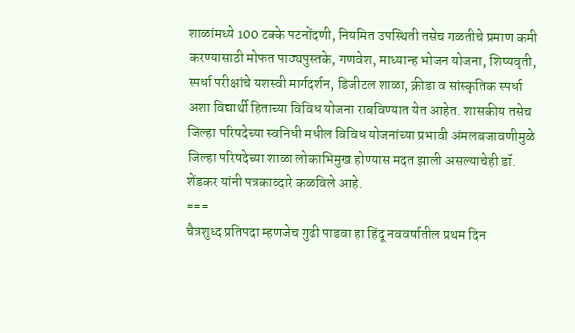शाळांमध्ये 100 टक्के पटनोंदणी, नियमित उपस्थिती तसेच गळतीचे प्रमाण कमी करण्यासाठी मोफत पाठ्यपुस्तके, गणवेश, माध्यान्ह भोजन योजना, शिष्यवृती, स्पर्धा परीक्षांचे यशस्वी मार्गदर्शन, डिजीटल शाळा, क्रीडा व सांस्कृतिक स्पर्धा अशा विद्यार्थी हिताच्या विविध योजना राबविण्यात येत आहेत. शासकीय तसेच जिल्हा परिषदेच्या स्वनिधी मधील विविध योजनांच्या प्रभावी अंमलबजावणीमुळे जिल्हा परिषदेच्या शाळा लोकाभिमुख होण्यास मदत झाली असल्याचेही डॉ. शेंडकर यांनी पत्रकाव्दारे कळविले आहे.
===
चैत्रशुध्द प्रतिपदा म्हणजेच गुढी पाडवा हा हिंदू नववर्षातील प्रथम दिन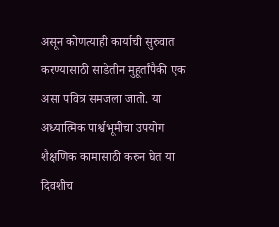असून कोणत्याही कार्याची सुरुवात करण्यासाठी साडेतीन मुहूर्तांपैकी एक असा पवित्र समजला जातो. या अध्यात्मिक पार्श्वभूमीचा उपयोग शैक्षणिक कामासाठी करुन घेत या दिवशीच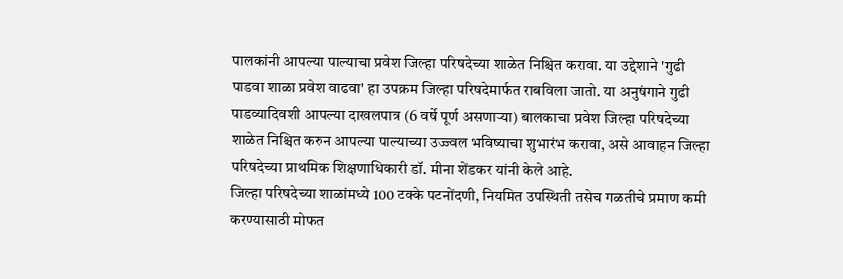पालकांनी आपल्या पाल्याचा प्रवेश जिल्हा परिषदेच्या शाळेत निश्चित करावा. या उद्देशाने 'गुढी पाडवा शाळा प्रवेश वाढवा' हा उपक्रम जिल्हा परिषदेमार्फत राबविला जातो. या अनुषंगाने गुढी पाडव्यादिवशी आपल्या दाखलपात्र (6 वर्षे पूर्ण असणाऱ्या) बालकाचा प्रवेश जिल्हा परिषदेच्या शाळेत निश्चित करुन आपल्या पाल्याच्या उज्ज्वल भविष्याचा शुभारंभ करावा, असे आवाहन जिल्हा परिषदेच्या प्राथमिक शिक्षणाधिकारी डॉ. मीना शेंडकर यांनी केले आहे.
जिल्हा परिषदेच्या शाळांमध्ये 100 टक्के पटनोंदणी, नियमित उपस्थिती तसेच गळतीचे प्रमाण कमी करण्यासाठी मोफत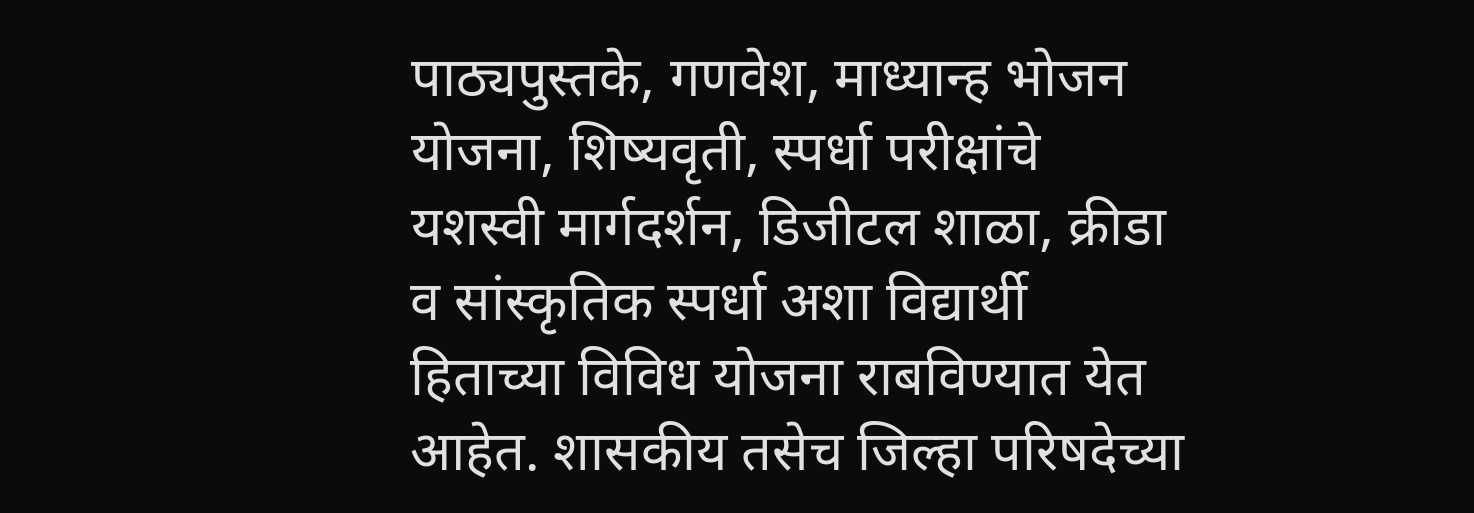पाठ्यपुस्तके, गणवेश, माध्यान्ह भोजन योजना, शिष्यवृती, स्पर्धा परीक्षांचे यशस्वी मार्गदर्शन, डिजीटल शाळा, क्रीडा व सांस्कृतिक स्पर्धा अशा विद्यार्थी हिताच्या विविध योजना राबविण्यात येत आहेत. शासकीय तसेच जिल्हा परिषदेच्या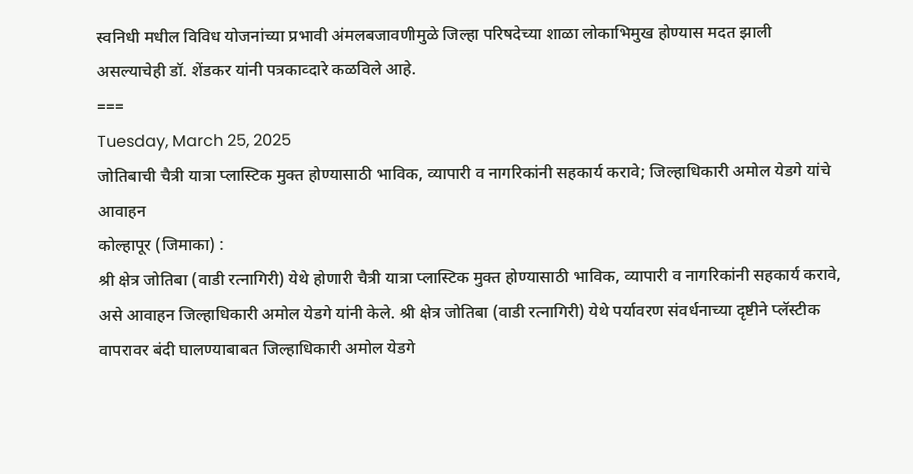स्वनिधी मधील विविध योजनांच्या प्रभावी अंमलबजावणीमुळे जिल्हा परिषदेच्या शाळा लोकाभिमुख होण्यास मदत झाली असल्याचेही डॉ. शेंडकर यांनी पत्रकाव्दारे कळविले आहे.
===
Tuesday, March 25, 2025
जोतिबाची चैत्री यात्रा प्लास्टिक मुक्त होण्यासाठी भाविक, व्यापारी व नागरिकांनी सहकार्य करावे; जिल्हाधिकारी अमोल येडगे यांचे आवाहन
कोल्हापूर (जिमाका) :
श्री क्षेत्र जोतिबा (वाडी रत्नागिरी) येथे होणारी चैत्री यात्रा प्लास्टिक मुक्त होण्यासाठी भाविक, व्यापारी व नागरिकांनी सहकार्य करावे, असे आवाहन जिल्हाधिकारी अमोल येडगे यांनी केले. श्री क्षेत्र जोतिबा (वाडी रत्नागिरी) येथे पर्यावरण संवर्धनाच्या दृष्टीने प्लॅस्टीक वापरावर बंदी घालण्याबाबत जिल्हाधिकारी अमोल येडगे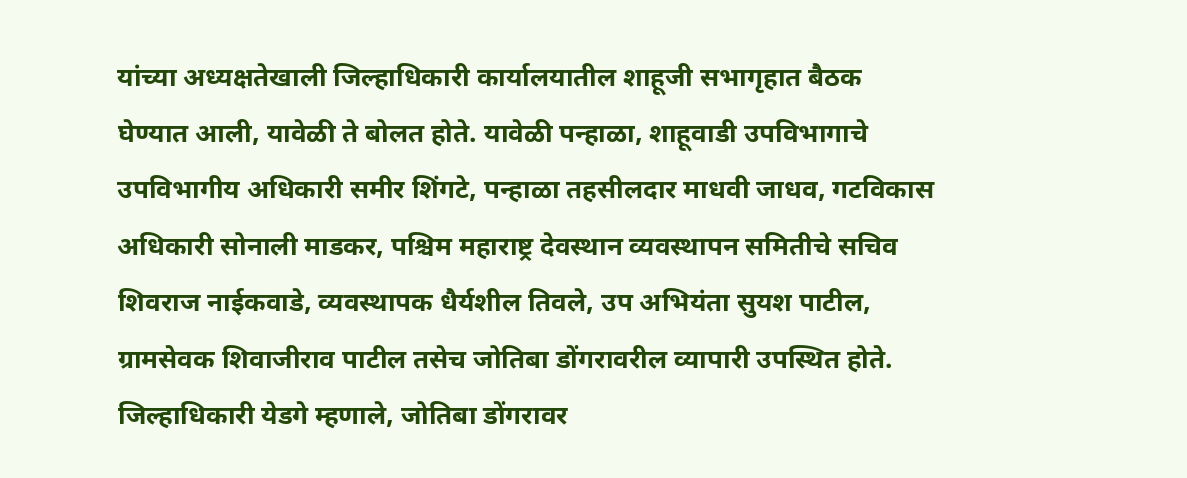यांच्या अध्यक्षतेखाली जिल्हाधिकारी कार्यालयातील शाहूजी सभागृहात बैठक घेण्यात आली, यावेळी ते बोलत होते. यावेळी पन्हाळा, शाहूवाडी उपविभागाचे उपविभागीय अधिकारी समीर शिंगटे, पन्हाळा तहसीलदार माधवी जाधव, गटविकास अधिकारी सोनाली माडकर, पश्चिम महाराष्ट्र देवस्थान व्यवस्थापन समितीचे सचिव शिवराज नाईकवाडे, व्यवस्थापक धैर्यशील तिवले, उप अभियंता सुयश पाटील, ग्रामसेवक शिवाजीराव पाटील तसेच जोतिबा डोंगरावरील व्यापारी उपस्थित होते.
जिल्हाधिकारी येडगे म्हणाले, जोतिबा डोंगरावर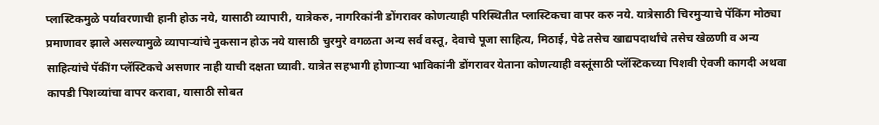प्लास्टिकमुळे पर्यावरणाची हानी होऊ नये, यासाठी व्यापारी, यात्रेकरु, नागरिकांनी डोंगरावर कोणत्याही परिस्थितीत प्लास्टिकचा वापर करु नये. यात्रेसाठी चिरमुऱ्याचे पॅकिंग मोठ्या प्रमाणावर झाले असल्यामुळे व्यापाऱ्यांचे नुकसान होऊ नये यासाठी चुरमुरे वगळता अन्य सर्व वस्तू, देवाचे पूजा साहित्य, मिठाई, पेढे तसेच खाद्यपदार्थांचे तसेच खेळणी व अन्य साहित्यांचे पॅकींग प्लॅस्टिकचे असणार नाही याची दक्षता घ्यावी. यात्रेत सहभागी होणाऱ्या भाविकांनी डोंगरावर येताना कोणत्याही वस्तूंसाठी प्लॅस्टिकच्या पिशवी ऐवजी कागदी अथवा कापडी पिशव्यांचा वापर करावा, यासाठी सोबत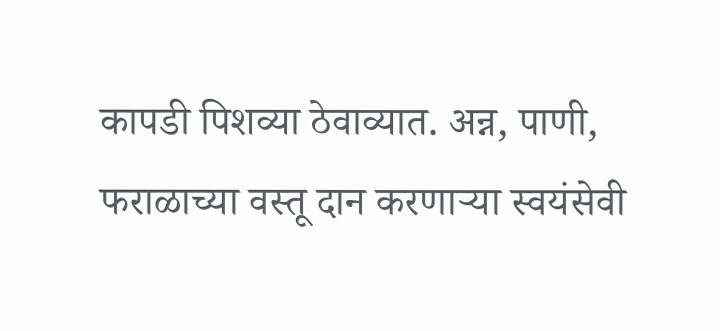कापडी पिशव्या ठेवाव्यात. अन्न, पाणी, फराळाच्या वस्तू दान करणाऱ्या स्वयंसेवी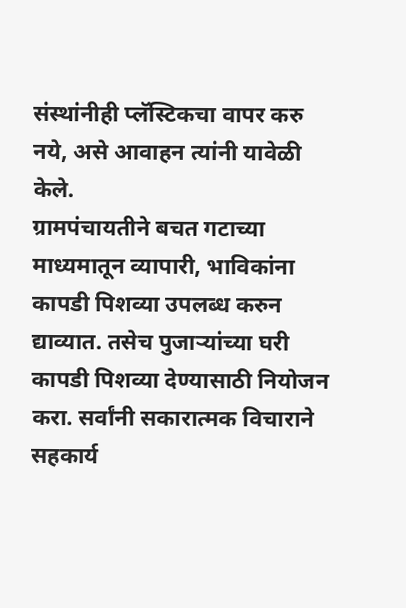संस्थांनीही प्लॅस्टिकचा वापर करु नये, असे आवाहन त्यांनी यावेळी केले.
ग्रामपंचायतीने बचत गटाच्या माध्यमातून व्यापारी, भाविकांना कापडी पिशव्या उपलब्ध करुन द्याव्यात. तसेच पुजाऱ्यांच्या घरी कापडी पिशव्या देण्यासाठी नियोजन करा. सर्वांनी सकारात्मक विचाराने सहकार्य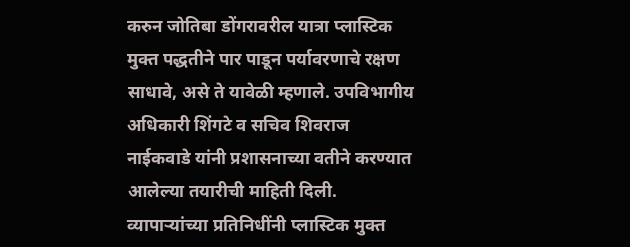करुन जोतिबा डोंगरावरील यात्रा प्लास्टिक मुक्त पद्धतीने पार पाडून पर्यावरणाचे रक्षण साधावे, असे ते यावेळी म्हणाले. उपविभागीय अधिकारी शिंगटे व सचिव शिवराज नाईकवाडे यांनी प्रशासनाच्या वतीने करण्यात आलेल्या तयारीची माहिती दिली. व्यापाऱ्यांच्या प्रतिनिधींनी प्लास्टिक मुक्त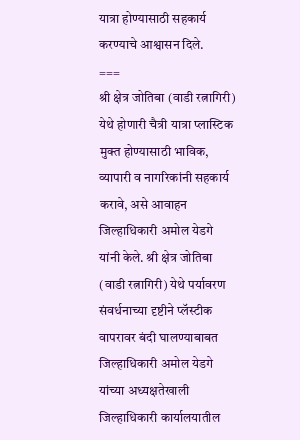यात्रा होण्यासाठी सहकार्य करण्याचे आश्वासन दिले.
===
श्री क्षेत्र जोतिबा (वाडी रत्नागिरी) येथे होणारी चैत्री यात्रा प्लास्टिक मुक्त होण्यासाठी भाविक, व्यापारी व नागरिकांनी सहकार्य करावे, असे आवाहन जिल्हाधिकारी अमोल येडगे यांनी केले. श्री क्षेत्र जोतिबा (वाडी रत्नागिरी) येथे पर्यावरण संवर्धनाच्या दृष्टीने प्लॅस्टीक वापरावर बंदी घालण्याबाबत जिल्हाधिकारी अमोल येडगे यांच्या अध्यक्षतेखाली जिल्हाधिकारी कार्यालयातील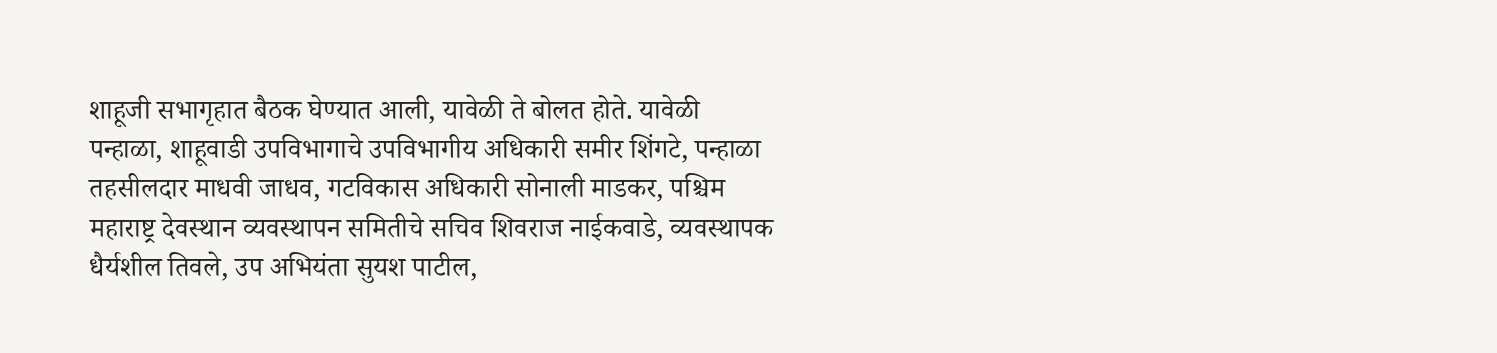शाहूजी सभागृहात बैठक घेण्यात आली, यावेळी ते बोलत होते. यावेळी पन्हाळा, शाहूवाडी उपविभागाचे उपविभागीय अधिकारी समीर शिंगटे, पन्हाळा तहसीलदार माधवी जाधव, गटविकास अधिकारी सोनाली माडकर, पश्चिम महाराष्ट्र देवस्थान व्यवस्थापन समितीचे सचिव शिवराज नाईकवाडे, व्यवस्थापक धैर्यशील तिवले, उप अभियंता सुयश पाटील,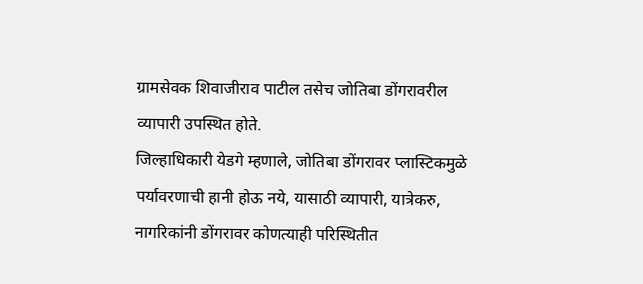ग्रामसेवक शिवाजीराव पाटील तसेच जोतिबा डोंगरावरील व्यापारी उपस्थित होते.
जिल्हाधिकारी येडगे म्हणाले, जोतिबा डोंगरावर प्लास्टिकमुळे पर्यावरणाची हानी होऊ नये, यासाठी व्यापारी, यात्रेकरु, नागरिकांनी डोंगरावर कोणत्याही परिस्थितीत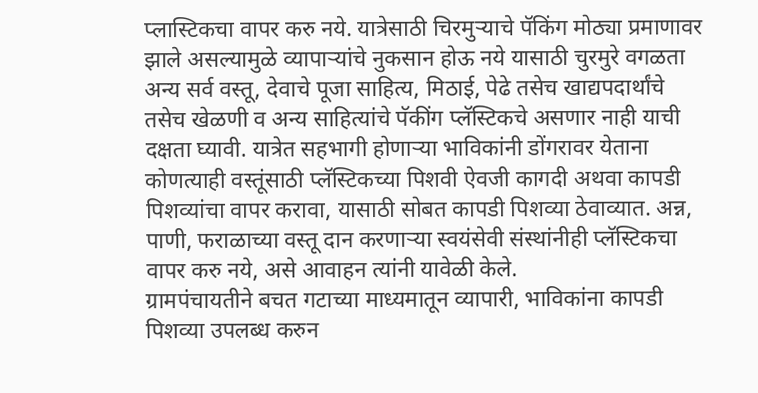प्लास्टिकचा वापर करु नये. यात्रेसाठी चिरमुऱ्याचे पॅकिंग मोठ्या प्रमाणावर झाले असल्यामुळे व्यापाऱ्यांचे नुकसान होऊ नये यासाठी चुरमुरे वगळता अन्य सर्व वस्तू, देवाचे पूजा साहित्य, मिठाई, पेढे तसेच खाद्यपदार्थांचे तसेच खेळणी व अन्य साहित्यांचे पॅकींग प्लॅस्टिकचे असणार नाही याची दक्षता घ्यावी. यात्रेत सहभागी होणाऱ्या भाविकांनी डोंगरावर येताना कोणत्याही वस्तूंसाठी प्लॅस्टिकच्या पिशवी ऐवजी कागदी अथवा कापडी पिशव्यांचा वापर करावा, यासाठी सोबत कापडी पिशव्या ठेवाव्यात. अन्न, पाणी, फराळाच्या वस्तू दान करणाऱ्या स्वयंसेवी संस्थांनीही प्लॅस्टिकचा वापर करु नये, असे आवाहन त्यांनी यावेळी केले.
ग्रामपंचायतीने बचत गटाच्या माध्यमातून व्यापारी, भाविकांना कापडी पिशव्या उपलब्ध करुन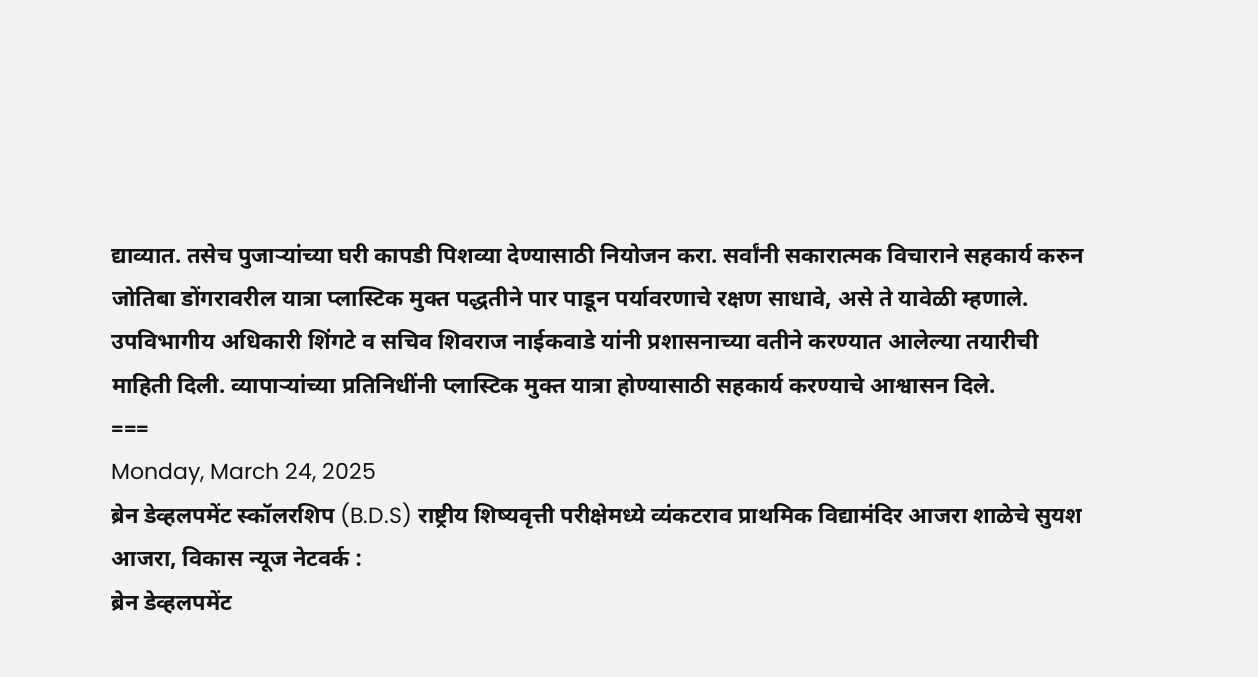द्याव्यात. तसेच पुजाऱ्यांच्या घरी कापडी पिशव्या देण्यासाठी नियोजन करा. सर्वांनी सकारात्मक विचाराने सहकार्य करुन जोतिबा डोंगरावरील यात्रा प्लास्टिक मुक्त पद्धतीने पार पाडून पर्यावरणाचे रक्षण साधावे, असे ते यावेळी म्हणाले. उपविभागीय अधिकारी शिंगटे व सचिव शिवराज नाईकवाडे यांनी प्रशासनाच्या वतीने करण्यात आलेल्या तयारीची माहिती दिली. व्यापाऱ्यांच्या प्रतिनिधींनी प्लास्टिक मुक्त यात्रा होण्यासाठी सहकार्य करण्याचे आश्वासन दिले.
===
Monday, March 24, 2025
ब्रेन डेव्हलपमेंट स्कॉलरशिप (B.D.S) राष्ट्रीय शिष्यवृत्ती परीक्षेमध्ये व्यंकटराव प्राथमिक विद्यामंदिर आजरा शाळेचे सुयश
आजरा, विकास न्यूज नेटवर्क :
ब्रेन डेव्हलपमेंट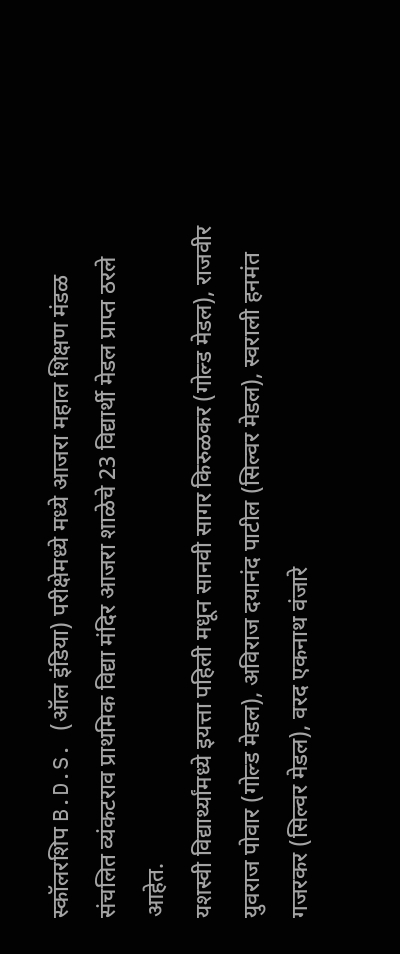स्कॉलरशिप B.D.S. (ऑल इंडिया) परीक्षेमध्ये मध्ये आजरा महाल शिक्षण मंडळ संचलित व्यंकटराव प्राथमिक विद्या मंदिर आजरा शाळेचे 23 विद्यार्थी मेडल प्राप्त ठरले आहेत.
यशस्वी विद्यार्थ्यांमध्ये इयत्ता पहिली मधून सानवी सागर किरुळकर (गोल्ड मेडल), राजवीर युवराज पोवार (गोल्ड मेडल), अविराज दयानंद पाटील (सिल्वर मेडल), स्वराली हनमंत गजरकर (सिल्वर मेडल), वरद एकनाथ वंजारे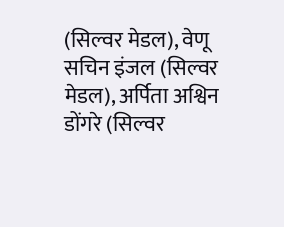(सिल्वर मेडल), वेणू सचिन इंजल (सिल्वर मेडल), अर्पिता अश्विन डोंगरे (सिल्वर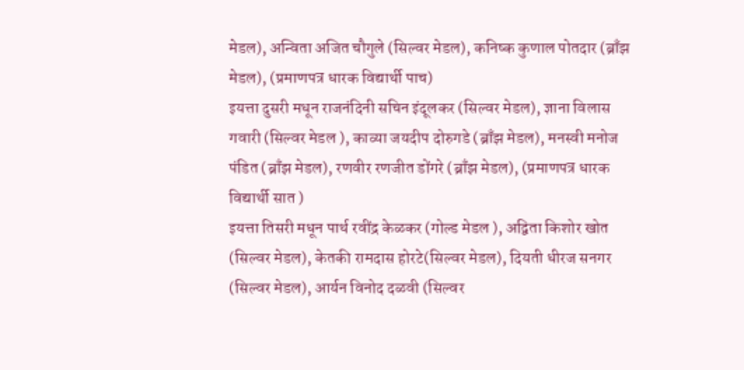मेडल), अन्विता अजित चौगुले (सिल्वर मेडल), कनिष्क कुणाल पोतदार (ब्राँझ मेडल), (प्रमाणपत्र धारक विद्यार्थी पाच)
इयत्ता दुसरी मधून राजनंदिनी सचिन इंदूलकर (सिल्वर मेडल), ज्ञाना विलास गवारी (सिल्वर मेडल ), काव्या जयदीप दोरुगडे (ब्राँझ मेडल), मनस्वी मनोज पंडित (ब्राँझ मेडल), रणवीर रणजीत डोंगरे (ब्राँझ मेडल), (प्रमाणपत्र धारक विद्यार्थी सात )
इयत्ता तिसरी मधून पार्थ रवींद्र केळकर (गोल्ड मेडल ), अद्विता किशोर खोत (सिल्वर मेडल), केतकी रामदास होरटे(सिल्वर मेडल), दियती धीरज सनगर (सिल्वर मेडल), आर्यन विनोद दळवी (सिल्वर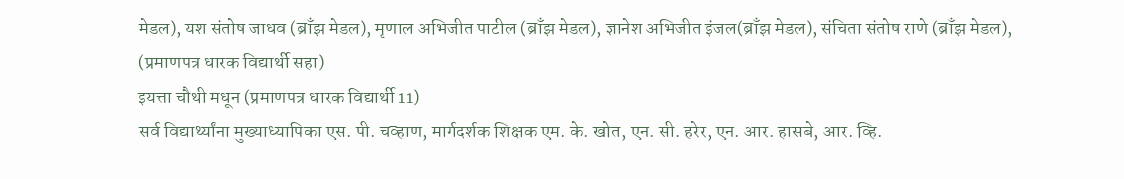मेडल), यश संतोष जाधव (ब्राँझ मेडल), मृणाल अभिजीत पाटील (ब्राँझ मेडल), ज्ञानेश अभिजीत इंजल(ब्राँझ मेडल), संचिता संतोष राणे (ब्राँझ मेडल), (प्रमाणपत्र धारक विद्यार्थी सहा)
इयत्ता चौथी मधून (प्रमाणपत्र धारक विद्यार्थी 11)
सर्व विद्यार्थ्यांना मुख्याध्यापिका एस. पी. चव्हाण, मार्गदर्शक शिक्षक एम. के. खोत, एन. सी. हरेर, एन. आर. हासबे, आर. व्हि.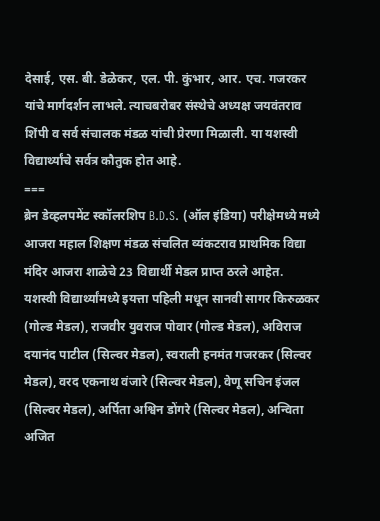देसाई, एस. बी. डेळेकर, एल. पी. कुंभार, आर. एच. गजरकर यांचे मार्गदर्शन लाभले. त्याचबरोबर संस्थेचे अध्यक्ष जयवंतराव शिंपी व सर्व संचालक मंडळ यांची प्रेरणा मिळाली. या यशस्वी विद्यार्थ्यांचे सर्वत्र कौतुक होत आहे.
===
ब्रेन डेव्हलपमेंट स्कॉलरशिप B.D.S. (ऑल इंडिया) परीक्षेमध्ये मध्ये आजरा महाल शिक्षण मंडळ संचलित व्यंकटराव प्राथमिक विद्या मंदिर आजरा शाळेचे 23 विद्यार्थी मेडल प्राप्त ठरले आहेत.
यशस्वी विद्यार्थ्यांमध्ये इयत्ता पहिली मधून सानवी सागर किरुळकर (गोल्ड मेडल), राजवीर युवराज पोवार (गोल्ड मेडल), अविराज दयानंद पाटील (सिल्वर मेडल), स्वराली हनमंत गजरकर (सिल्वर मेडल), वरद एकनाथ वंजारे (सिल्वर मेडल), वेणू सचिन इंजल (सिल्वर मेडल), अर्पिता अश्विन डोंगरे (सिल्वर मेडल), अन्विता अजित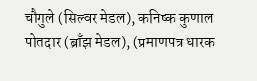चौगुले (सिल्वर मेडल), कनिष्क कुणाल पोतदार (ब्राँझ मेडल), (प्रमाणपत्र धारक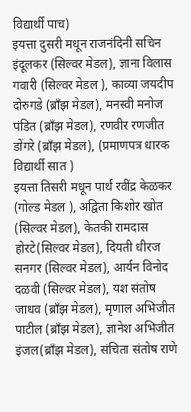विद्यार्थी पाच)
इयत्ता दुसरी मधून राजनंदिनी सचिन इंदूलकर (सिल्वर मेडल), ज्ञाना विलास गवारी (सिल्वर मेडल ), काव्या जयदीप दोरुगडे (ब्राँझ मेडल), मनस्वी मनोज पंडित (ब्राँझ मेडल), रणवीर रणजीत डोंगरे (ब्राँझ मेडल), (प्रमाणपत्र धारक विद्यार्थी सात )
इयत्ता तिसरी मधून पार्थ रवींद्र केळकर (गोल्ड मेडल ), अद्विता किशोर खोत (सिल्वर मेडल), केतकी रामदास होरटे(सिल्वर मेडल), दियती धीरज सनगर (सिल्वर मेडल), आर्यन विनोद दळवी (सिल्वर मेडल), यश संतोष जाधव (ब्राँझ मेडल), मृणाल अभिजीत पाटील (ब्राँझ मेडल), ज्ञानेश अभिजीत इंजल(ब्राँझ मेडल), संचिता संतोष राणे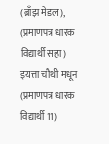(ब्राँझ मेडल), (प्रमाणपत्र धारक विद्यार्थी सहा)
इयत्ता चौथी मधून (प्रमाणपत्र धारक विद्यार्थी 11)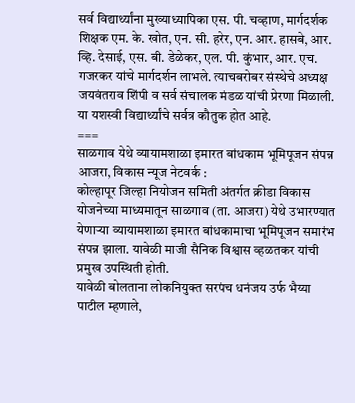सर्व विद्यार्थ्यांना मुख्याध्यापिका एस. पी. चव्हाण, मार्गदर्शक शिक्षक एम. के. खोत, एन. सी. हरेर, एन. आर. हासबे, आर. व्हि. देसाई, एस. बी. डेळेकर, एल. पी. कुंभार, आर. एच. गजरकर यांचे मार्गदर्शन लाभले. त्याचबरोबर संस्थेचे अध्यक्ष जयवंतराव शिंपी व सर्व संचालक मंडळ यांची प्रेरणा मिळाली. या यशस्वी विद्यार्थ्यांचे सर्वत्र कौतुक होत आहे.
===
साळगाव येथे व्यायामशाळा इमारत बांधकाम भूमिपूजन संपन्न
आजरा, विकास न्यूज नेटवर्क :
कोल्हापूर जिल्हा नियोजन समिती अंतर्गत क्रीडा विकास योजनेच्या माध्यमातून साळगाव (ता. आजरा) येथे उभारण्यात येणाऱ्या व्यायामशाळा इमारत बांधकामाचा भूमिपूजन समारंभ संपन्न झाला. यावेळी माजी सैनिक विश्वास व्हळतकर यांची प्रमुख उपस्थिती होती.
यावेळी बोलताना लोकनियुक्त सरपंच धनंजय उर्फ भैय्या पाटील म्हणाले,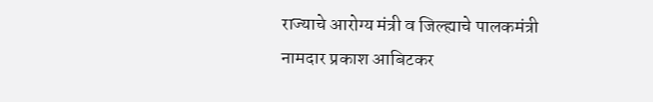राज्याचे आरोग्य मंत्री व जिल्ह्याचे पालकमंत्री नामदार प्रकाश आबिटकर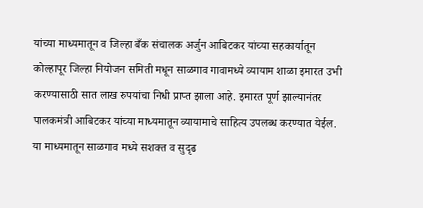यांच्या माध्यमातून व जिल्हा बँक संचालक अर्जुन आबिटकर यांच्या सहकार्यातून कोल्हापूर जिल्हा नियोजन समिती मधून साळगाव गावामध्ये व्यायाम शाळा इमारत उभी करण्यासाठी सात लाख रुपयांचा निधी प्राप्त झाला आहे. इमारत पूर्ण झाल्यानंतर पालकमंत्री आबिटकर यांच्या माध्यमातून व्यायामाचे साहित्य उपलब्ध करण्यात येईल. या माध्यमातून साळगाव मध्ये सशक्त व सुदृढ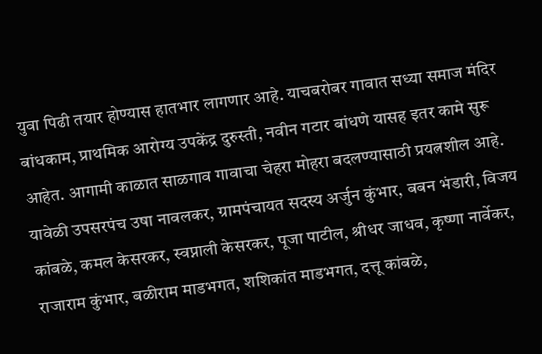युवा पिढी तयार होण्यास हातभार लागणार आहे. याचबरोबर गावात सध्या समाज मंदिर बांधकाम, प्राथमिक आरोग्य उपकेंद्र दुरुस्ती, नवीन गटार बांधणे यासह इतर कामे सुरू आहेत. आगामी काळात साळगाव गावाचा चेहरा मोहरा बदलण्यासाठी प्रयत्नशील आहे. यावेळी उपसरपंच उषा नावलकर, ग्रामपंचायत सदस्य अर्जुन कुंभार, बबन भंडारी, विजय कांबळे, कमल केसरकर, स्वप्नाली केसरकर, पूजा पाटील, श्रीधर जाधव, कृष्णा नार्वेकर, राजाराम कुंभार, बळीराम माडभगत, शशिकांत माडभगत, दत्तू कांबळे,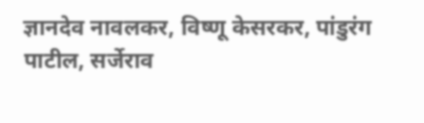ज्ञानदेव नावलकर, विष्णू केसरकर, पांडुरंग पाटील, सर्जेराव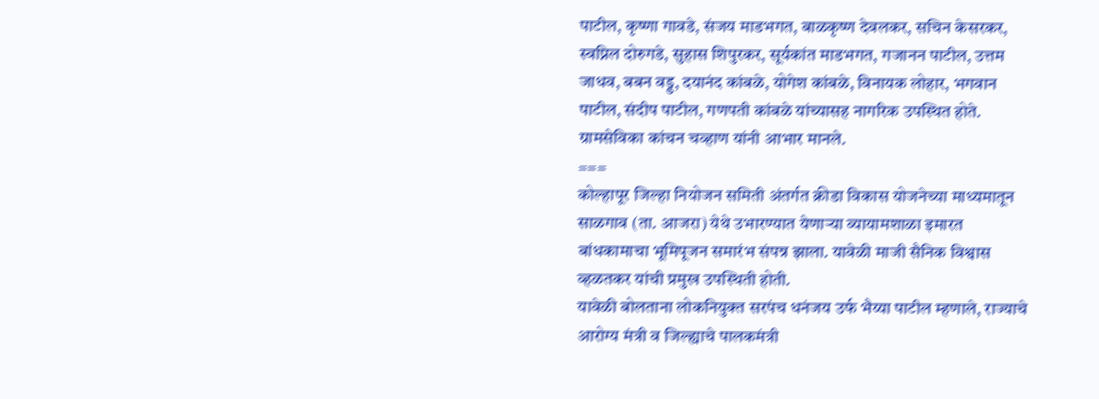पाटील, कृष्णा गावडे, संजय माडभगत, बाळकृष्ण देवलकर, सचिन केसरकर, स्वप्निल दोरुगडे, सुहास शिपुरकर, सूर्यकांत माडभगत, गजानन पाटील, उत्तम जाधव, बबन वड्ड, दयानंद कांबळे, योगेश कांबळे, विनायक लोहार, भगवान पाटील, संदीप पाटील, गणपती कांबळे यांच्यासह नागरिक उपस्थित होते. ग्रामसेविका कांचन चव्हाण यांनी आभार मानले.
===
कोल्हापूर जिल्हा नियोजन समिती अंतर्गत क्रीडा विकास योजनेच्या माध्यमातून साळगाव (ता. आजरा) येथे उभारण्यात येणाऱ्या व्यायामशाळा इमारत बांधकामाचा भूमिपूजन समारंभ संपन्न झाला. यावेळी माजी सैनिक विश्वास व्हळतकर यांची प्रमुख उपस्थिती होती.
यावेळी बोलताना लोकनियुक्त सरपंच धनंजय उर्फ भैय्या पाटील म्हणाले, राज्याचे आरोग्य मंत्री व जिल्ह्याचे पालकमंत्री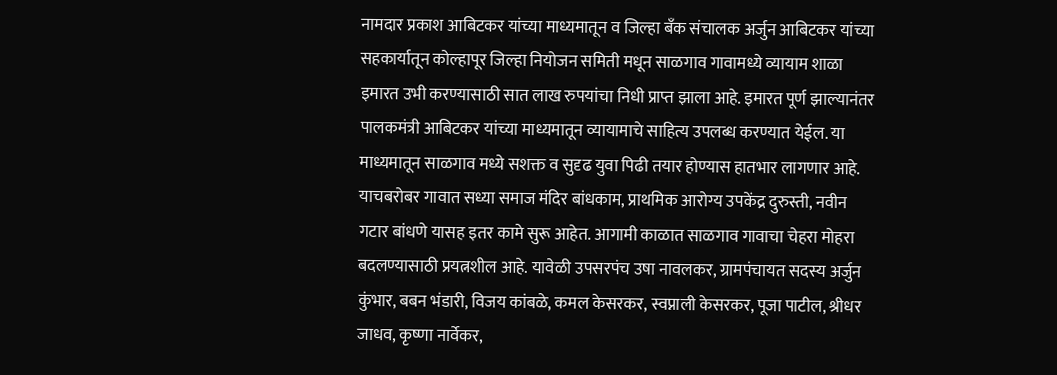नामदार प्रकाश आबिटकर यांच्या माध्यमातून व जिल्हा बँक संचालक अर्जुन आबिटकर यांच्या सहकार्यातून कोल्हापूर जिल्हा नियोजन समिती मधून साळगाव गावामध्ये व्यायाम शाळा इमारत उभी करण्यासाठी सात लाख रुपयांचा निधी प्राप्त झाला आहे. इमारत पूर्ण झाल्यानंतर पालकमंत्री आबिटकर यांच्या माध्यमातून व्यायामाचे साहित्य उपलब्ध करण्यात येईल. या माध्यमातून साळगाव मध्ये सशक्त व सुदृढ युवा पिढी तयार होण्यास हातभार लागणार आहे. याचबरोबर गावात सध्या समाज मंदिर बांधकाम, प्राथमिक आरोग्य उपकेंद्र दुरुस्ती, नवीन गटार बांधणे यासह इतर कामे सुरू आहेत. आगामी काळात साळगाव गावाचा चेहरा मोहरा बदलण्यासाठी प्रयत्नशील आहे. यावेळी उपसरपंच उषा नावलकर, ग्रामपंचायत सदस्य अर्जुन कुंभार, बबन भंडारी, विजय कांबळे, कमल केसरकर, स्वप्नाली केसरकर, पूजा पाटील, श्रीधर जाधव, कृष्णा नार्वेकर,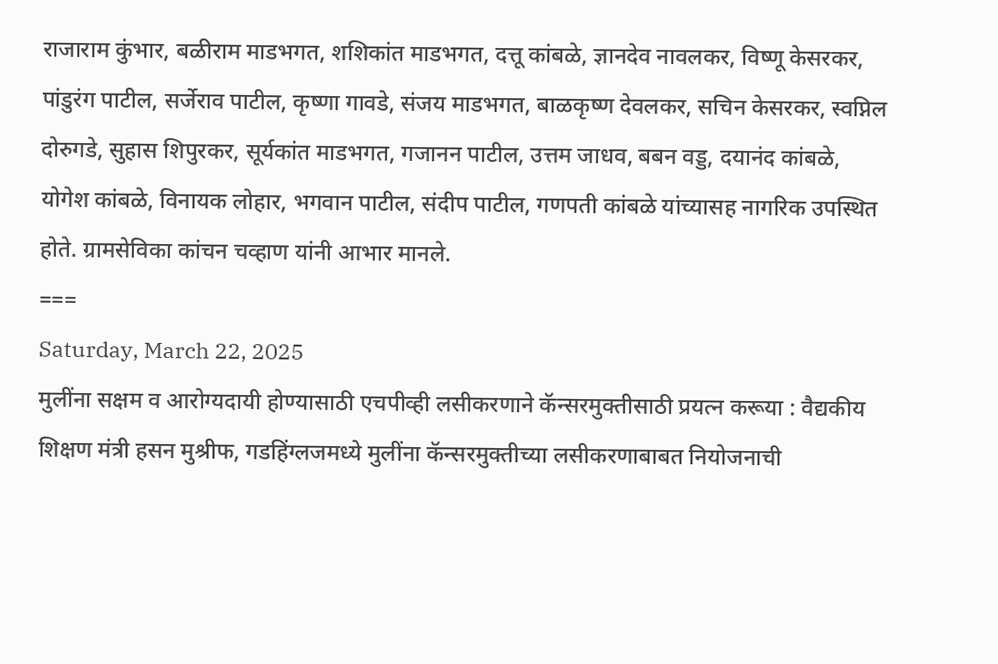राजाराम कुंभार, बळीराम माडभगत, शशिकांत माडभगत, दत्तू कांबळे, ज्ञानदेव नावलकर, विष्णू केसरकर, पांडुरंग पाटील, सर्जेराव पाटील, कृष्णा गावडे, संजय माडभगत, बाळकृष्ण देवलकर, सचिन केसरकर, स्वप्निल दोरुगडे, सुहास शिपुरकर, सूर्यकांत माडभगत, गजानन पाटील, उत्तम जाधव, बबन वड्ड, दयानंद कांबळे, योगेश कांबळे, विनायक लोहार, भगवान पाटील, संदीप पाटील, गणपती कांबळे यांच्यासह नागरिक उपस्थित होते. ग्रामसेविका कांचन चव्हाण यांनी आभार मानले.
===
Saturday, March 22, 2025
मुलींना सक्षम व आरोग्यदायी होण्यासाठी एचपीव्ही लसीकरणाने कॅन्सरमुक्तीसाठी प्रयत्न करूया : वैद्यकीय शिक्षण मंत्री हसन मुश्रीफ, गडहिंग्लजमध्ये मुलींना कॅन्सरमुक्तीच्या लसीकरणाबाबत नियोजनाची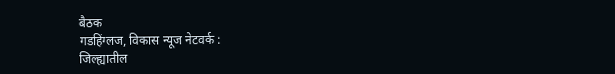बैठक
गडहिंग्लज, विकास न्यूज नेटवर्क :
जिल्ह्यातील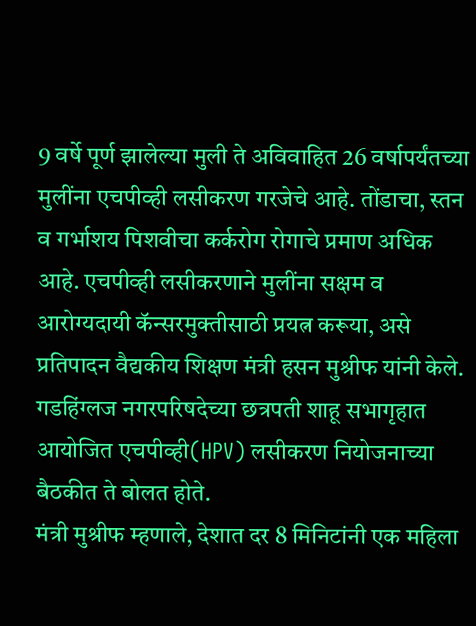9 वर्षे पूर्ण झालेल्या मुली ते अविवाहित 26 वर्षापर्यंतच्या मुलींना एचपीव्ही लसीकरण गरजेचे आहे. तोंडाचा, स्तन व गर्भाशय पिशवीचा कर्करोग रोगाचे प्रमाण अधिक आहे. एचपीव्ही लसीकरणाने मुलींना सक्षम व आरोग्यदायी कॅन्सरमुक्तीसाठी प्रयत्न करूया, असे प्रतिपादन वैद्यकीय शिक्षण मंत्री हसन मुश्रीफ यांनी केले. गडहिंग्लज नगरपरिषदेच्या छत्रपती शाहू सभागृहात आयोजित एचपीव्ही(HPV) लसीकरण नियोजनाच्या बैठकीत ते बोलत होते.
मंत्री मुश्रीफ म्हणाले, देशात दर 8 मिनिटांनी एक महिला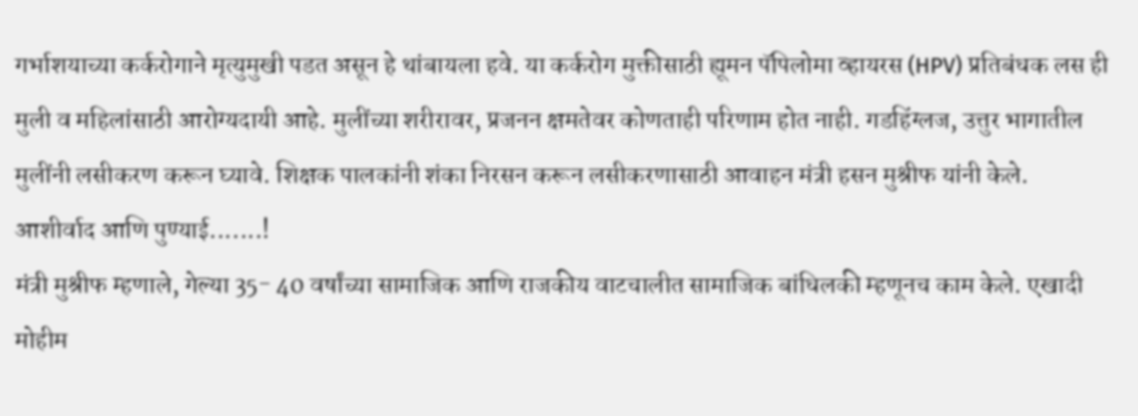गर्भाशयाच्या कर्करोगाने मृत्युमुखी पडत असून हे थांबायला हवे. या कर्करोग मुक्तीसाठी ह्यूमन पॅपिलोमा व्हायरस (HPV) प्रतिबंधक लस ही मुली व महिलांसाठी आरोग्यदायी आहे. मुलींच्या शरीरावर, प्रजनन क्षमतेवर कोणताही परिणाम होत नाही. गडहिंग्लज, उत्तुर भागातील मुलींनी लसीकरण करून घ्यावे. शिक्षक पालकांनी शंका निरसन करून लसीकरणासाठी आवाहन मंत्री हसन मुश्रीफ यांनी केले.
आशीर्वाद आणि पुण्याई.......!
मंत्री मुश्रीफ म्हणाले, गेल्या 35- 40 वर्षांच्या सामाजिक आणि राजकीय वाटचालीत सामाजिक बांधिलकी म्हणूनच काम केले. एखादी मोहीम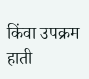किंवा उपक्रम हाती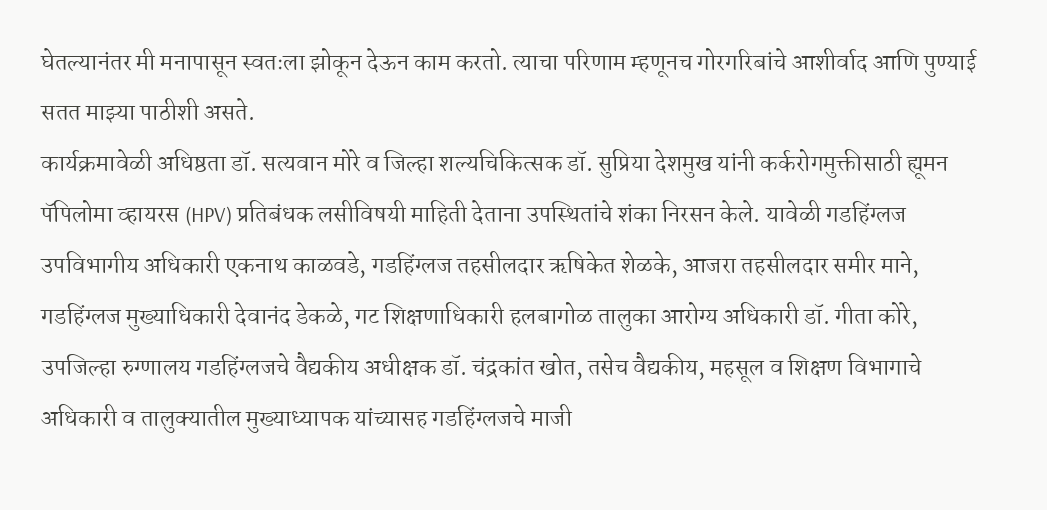घेतल्यानंतर मी मनापासून स्वतःला झोकून देऊन काम करतो. त्याचा परिणाम म्हणूनच गोरगरिबांचे आशीर्वाद आणि पुण्याई सतत माझ्या पाठीशी असते.
कार्यक्रमावेळी अधिष्ठता डॉ. सत्यवान मोरे व जिल्हा शल्यचिकित्सक डॉ. सुप्रिया देशमुख यांनी कर्करोगमुक्तीसाठी ह्यूमन पॅपिलोमा व्हायरस (HPV) प्रतिबंधक लसीविषयी माहिती देताना उपस्थितांचे शंका निरसन केले. यावेळी गडहिंग्लज उपविभागीय अधिकारी एकनाथ काळवडे, गडहिंग्लज तहसीलदार ऋषिकेत शेळके, आजरा तहसीलदार समीर माने, गडहिंग्लज मुख्याधिकारी देवानंद डेकळे, गट शिक्षणाधिकारी हलबागोळ तालुका आरोग्य अधिकारी डॉ. गीता कोरे, उपजिल्हा रुग्णालय गडहिंग्लजचे वैद्यकीय अधीक्षक डॉ. चंद्रकांत खोत, तसेच वैद्यकीय, महसूल व शिक्षण विभागाचे अधिकारी व तालुक्यातील मुख्याध्यापक यांच्यासह गडहिंग्लजचे माजी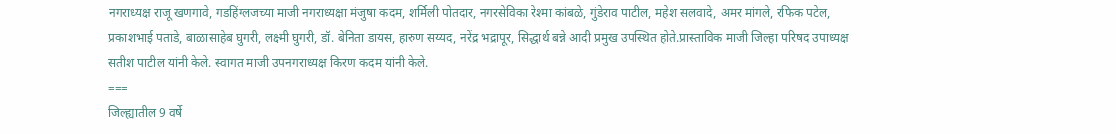नगराध्यक्ष राजू खणगावे, गडहिंग्लजच्या माजी नगराध्यक्षा मंजुषा कदम, शर्मिली पोतदार, नगरसेविका रेश्मा कांबळे, गुंडेराव पाटील, महेश सलवादे, अमर मांगले, रफिक पटेल, प्रकाशभाई पताडे, बाळासाहेब घुगरी, लक्ष्मी घुगरी, डॉ. बेनिता डायस, हारुण सय्यद, नरेंद्र भद्रापूर, सिद्धार्थ बन्ने आदी प्रमुख उपस्थित होते.प्रास्ताविक माजी जिल्हा परिषद उपाध्यक्ष सतीश पाटील यांनी केले. स्वागत माजी उपनगराध्यक्ष किरण कदम यांनी केले.
===
जिल्ह्यातील 9 वर्षे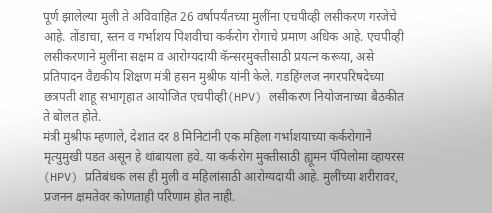पूर्ण झालेल्या मुली ते अविवाहित 26 वर्षापर्यंतच्या मुलींना एचपीव्ही लसीकरण गरजेचे आहे. तोंडाचा, स्तन व गर्भाशय पिशवीचा कर्करोग रोगाचे प्रमाण अधिक आहे. एचपीव्ही लसीकरणाने मुलींना सक्षम व आरोग्यदायी कॅन्सरमुक्तीसाठी प्रयत्न करूया, असे प्रतिपादन वैद्यकीय शिक्षण मंत्री हसन मुश्रीफ यांनी केले. गडहिंग्लज नगरपरिषदेच्या छत्रपती शाहू सभागृहात आयोजित एचपीव्ही(HPV) लसीकरण नियोजनाच्या बैठकीत ते बोलत होते.
मंत्री मुश्रीफ म्हणाले, देशात दर 8 मिनिटांनी एक महिला गर्भाशयाच्या कर्करोगाने मृत्युमुखी पडत असून हे थांबायला हवे. या कर्करोग मुक्तीसाठी ह्यूमन पॅपिलोमा व्हायरस (HPV) प्रतिबंधक लस ही मुली व महिलांसाठी आरोग्यदायी आहे. मुलींच्या शरीरावर, प्रजनन क्षमतेवर कोणताही परिणाम होत नाही.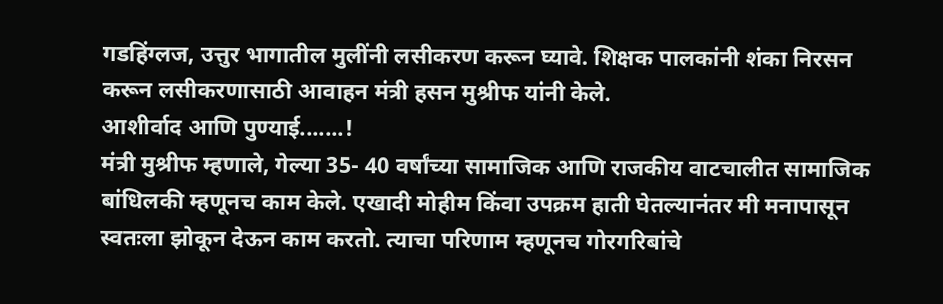गडहिंग्लज, उत्तुर भागातील मुलींनी लसीकरण करून घ्यावे. शिक्षक पालकांनी शंका निरसन करून लसीकरणासाठी आवाहन मंत्री हसन मुश्रीफ यांनी केले.
आशीर्वाद आणि पुण्याई.......!
मंत्री मुश्रीफ म्हणाले, गेल्या 35- 40 वर्षांच्या सामाजिक आणि राजकीय वाटचालीत सामाजिक बांधिलकी म्हणूनच काम केले. एखादी मोहीम किंवा उपक्रम हाती घेतल्यानंतर मी मनापासून स्वतःला झोकून देऊन काम करतो. त्याचा परिणाम म्हणूनच गोरगरिबांचे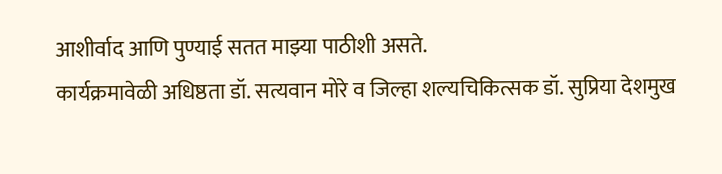आशीर्वाद आणि पुण्याई सतत माझ्या पाठीशी असते.
कार्यक्रमावेळी अधिष्ठता डॉ. सत्यवान मोरे व जिल्हा शल्यचिकित्सक डॉ. सुप्रिया देशमुख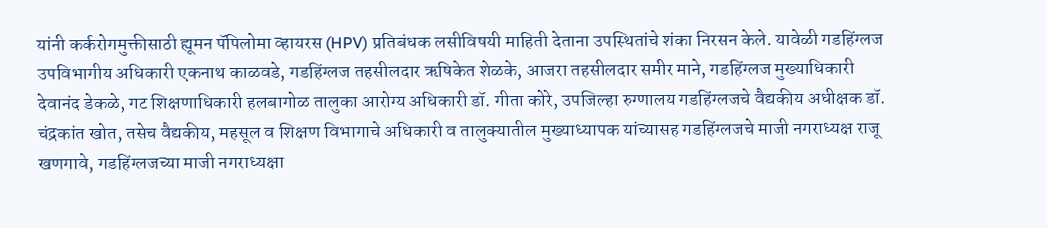यांनी कर्करोगमुक्तीसाठी ह्यूमन पॅपिलोमा व्हायरस (HPV) प्रतिबंधक लसीविषयी माहिती देताना उपस्थितांचे शंका निरसन केले. यावेळी गडहिंग्लज उपविभागीय अधिकारी एकनाथ काळवडे, गडहिंग्लज तहसीलदार ऋषिकेत शेळके, आजरा तहसीलदार समीर माने, गडहिंग्लज मुख्याधिकारी देवानंद डेकळे, गट शिक्षणाधिकारी हलबागोळ तालुका आरोग्य अधिकारी डॉ. गीता कोरे, उपजिल्हा रुग्णालय गडहिंग्लजचे वैद्यकीय अधीक्षक डॉ. चंद्रकांत खोत, तसेच वैद्यकीय, महसूल व शिक्षण विभागाचे अधिकारी व तालुक्यातील मुख्याध्यापक यांच्यासह गडहिंग्लजचे माजी नगराध्यक्ष राजू खणगावे, गडहिंग्लजच्या माजी नगराध्यक्षा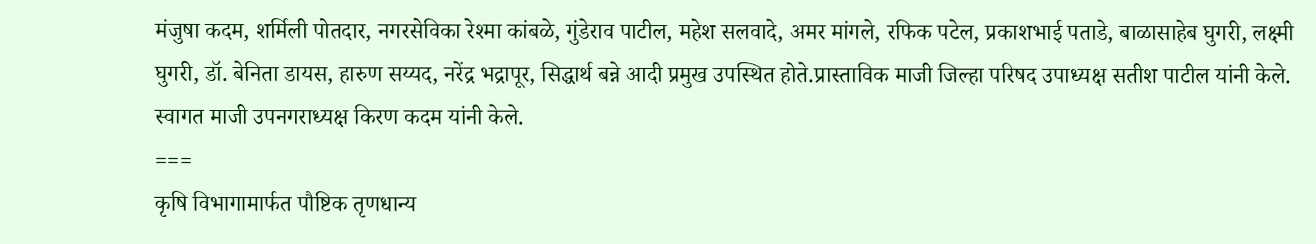मंजुषा कदम, शर्मिली पोतदार, नगरसेविका रेश्मा कांबळे, गुंडेराव पाटील, महेश सलवादे, अमर मांगले, रफिक पटेल, प्रकाशभाई पताडे, बाळासाहेब घुगरी, लक्ष्मी घुगरी, डॉ. बेनिता डायस, हारुण सय्यद, नरेंद्र भद्रापूर, सिद्धार्थ बन्ने आदी प्रमुख उपस्थित होते.प्रास्ताविक माजी जिल्हा परिषद उपाध्यक्ष सतीश पाटील यांनी केले. स्वागत माजी उपनगराध्यक्ष किरण कदम यांनी केले.
===
कृषि विभागामार्फत पौष्टिक तृणधान्य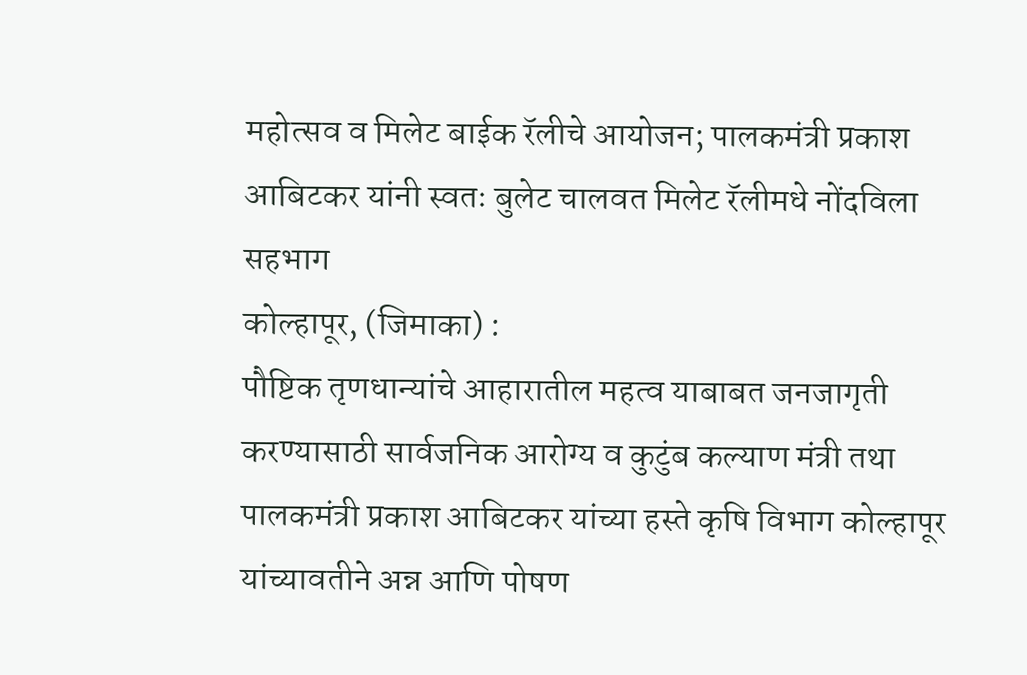महोत्सव व मिलेट बाईक रॅलीचे आयोजन; पालकमंत्री प्रकाश आबिटकर यांनी स्वतः बुलेट चालवत मिलेट रॅलीमधे नोंदविला सहभाग
कोल्हापूर, (जिमाका) :
पौष्टिक तृणधान्यांचे आहारातील महत्व याबाबत जनजागृती करण्यासाठी सार्वजनिक आरोग्य व कुटुंब कल्याण मंत्री तथा पालकमंत्री प्रकाश आबिटकर यांच्या हस्ते कृषि विभाग कोल्हापूर यांच्यावतीने अन्न आणि पोषण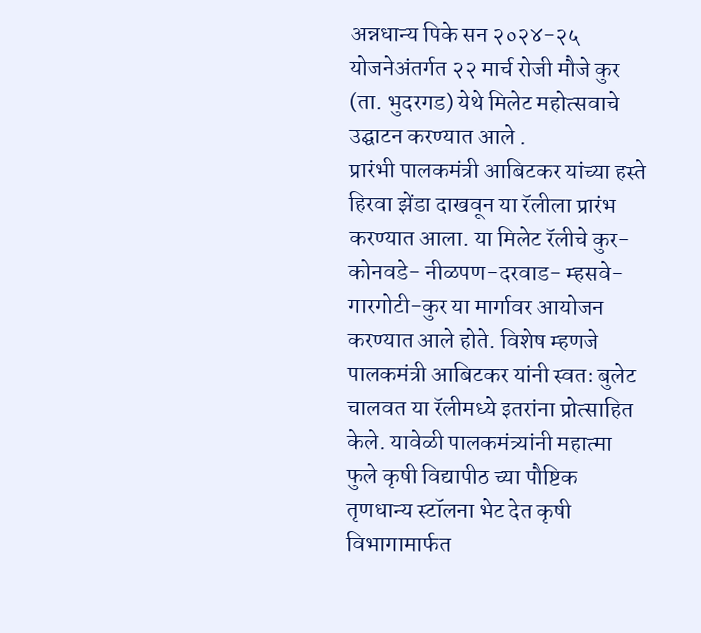अन्नधान्य पिके सन २०२४-२५ योजनेअंतर्गत २२ मार्च रोजी मौजे कुर (ता. भुदरगड) येथे मिलेट महोत्सवाचे उद्घाटन करण्यात आले .
प्रारंभी पालकमंत्री आबिटकर यांच्या हस्ते हिरवा झेंडा दाखवून या रॅलीला प्रारंभ करण्यात आला. या मिलेट रॅलीचे कुर-कोनवडे- नीळपण-दरवाड- म्हसवे- गारगोटी-कुर या मार्गावर आयोजन करण्यात आले होते. विशेष म्हणजे पालकमंत्री आबिटकर यांनी स्वतः बुलेट चालवत या रॅलीमध्ये इतरांना प्रोत्साहित केले. यावेळी पालकमंत्र्यांनी महात्मा फुले कृषी विद्यापीठ च्या पौष्टिक तृणधान्य स्टॉलना भेट देत कृषी विभागामार्फत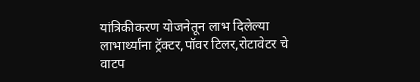यांत्रिकीकरण योजनेतून लाभ दिलेल्या लाभार्थ्यांना ट्रॅक्टर,पॉवर टिलर,रोटावेटर चे वाटप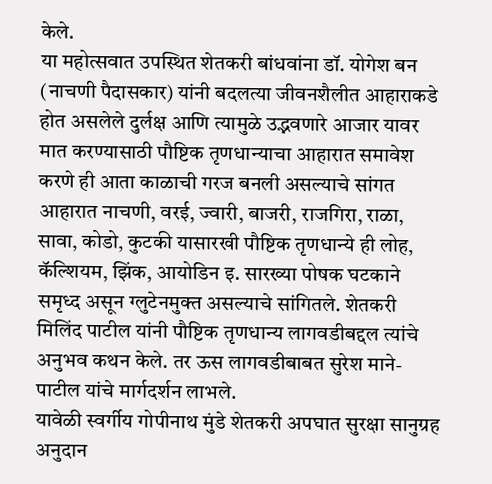केले.
या महोत्सवात उपस्थित शेतकरी बांधवांना डॉ. योगेश बन (नाचणी पैदासकार) यांनी बदलत्या जीवनशैलीत आहाराकडे होत असलेले दुर्लक्ष आणि त्यामुळे उद्भवणारे आजार यावर मात करण्यासाठी पौष्टिक तृणधान्याचा आहारात समावेश करणे ही आता काळाची गरज बनली असल्याचे सांगत आहारात नाचणी, वरई, ज्वारी, बाजरी, राजगिरा, राळा, सावा, कोडो, कुटकी यासारखी पौष्टिक तृणधान्ये ही लोह, कॅल्शियम, झिंक, आयोडिन इ. सारख्या पोषक घटकाने समृध्द असून ग्लुटेनमुक्त असल्याचे सांगितले. शेतकरी मिलिंद पाटील यांनी पौष्टिक तृणधान्य लागवडीबद्दल त्यांचे अनुभव कथन केले. तर ऊस लागवडीबाबत सुरेश माने-पाटील यांचे मार्गदर्शन लाभले.
यावेळी स्वर्गीय गोपीनाथ मुंडे शेतकरी अपघात सुरक्षा सानुग्रह अनुदान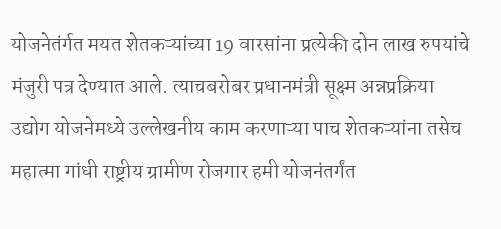योजनेतंर्गत मयत शेतकऱ्यांच्या 19 वारसांना प्रत्येकी दोन लाख रुपयांचे मंजुरी पत्र देण्यात आले. त्याचबरोबर प्रधानमंत्री सूक्ष्म अन्नप्रक्रिया उद्योग योजनेमध्ये उल्लेखनीय काम करणाऱ्या पाच शेतकऱ्यांना तसेच महात्मा गांधी राष्ट्रीय ग्रामीण रोजगार हमी योजनंतर्गंत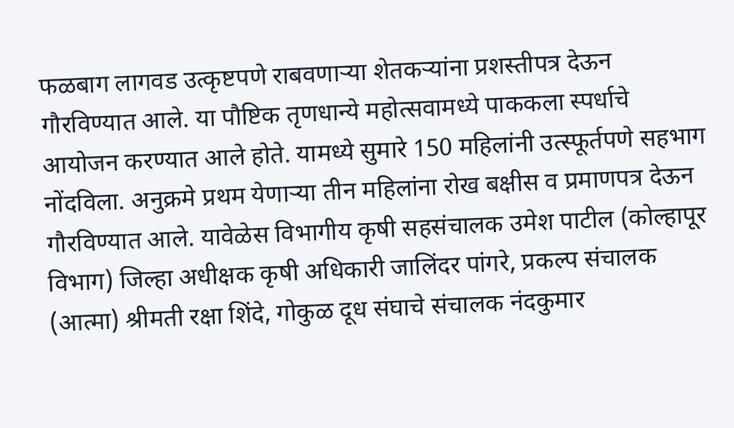फळबाग लागवड उत्कृष्टपणे राबवणाऱ्या शेतकऱ्यांना प्रशस्तीपत्र देऊन गौरविण्यात आले. या पौष्टिक तृणधान्ये महोत्सवामध्ये पाककला स्पर्धाचे आयोजन करण्यात आले होते. यामध्ये सुमारे 150 महिलांनी उत्स्फूर्तपणे सहभाग नोंदविला. अनुक्रमे प्रथम येणाऱ्या तीन महिलांना रोख बक्षीस व प्रमाणपत्र देऊन गौरविण्यात आले. यावेळेस विभागीय कृषी सहसंचालक उमेश पाटील (कोल्हापूर विभाग) जिल्हा अधीक्षक कृषी अधिकारी जालिंदर पांगरे, प्रकल्प संचालक (आत्मा) श्रीमती रक्षा शिंदे, गोकुळ दूध संघाचे संचालक नंदकुमार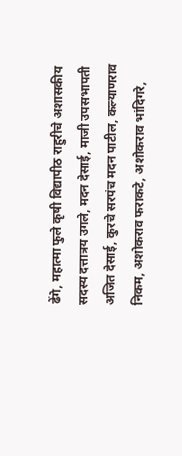ढेंगे, महात्मा फुले कृषी विद्यापीठ राहुरीचे अशासकीय सदस्य दत्तात्रय उगले, मदन देसाई, माजी उपसभापती अजित देसाई, कुरचे सरपंच मदन पाटील, कल्याणराव निकम, अशोकराव फराकटे, अशोकराव भांदिगरे,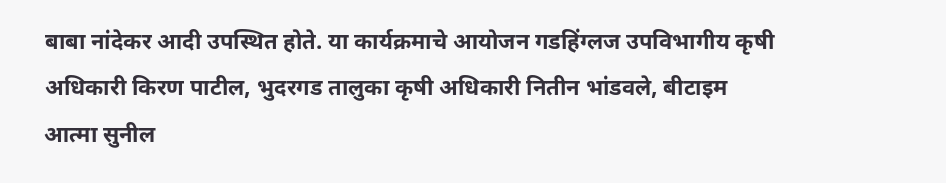बाबा नांदेकर आदी उपस्थित होते. या कार्यक्रमाचे आयोजन गडहिंग्लज उपविभागीय कृषी अधिकारी किरण पाटील, भुदरगड तालुका कृषी अधिकारी नितीन भांडवले, बीटाइम आत्मा सुनील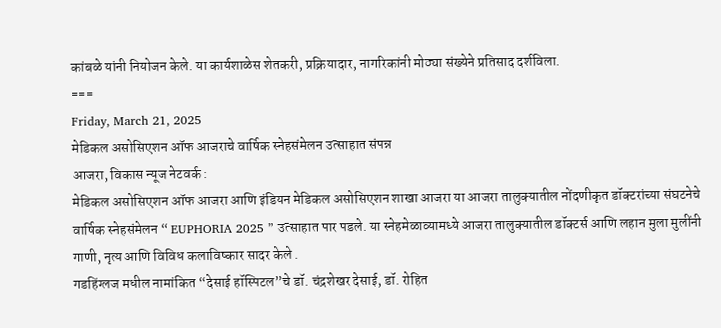कांबळे यांनी नियोजन केले. या कार्यशाळेस शेतकरी, प्रक्रियादार, नागरिकांनी मोठ्या संख्येने प्रतिसाद दर्शविला.
===
Friday, March 21, 2025
मेडिकल असोसिएशन ऑफ आजराचे वार्षिक स्नेहसंमेलन उत्साहात संपन्न
आजरा, विकास न्यूज नेटवर्क :
मेडिकल असोसिएशन ऑफ आजरा आणि इंडियन मेडिकल असोसिएशन शाखा आजरा या आजरा तालुक्यातील नोंदणीकृत डॉक्टरांच्या संघटनेचे वार्षिक स्नेहसंमेलन “ EUPHORIA 2025 ” उत्साहात पार पडले. या स्नेहमेळाव्यामध्ये आजरा तालुक्यातील डॉक्टर्स आणि लहान मुला मुलींनी गाणी, नृत्य आणि विविध कलाविष्कार सादर केले .
गडहिंग्लज मधील नामांकित “देसाई हॉस्पिटल”चे डॉ. चंद्रशेखर देसाई, डॉ. रोहित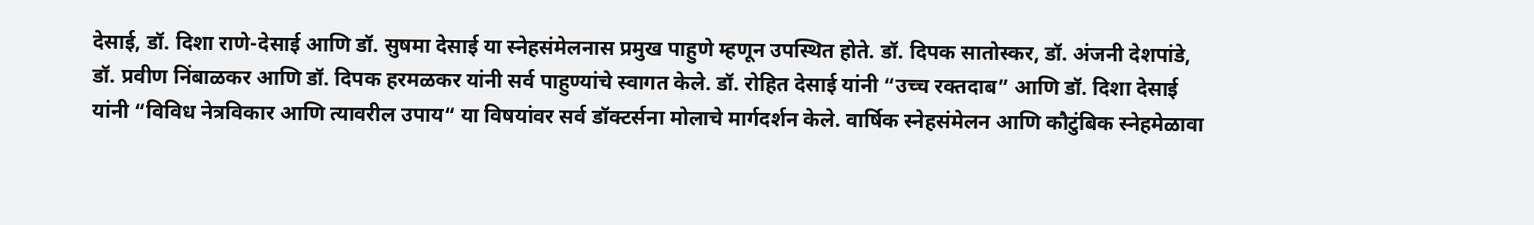देसाई, डॉ. दिशा राणे-देसाई आणि डॉ. सुषमा देसाई या स्नेहसंमेलनास प्रमुख पाहुणे म्हणून उपस्थित होते. डॉ. दिपक सातोस्कर, डॉ. अंजनी देशपांडे, डॉ. प्रवीण निंबाळकर आणि डॉ. दिपक हरमळकर यांनी सर्व पाहुण्यांचे स्वागत केले. डॉ. रोहित देसाई यांनी “उच्च रक्तदाब” आणि डॉ. दिशा देसाई यांनी “विविध नेत्रविकार आणि त्यावरील उपाय“ या विषयांवर सर्व डॉक्टर्सना मोलाचे मार्गदर्शन केले. वार्षिक स्नेहसंमेलन आणि कौटुंबिक स्नेहमेळावा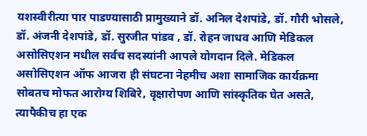यशस्वीरीत्या पार पाडण्यासाठी प्रामुख्याने डॉ. अनिल देशपांडे, डॉ. गौरी भोसले, डॉ. अंजनी देशपांडे, डॉ. सुरजीत पांडव , डॉ. रोहन जाधव आणि मेडिकल असोसिएशन मधील सर्वच सदस्यांनी आपले योगदान दिले. मेडिकल असोसिएशन ऑफ आजरा ही संघटना नेहमीच अशा सामाजिक कार्यक्रमा सोबतच मोफत आरोग्य शिबिरे, वृक्षारोपण आणि सांस्कृतिक घेत असते, त्यापैकीच हा एक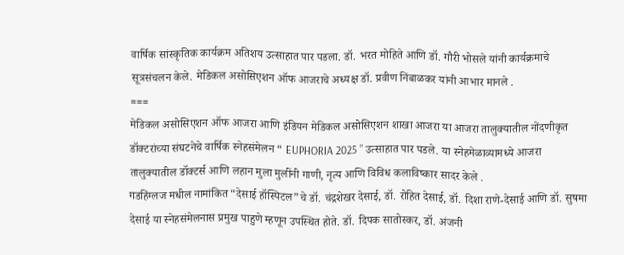वार्षिक सांस्कृतिक कार्यक्रम अतिशय उत्साहात पार पडला. डॉ. भरत मोहिते आणि डॉ. गौरी भोसले यांनी कार्यक्रमाचे सूत्रसंचलन केले. मेडिकल असोसिएशन ऑफ आजराचे अध्यक्ष डॉ. प्रवीण निंबाळकर यांनी आभार मानले .
===
मेडिकल असोसिएशन ऑफ आजरा आणि इंडियन मेडिकल असोसिएशन शाखा आजरा या आजरा तालुक्यातील नोंदणीकृत डॉक्टरांच्या संघटनेचे वार्षिक स्नेहसंमेलन “ EUPHORIA 2025 ” उत्साहात पार पडले. या स्नेहमेळाव्यामध्ये आजरा तालुक्यातील डॉक्टर्स आणि लहान मुला मुलींनी गाणी, नृत्य आणि विविध कलाविष्कार सादर केले .
गडहिंग्लज मधील नामांकित “देसाई हॉस्पिटल”चे डॉ. चंद्रशेखर देसाई, डॉ. रोहित देसाई, डॉ. दिशा राणे-देसाई आणि डॉ. सुषमा देसाई या स्नेहसंमेलनास प्रमुख पाहुणे म्हणून उपस्थित होते. डॉ. दिपक सातोस्कर, डॉ. अंजनी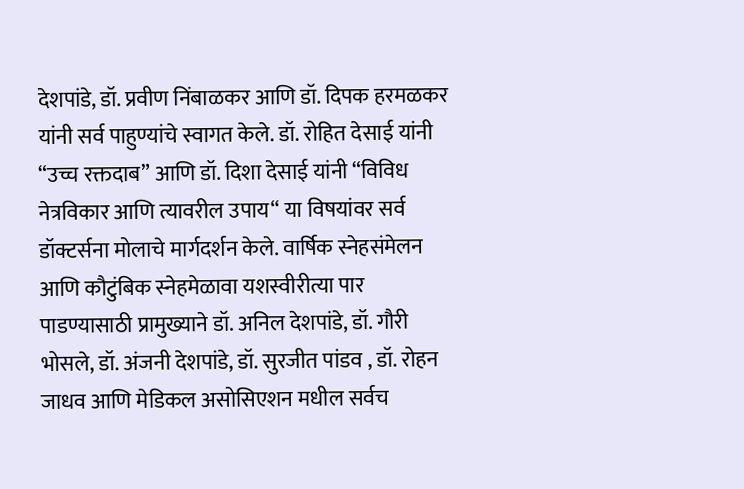देशपांडे, डॉ. प्रवीण निंबाळकर आणि डॉ. दिपक हरमळकर यांनी सर्व पाहुण्यांचे स्वागत केले. डॉ. रोहित देसाई यांनी “उच्च रक्तदाब” आणि डॉ. दिशा देसाई यांनी “विविध नेत्रविकार आणि त्यावरील उपाय“ या विषयांवर सर्व डॉक्टर्सना मोलाचे मार्गदर्शन केले. वार्षिक स्नेहसंमेलन आणि कौटुंबिक स्नेहमेळावा यशस्वीरीत्या पार पाडण्यासाठी प्रामुख्याने डॉ. अनिल देशपांडे, डॉ. गौरी भोसले, डॉ. अंजनी देशपांडे, डॉ. सुरजीत पांडव , डॉ. रोहन जाधव आणि मेडिकल असोसिएशन मधील सर्वच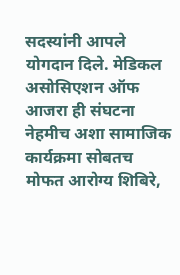सदस्यांनी आपले योगदान दिले. मेडिकल असोसिएशन ऑफ आजरा ही संघटना नेहमीच अशा सामाजिक कार्यक्रमा सोबतच मोफत आरोग्य शिबिरे,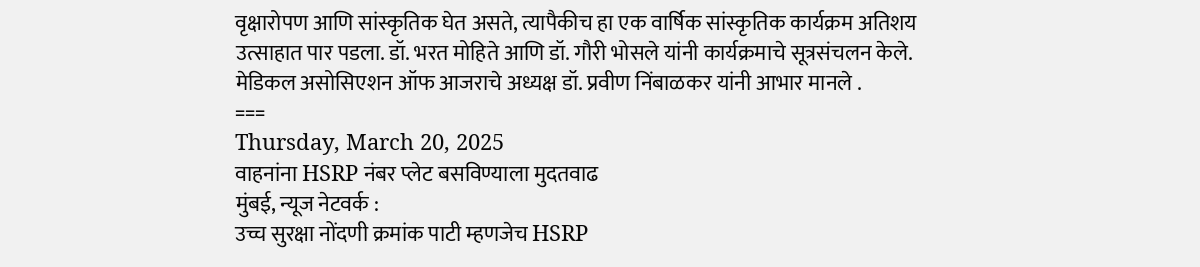वृक्षारोपण आणि सांस्कृतिक घेत असते, त्यापैकीच हा एक वार्षिक सांस्कृतिक कार्यक्रम अतिशय उत्साहात पार पडला. डॉ. भरत मोहिते आणि डॉ. गौरी भोसले यांनी कार्यक्रमाचे सूत्रसंचलन केले. मेडिकल असोसिएशन ऑफ आजराचे अध्यक्ष डॉ. प्रवीण निंबाळकर यांनी आभार मानले .
===
Thursday, March 20, 2025
वाहनांना HSRP नंबर प्लेट बसविण्याला मुदतवाढ
मुंबई, न्यूज नेटवर्क :
उच्च सुरक्षा नोंदणी क्रमांक पाटी म्हणजेच HSRP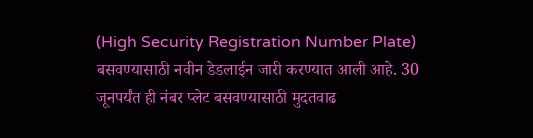(High Security Registration Number Plate) बसवण्यासाठी नवीन डेडलाईन जारी करण्यात आली आहे. 30 जूनपर्यंत ही नंबर प्लेट बसवण्यासाठी मुदतवाढ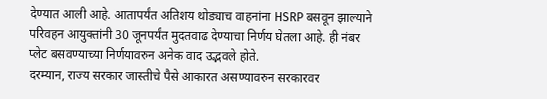देण्यात आली आहे. आतापर्यंत अतिशय थोड्याच वाहनांना HSRP बसवून झाल्याने परिवहन आयुक्तांनी 30 जूनपर्यंत मुदतवाढ देण्याचा निर्णय घेतला आहे. ही नंबर प्लेट बसवण्याच्या निर्णयावरुन अनेक वाद उद्भवले होते.
दरम्यान, राज्य सरकार जास्तीचे पैसे आकारत असण्यावरुन सरकारवर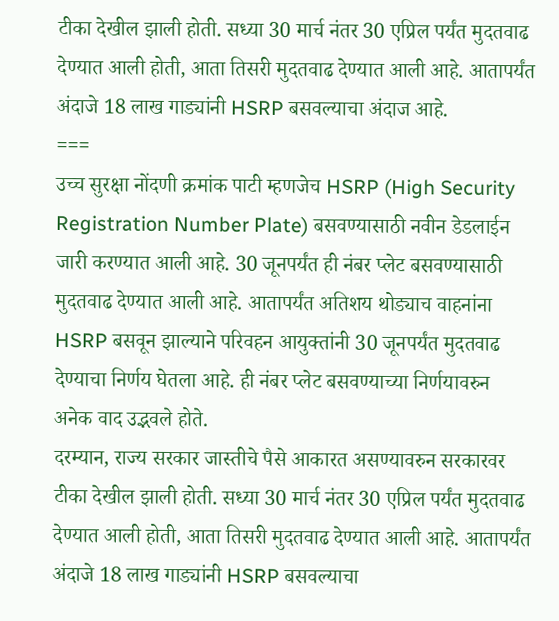टीका देखील झाली होती. सध्या 30 मार्च नंतर 30 एप्रिल पर्यंत मुदतवाढ देण्यात आली होती, आता तिसरी मुदतवाढ देण्यात आली आहे. आतापर्यंत अंदाजे 18 लाख गाड्यांनी HSRP बसवल्याचा अंदाज आहे.
===
उच्च सुरक्षा नोंदणी क्रमांक पाटी म्हणजेच HSRP (High Security Registration Number Plate) बसवण्यासाठी नवीन डेडलाईन जारी करण्यात आली आहे. 30 जूनपर्यंत ही नंबर प्लेट बसवण्यासाठी मुदतवाढ देण्यात आली आहे. आतापर्यंत अतिशय थोड्याच वाहनांना HSRP बसवून झाल्याने परिवहन आयुक्तांनी 30 जूनपर्यंत मुदतवाढ देण्याचा निर्णय घेतला आहे. ही नंबर प्लेट बसवण्याच्या निर्णयावरुन अनेक वाद उद्भवले होते.
दरम्यान, राज्य सरकार जास्तीचे पैसे आकारत असण्यावरुन सरकारवर टीका देखील झाली होती. सध्या 30 मार्च नंतर 30 एप्रिल पर्यंत मुदतवाढ देण्यात आली होती, आता तिसरी मुदतवाढ देण्यात आली आहे. आतापर्यंत अंदाजे 18 लाख गाड्यांनी HSRP बसवल्याचा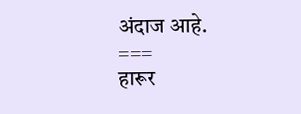अंदाज आहे.
===
हारूर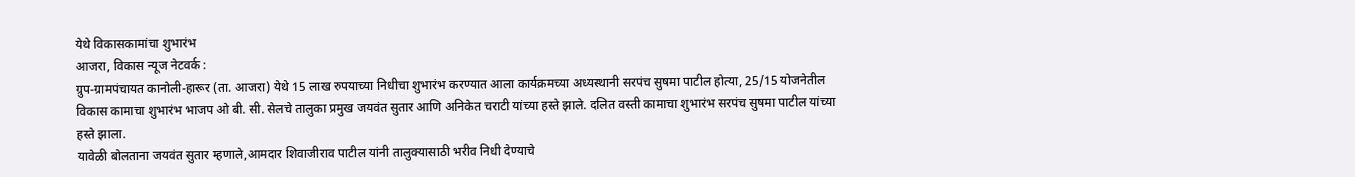येथे विकासकामांचा शुभारंभ
आजरा, विकास न्यूज नेटवर्क :
ग्रुप-ग्रामपंचायत कानोली-हारूर (ता. आजरा) येथे 15 लाख रुपयाच्या निधीचा शुभारंभ करण्यात आला कार्यक्रमच्या अध्यस्थानी सरपंच सुषमा पाटील होत्या, 25/15 योजनेतील विकास कामाचा शुभारंभ भाजप ओ बी. सी. सेलचे तालुका प्रमुख जयवंत सुतार आणि अनिकेत चराटी यांच्या हस्ते झाले. दलित वस्ती कामाचा शुभारंभ सरपंच सुषमा पाटील यांच्या हस्ते झाला.
यावेळी बोलताना जयवंत सुतार म्हणाले,आमदार शिवाजीराव पाटील यांनी तालुक्यासाठी भरीव निधी देण्याचे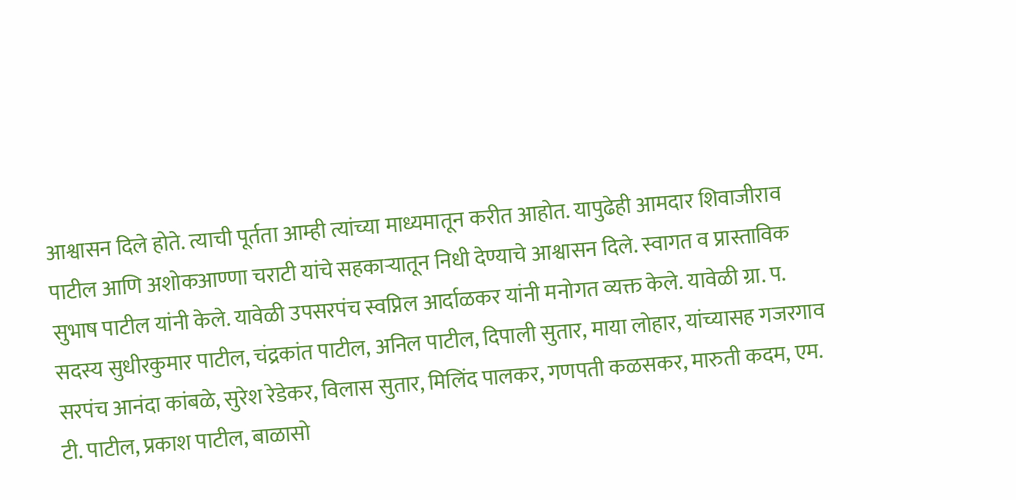आश्वासन दिले होते. त्याची पूर्तता आम्ही त्यांच्या माध्यमातून करीत आहोत. यापुढेही आमदार शिवाजीराव पाटील आणि अशोकआण्णा चराटी यांचे सहकाऱ्यातून निधी देण्याचे आश्वासन दिले. स्वागत व प्रास्ताविक सुभाष पाटील यांनी केले. यावेळी उपसरपंच स्वप्निल आर्दाळकर यांनी मनोगत व्यक्त केले. यावेळी ग्रा. प. सदस्य सुधीरकुमार पाटील, चंद्रकांत पाटील, अनिल पाटील, दिपाली सुतार, माया लोहार, यांच्यासह गजरगाव सरपंच आनंदा कांबळे, सुरेश रेडेकर, विलास सुतार, मिलिंद पालकर, गणपती कळसकर, मारुती कदम, एम. टी. पाटील, प्रकाश पाटील, बाळासो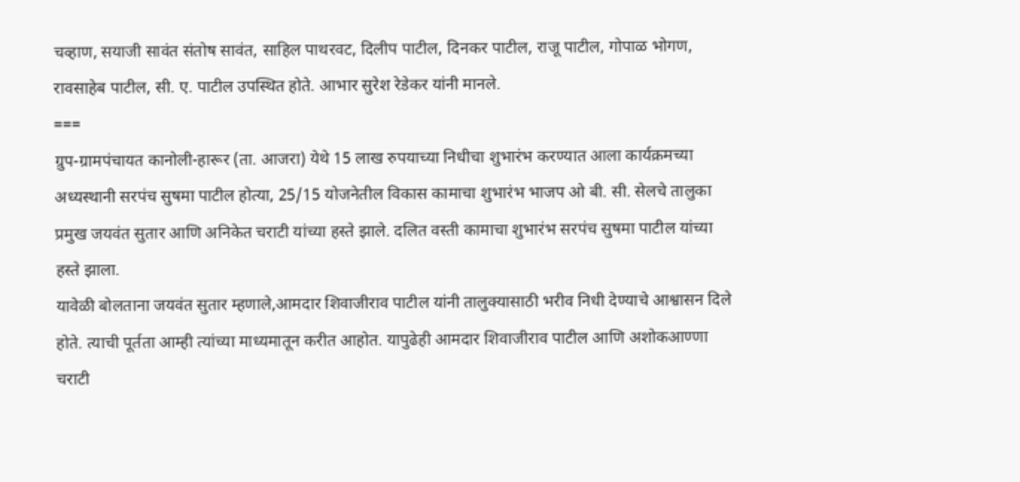चव्हाण, सयाजी सावंत संतोष सावंत, साहिल पाथरवट, दिलीप पाटील, दिनकर पाटील, राजू पाटील, गोपाळ भोगण, रावसाहेब पाटील, सी. ए. पाटील उपस्थित होते. आभार सुरेश रेडेकर यांनी मानले.
===
ग्रुप-ग्रामपंचायत कानोली-हारूर (ता. आजरा) येथे 15 लाख रुपयाच्या निधीचा शुभारंभ करण्यात आला कार्यक्रमच्या अध्यस्थानी सरपंच सुषमा पाटील होत्या, 25/15 योजनेतील विकास कामाचा शुभारंभ भाजप ओ बी. सी. सेलचे तालुका प्रमुख जयवंत सुतार आणि अनिकेत चराटी यांच्या हस्ते झाले. दलित वस्ती कामाचा शुभारंभ सरपंच सुषमा पाटील यांच्या हस्ते झाला.
यावेळी बोलताना जयवंत सुतार म्हणाले,आमदार शिवाजीराव पाटील यांनी तालुक्यासाठी भरीव निधी देण्याचे आश्वासन दिले होते. त्याची पूर्तता आम्ही त्यांच्या माध्यमातून करीत आहोत. यापुढेही आमदार शिवाजीराव पाटील आणि अशोकआण्णा चराटी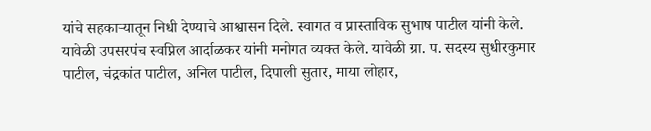यांचे सहकाऱ्यातून निधी देण्याचे आश्वासन दिले. स्वागत व प्रास्ताविक सुभाष पाटील यांनी केले. यावेळी उपसरपंच स्वप्निल आर्दाळकर यांनी मनोगत व्यक्त केले. यावेळी ग्रा. प. सदस्य सुधीरकुमार पाटील, चंद्रकांत पाटील, अनिल पाटील, दिपाली सुतार, माया लोहार,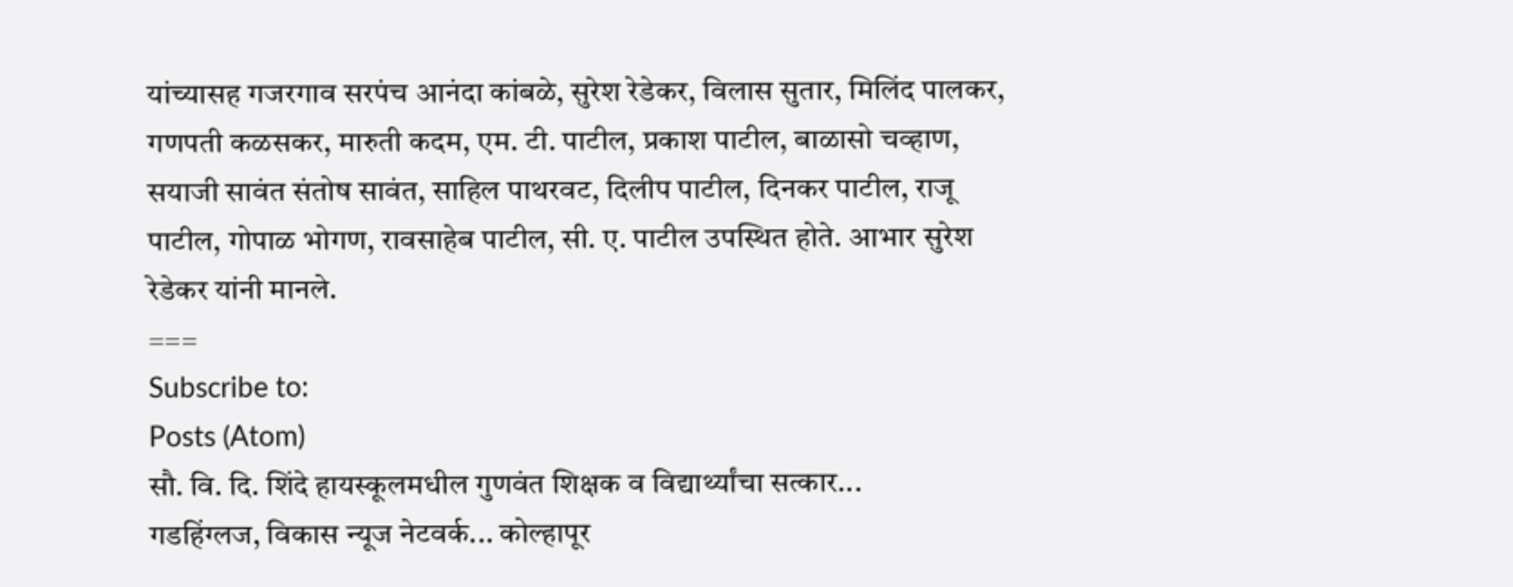यांच्यासह गजरगाव सरपंच आनंदा कांबळे, सुरेश रेडेकर, विलास सुतार, मिलिंद पालकर, गणपती कळसकर, मारुती कदम, एम. टी. पाटील, प्रकाश पाटील, बाळासो चव्हाण, सयाजी सावंत संतोष सावंत, साहिल पाथरवट, दिलीप पाटील, दिनकर पाटील, राजू पाटील, गोपाळ भोगण, रावसाहेब पाटील, सी. ए. पाटील उपस्थित होते. आभार सुरेश रेडेकर यांनी मानले.
===
Subscribe to:
Posts (Atom)
सौ. वि. दि. शिंदे हायस्कूलमधील गुणवंत शिक्षक व विद्यार्थ्यांचा सत्कार...
गडहिंग्लज, विकास न्यूज नेटवर्क... कोल्हापूर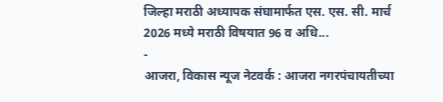जिल्हा मराठी अध्यापक संघामार्फत एस. एस. सी. मार्च 2026 मध्ये मराठी विषयात 96 व अधि...
-
आजरा, विकास न्यूज नेटवर्क : आजरा नगरपंचायतीच्या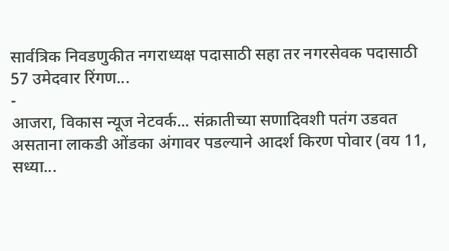सार्वत्रिक निवडणुकीत नगराध्यक्ष पदासाठी सहा तर नगरसेवक पदासाठी 57 उमेदवार रिंगण...
-
आजरा, विकास न्यूज नेटवर्क... संक्रातीच्या सणादिवशी पतंग उडवत असताना लाकडी ओंडका अंगावर पडल्याने आदर्श किरण पोवार (वय 11, सध्या...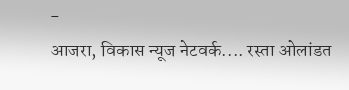-
आजरा, विकास न्यूज नेटवर्क.... रस्ता ओलांडत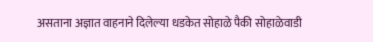असताना अज्ञात वाहनाने दिलेल्या धडकेत सोहाळे पैकी सोहाळेवाडी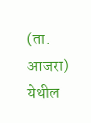(ता. आजरा) येथील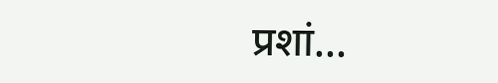प्रशां...